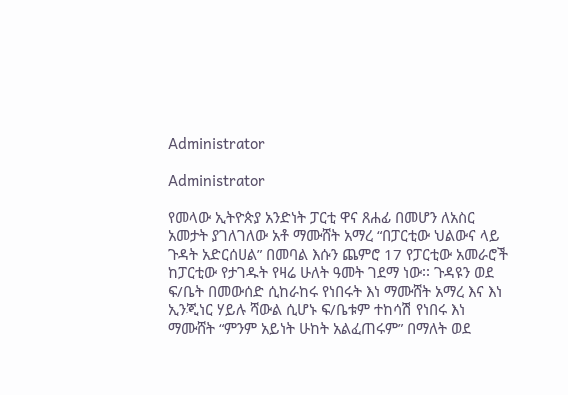Administrator

Administrator

የመላው ኢትዮጵያ አንድነት ፓርቲ ዋና ጸሐፊ በመሆን ለአስር አመታት ያገለገለው አቶ ማሙሸት አማረ “በፓርቲው ህልውና ላይ ጉዳት አድርሰሀል” በመባል እሱን ጨምሮ 17 የፓርቲው አመራሮች ከፓርቲው የታገዱት የዛሬ ሁለት ዓመት ገደማ ነው፡፡ ጉዳዩን ወደ ፍ/ቤት በመውሰድ ሲከራከሩ የነበሩት እነ ማሙሸት አማረ እና እነ ኢንጂነር ሃይሉ ሻውል ሲሆኑ ፍ/ቤቱም ተከሳሽ የነበሩ እነ ማሙሸት “ምንም አይነት ሁከት አልፈጠሩም” በማለት ወደ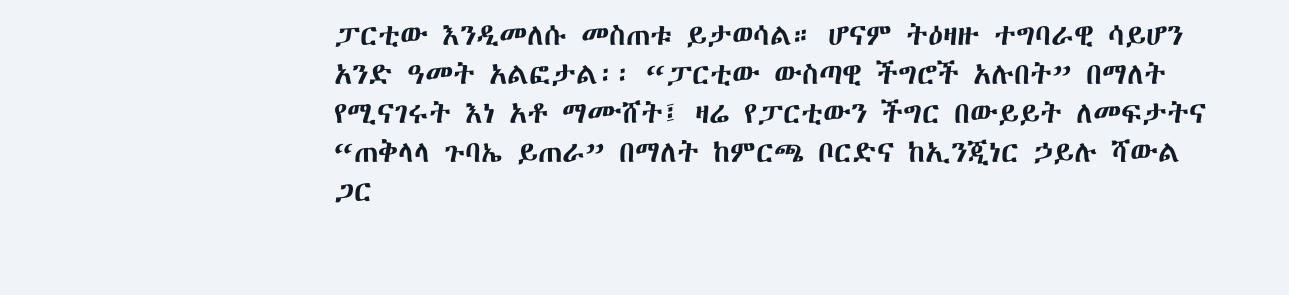ፓርቲው እንዲመለሱ መስጠቱ ይታወሳል። ሆናም ትዕዛዙ ተግባራዊ ሳይሆን አንድ ዓመት አልፎታል፡፡ “ፓርቲው ውስጣዊ ችግሮች አሉበት” በማለት የሚናገሩት እነ አቶ ማሙሸት፤ ዛሬ የፓርቲውን ችግር በውይይት ለመፍታትና “ጠቅላላ ጉባኤ ይጠራ” በማለት ከምርጫ ቦርድና ከኢንጂነር ኃይሉ ሻውል ጋር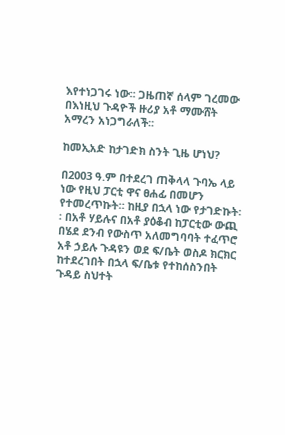እየተነጋገሩ ነው፡፡ ጋዜጠኛ ሰላም ገረመው በእነዚህ ጉዳዮች ዙሪያ አቶ ማሙሸት አማረን አነጋግራለች፡፡

ከመኢአድ ከታገድክ ስንት ጊዜ ሆነህ?

በ2003 ዓ.ም በተደረገ ጠቅላላ ጉባኤ ላይ ነው የዚህ ፓርቲ ዋና ፀሐፊ በመሆን የተመረጥኩት። ከዚያ በኋላ ነው የታገድኩት፡፡ በአቶ ሃይሉና በአቶ ያዕቆብ ከፓርቲው ውጪ በሄደ ደንብ የውስጥ አለመግባባት ተፈጥሮ አቶ ኃይሉ ጉዳዩን ወደ ፍ/ቤት ወስዶ ክርክር ከተደረገበት በኋላ ፍ/ቤቱ የተከሰስንበት ጉዳይ ስህተት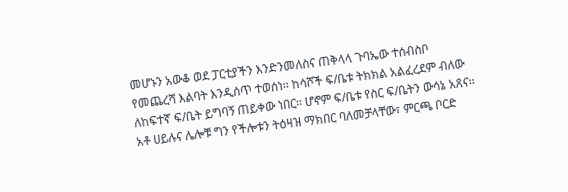መሆኑን አውቆ ወደ ፓርቲያችን እንድንመለስና ጠቅላላ ጉባኤው ተሰብስቦ የመጨረሻ እልባት እንዲሰጥ ተወሰነ፡፡ ከሳሾች ፍ/ቤቱ ትክክል አልፈረደም ብለው ለከፍተኛ ፍ/ቤት ይግባኝ ጠይቀው ነበር፡፡ ሆኖም ፍ/ቤቱ የስር ፍ/ቤትን ውሳኔ አጸና፡፡ አቶ ሀይሉና ሌሎቹ ግን የችሎቱን ትዕዛዝ ማክበር ባለመቻላቸው፣ ምርጫ ቦርድ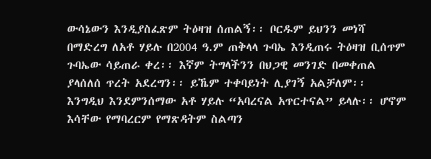ውሳኔውን እንዲያስፈጽም ትዕዛዝ ሰጠልኝ፡፡ ቦርዱም ይህንን መነሻ በማድረግ ለአቶ ሃይሉ በ2004 ዓ.ም ጠቅላላ ጉባኤ እንዲጠሩ ትዕዛዝ ቢሰጥም ጉባኤው ሳይጠራ ቀረ፡፡ እኛም ትግላችንን በህጋዊ መንገድ በመቀጠል ያላሰለሰ ጥረት አደረግን፡፡ ይኼም ተቀባይነት ሊያገኝ አልቻለም፡፡ እንግዲህ እንደምንሰማው አቶ ሃይሉ “አባረናል አጥርተናል” ይላሉ፡፡ ሆኖም እሳቸው የማባረርም የማጽዳትም ስልጣን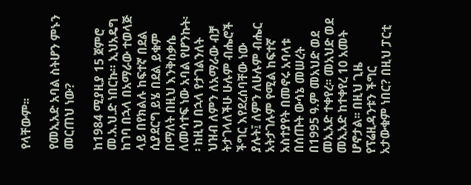የላቸውም፡፡

የመኢአድ አባል ስትሆን ምኑን መርጠህ ነው?

ከ1984 ሚያዚያ 15 ጀምሮ መ.አ.ህ.ድ ነበርኩ። ኢህአዴግ ከገባ በኋላ በአማራው ተወላጅ ላይ በየክልሉ ከፍተኛ በደል ሲያደርግ ይሄ በደል ይቁም በማለት በዚህ እንቅስቃሴ ለመሳተፍ ነው አባል የሆንኩት፡፡ ከዚህ በኋላ የታገልንለት ህዝብ ለምን ለአማራው ብቻ ትታገላለችሁ ሁሉም ብሔሮች ችግር እየደረሰባቸው ነው ያሉት፤ ለምን ለሁሉም ብሔር አትታገሉም የሚል ከፍተኛ አስተያየት በመኖሩ አባላቱ በሰጡት ውሳኔ መሠረት በ1995 ዓ.ም መአህድ ወደ መኢአድ ተቀየረ፡፡ መአህድ ወደ መኢአድ ከተቀየረ 10 አመት ሆኖታል፡፡ በዚህ ጊዜ የፕሬዚዳንቱን ችግር አታውቁም ነበር? በዚህ ፓርቲ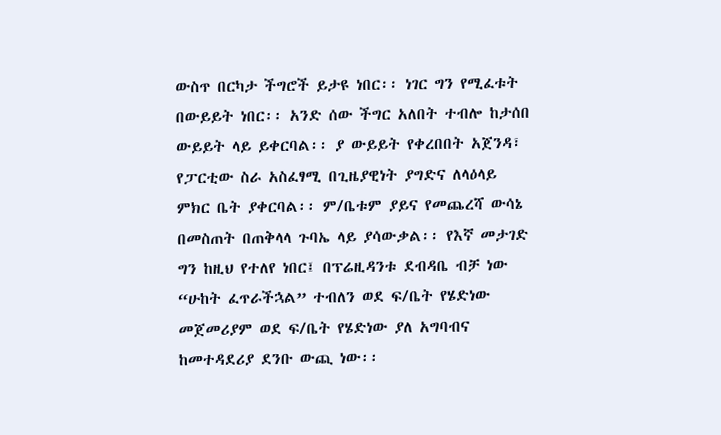ውስጥ በርካታ ችግሮች ይታዩ ነበር፡፡ ነገር ግን የሚፈቱት በውይይት ነበር፡፡ አንድ ሰው ችግር አለበት ተብሎ ከታሰበ ውይይት ላይ ይቀርባል፡፡ ያ ውይይት የቀረበበት አጀንዳ፣ የፓርቲው ስራ አስፈፃሚ በጊዜያዊነት ያግድና ለላዕላይ ምክር ቤት ያቀርባል፡፡ ም/ቤቱም ያይና የመጨረሻ ውሳኔ በመስጠት በጠቅላላ ጉባኤ ላይ ያሳውቃል፡፡ የእኛ መታገድ ግን ከዚህ የተለየ ነበር፤ በፕሬዚዳንቱ ደብዳቤ ብቻ ነው “ሁከት ፈጥራችኋል” ተብለን ወደ ፍ/ቤት የሄድነው መጀመሪያም ወደ ፍ/ቤት የሄድነው ያለ አግባብና ከመተዳደሪያ ደንቡ ውጪ ነው፡፡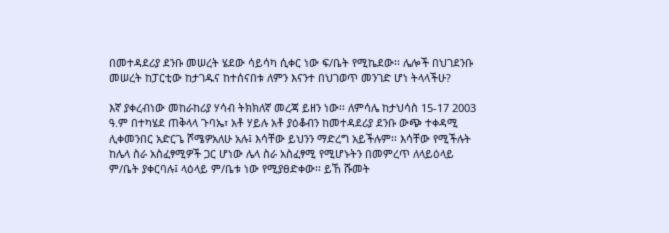በመተዳደሪያ ደንቡ መሠረት ሄደው ሳይሳካ ሲቀር ነው ፍ/ቤት የሚኬደው፡፡ ሌሎች በህገደንቡ መሠረት ከፓርቲው ከታገዱና ከተሰናበቱ ለምን እናንተ በህገወጥ መንገድ ሆነ ትላላችሁ?

እኛ ያቀረብነው መከራከሪያ ሃሳብ ትክክለኛ መረጃ ይዘን ነው፡፡ ለምሳሌ ከታህሳስ 15-17 2003 ዓ.ም በተካሄደ ጠቅላላ ጉባኤ፣ አቶ ሃይሉ አቶ ያዕቆብን ከመተዳደሪያ ደንቡ ውጭ ተቀዳሚ ሊቀመንበር አድርጌ ሾሜዎአለሁ አሉ፤ እሳቸው ይህንን ማድረግ አይችሉም፡፡ እሳቸው የሚችሉት ከሌላ ስራ አስፈፃሚዎች ጋር ሆነው ሌላ ስራ አስፈፃሚ የሚሆኑትን በመምረጥ ለላይዕላይ ም/ቤት ያቀርባሉ፤ ላዕላይ ም/ቤቱ ነው የሚያፀድቀው፡፡ ይኸ ሹመት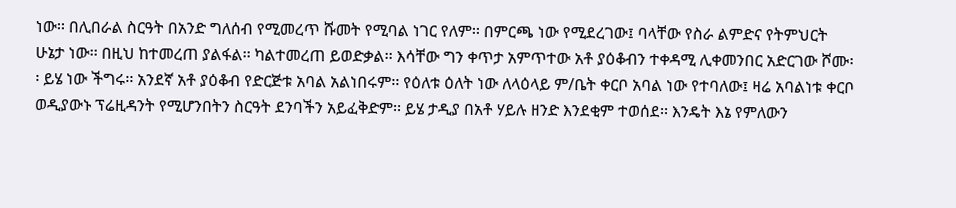ነው፡፡ በሊበራል ስርዓት በአንድ ግለሰብ የሚመረጥ ሹመት የሚባል ነገር የለም፡፡ በምርጫ ነው የሚደረገው፤ ባላቸው የስራ ልምድና የትምህርት ሁኔታ ነው፡፡ በዚህ ከተመረጠ ያልፋል፡፡ ካልተመረጠ ይወድቃል፡፡ እሳቸው ግን ቀጥታ አምጥተው አቶ ያዕቆብን ተቀዳሚ ሊቀመንበር አድርገው ሾሙ፡፡ ይሄ ነው ችግሩ፡፡ አንደኛ አቶ ያዕቆብ የድርጅቱ አባል አልነበሩም፡፡ የዕለቱ ዕለት ነው ለላዕላይ ም/ቤት ቀርቦ አባል ነው የተባለው፤ ዛሬ አባልነቱ ቀርቦ ወዲያውኑ ፕሬዚዳንት የሚሆንበትን ስርዓት ደንባችን አይፈቅድም፡፡ ይሄ ታዲያ በአቶ ሃይሉ ዘንድ እንደቂም ተወሰደ፡፡ እንዴት እኔ የምለውን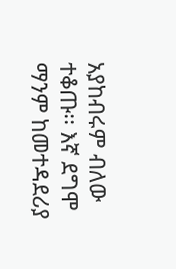አያከብሩም ብለው ተቆጡ፡፡ እኛ ደግሞ ማንም ከመተዳደሪያ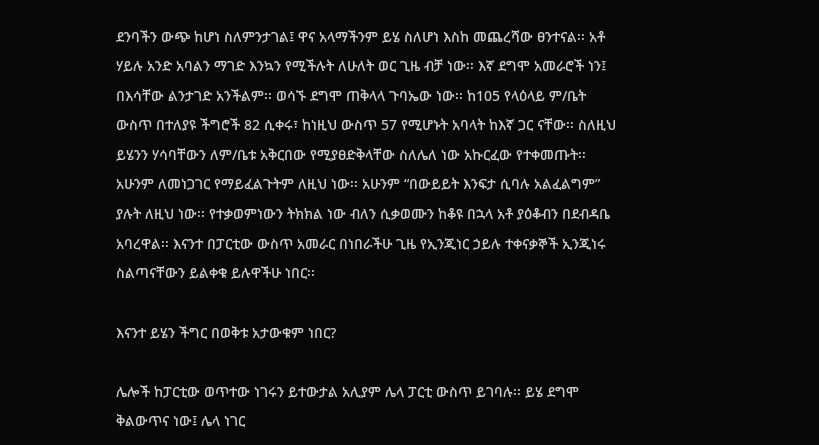ደንባችን ውጭ ከሆነ ስለምንታገል፤ ዋና አላማችንም ይሄ ስለሆነ እስከ መጨረሻው ፀንተናል፡፡ አቶ ሃይሉ አንድ አባልን ማገድ እንኳን የሚችሉት ለሁለት ወር ጊዜ ብቻ ነው፡፡ እኛ ደግሞ አመራሮች ነን፤ በእሳቸው ልንታገድ አንችልም፡፡ ወሳኙ ደግሞ ጠቅላላ ጉባኤው ነው፡፡ ከ105 የላዕላይ ም/ቤት ውስጥ በተለያዩ ችግሮች 82 ሲቀሩ፣ ከነዚህ ውስጥ 57 የሚሆኑት አባላት ከእኛ ጋር ናቸው፡፡ ስለዚህ ይሄንን ሃሳባቸውን ለም/ቤቱ አቅርበው የሚያፀድቅላቸው ስለሌለ ነው አኩርፈው የተቀመጡት፡፡ አሁንም ለመነጋገር የማይፈልጉትም ለዚህ ነው፡፡ አሁንም “በውይይት እንፍታ ሲባሉ አልፈልግም” ያሉት ለዚህ ነው፡፡ የተቃወምነውን ትክክል ነው ብለን ሲቃወሙን ከቆዩ በኋላ አቶ ያዕቆብን በደብዳቤ አባረዋል፡፡ እናንተ በፓርቲው ውስጥ አመራር በነበራችሁ ጊዜ የኢንጂነር ኃይሉ ተቀናቃኞች ኢንጂነሩ ስልጣናቸውን ይልቀቁ ይሉዋችሁ ነበር፡፡

እናንተ ይሄን ችግር በወቅቱ አታውቁም ነበር?

ሌሎች ከፓርቲው ወጥተው ነገሩን ይተውታል አሊያም ሌላ ፓርቲ ውስጥ ይገባሉ፡፡ ይሄ ደግሞ ቅልውጥና ነው፤ ሌላ ነገር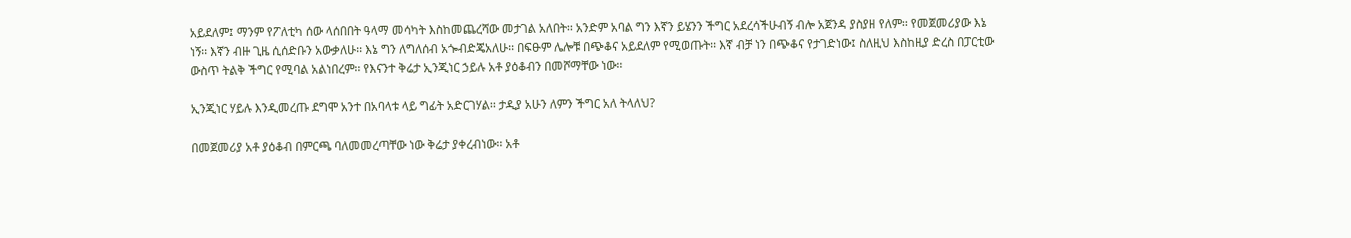አይደለም፤ ማንም የፖለቲካ ሰው ላሰበበት ዓላማ መሳካት እስከመጨረሻው መታገል አለበት፡፡ አንድም አባል ግን እኛን ይሄንን ችግር አደረሳችሁብኝ ብሎ አጀንዳ ያስያዘ የለም፡፡ የመጀመሪያው እኔ ነኝ፡፡ እኛን ብዙ ጊዜ ሲሰድቡን አውቃለሁ፡፡ እኔ ግን ለግለሰብ አጐብድጄአለሁ፡፡ በፍፁም ሌሎቹ በጭቆና አይደለም የሚወጡት፡፡ እኛ ብቻ ነን በጭቆና የታገድነው፤ ስለዚህ እስከዚያ ድረስ በፓርቲው ውስጥ ትልቅ ችግር የሚባል አልነበረም፡፡ የእናንተ ቅሬታ ኢንጂነር ኃይሉ አቶ ያዕቆብን በመሾማቸው ነው፡፡

ኢንጂነር ሃይሉ እንዲመረጡ ደግሞ አንተ በአባላቱ ላይ ግፊት አድርገሃል፡፡ ታዲያ አሁን ለምን ችግር አለ ትላለህ?

በመጀመሪያ አቶ ያዕቆብ በምርጫ ባለመመረጣቸው ነው ቅሬታ ያቀረብነው፡፡ አቶ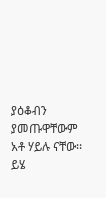ያዕቆብን ያመጡዋቸውም አቶ ሃይሉ ናቸው፡፡ ይሄ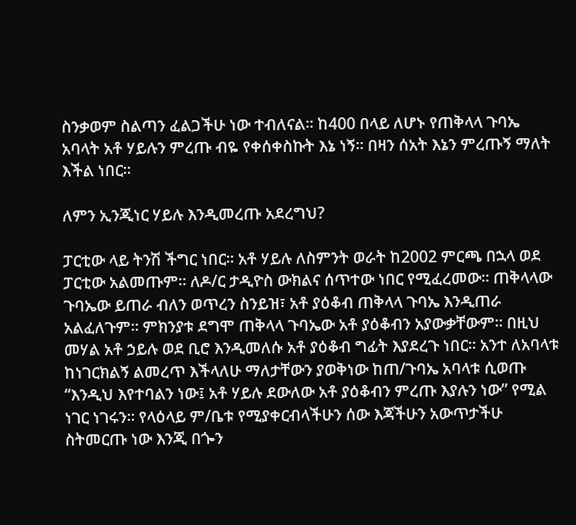ስንቃወም ስልጣን ፈልጋችሁ ነው ተብለናል፡፡ ከ400 በላይ ለሆኑ የጠቅላላ ጉባኤ አባላት አቶ ሃይሉን ምረጡ ብዬ የቀሰቀስኩት እኔ ነኝ፡፡ በዛን ሰአት እኔን ምረጡኝ ማለት እችል ነበር፡፡

ለምን ኢንጂነር ሃይሉ እንዲመረጡ አደረግህ?

ፓርቲው ላይ ትንሽ ችግር ነበር፡፡ አቶ ሃይሉ ለስምንት ወራት ከ2002 ምርጫ በኋላ ወደ ፓርቲው አልመጡም፡፡ ለዶ/ር ታዲዮስ ውክልና ሰጥተው ነበር የሚፈረመው፡፡ ጠቅላላው ጉባኤው ይጠራ ብለን ወጥረን ስንይዝ፣ አቶ ያዕቆብ ጠቅላላ ጉባኤ እንዲጠራ አልፈለጉም፡፡ ምክንያቱ ደግሞ ጠቅላላ ጉባኤው አቶ ያዕቆብን አያውቃቸውም፡፡ በዚህ መሃል አቶ ኃይሉ ወደ ቢሮ እንዲመለሱ አቶ ያዕቆብ ግፊት እያደረጉ ነበር፡፡ አንተ ለአባላቱ ከነገርክልኝ ልመረጥ እችላለሁ ማለታቸውን ያወቅነው ከጠ/ጉባኤ አባላቱ ሲወጡ “እንዲህ እየተባልን ነው፤ አቶ ሃይሉ ደውለው አቶ ያዕቆብን ምረጡ እያሉን ነው” የሚል ነገር ነገሩን፡፡ የላዕላይ ም/ቤቱ የሚያቀርብላችሁን ሰው እጃችሁን አውጥታችሁ ስትመርጡ ነው እንጂ በጐን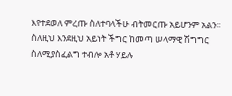እየተደወለ ምረጡ ስለተባላችሁ ብትመርጡ አይሆንም አልን፡፡ ስለዚህ እንደዚህ አይነት ችግር ከመጣ ሠላማዊ ሽግግር ስለሚያስፈልግ ተብሎ አቶ ሃይሉ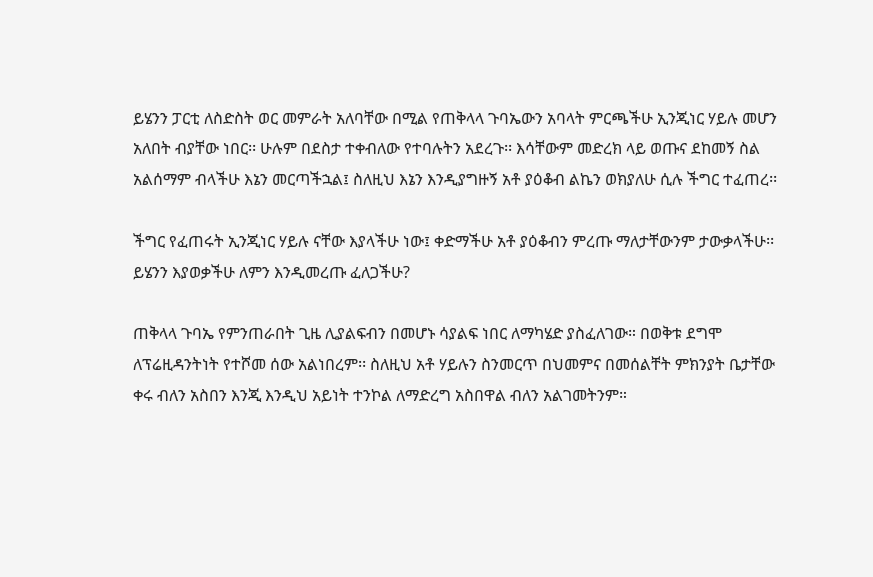ይሄንን ፓርቲ ለስድስት ወር መምራት አለባቸው በሚል የጠቅላላ ጉባኤውን አባላት ምርጫችሁ ኢንጂነር ሃይሉ መሆን አለበት ብያቸው ነበር፡፡ ሁሉም በደስታ ተቀብለው የተባሉትን አደረጉ፡፡ እሳቸውም መድረክ ላይ ወጡና ደከመኝ ስል አልሰማም ብላችሁ እኔን መርጣችኋል፤ ስለዚህ እኔን እንዲያግዙኝ አቶ ያዕቆብ ልኬን ወክያለሁ ሲሉ ችግር ተፈጠረ፡፡

ችግር የፈጠሩት ኢንጂነር ሃይሉ ናቸው እያላችሁ ነው፤ ቀድማችሁ አቶ ያዕቆብን ምረጡ ማለታቸውንም ታውቃላችሁ፡፡ ይሄንን እያወቃችሁ ለምን እንዲመረጡ ፈለጋችሁ?

ጠቅላላ ጉባኤ የምንጠራበት ጊዜ ሊያልፍብን በመሆኑ ሳያልፍ ነበር ለማካሄድ ያስፈለገው። በወቅቱ ደግሞ ለፕሬዚዳንትነት የተሾመ ሰው አልነበረም፡፡ ስለዚህ አቶ ሃይሉን ስንመርጥ በህመምና በመሰልቸት ምክንያት ቤታቸው ቀሩ ብለን አስበን እንጂ እንዲህ አይነት ተንኮል ለማድረግ አስበዋል ብለን አልገመትንም።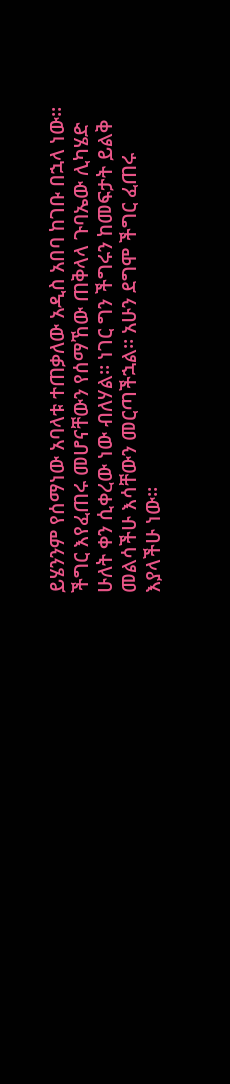ይሄንንም የሰማነው አባላቱ ተጠቃለው አዲስ አበባ ከገቡ በኋላ ነው፡፡ ችግር እየፈጠሩ መሆናቸውን የሰማኸው ጠቅላላ ጉባኤው ሊካሄድ ሁለት ቀን ሲቀረው ነው ብለሃል። ነገር ግን ችግሩን ከመፍታት ይልቅ መልሳችሁ እሳቸውን መርጣችኋል፡፡ አሁን ደግሞ ችግር ፈጠሩ እያላችሁ ነው፡፡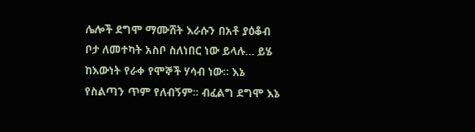ሌሎች ደግሞ ማሙሸት እራሱን በአቶ ያዕቆብ ቦታ ለመተካት አስቦ ስለነበር ነው ይላሉ… ይሄ ከእውነት የራቀ የሞኞች ሃሳብ ነው። እኔ የስልጣን ጥም የለብኝም፡፡ ብፈልግ ደግሞ እኔ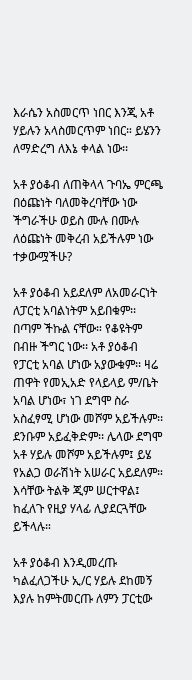እራሴን አስመርጥ ነበር እንጂ አቶ ሃይሉን አላስመርጥም ነበር። ይሄንን ለማድረግ ለእኔ ቀላል ነው፡፡

አቶ ያዕቆብ ለጠቅላላ ጉባኤ ምርጫ በዕጩነት ባለመቅረባቸው ነው ችግራችሁ ወይስ ሙሉ በሙሉ ለዕጩነት መቅረብ አይችሉም ነው ተቃውሟችሁ?

አቶ ያዕቆብ አይደለም ለአመራርነት ለፓርቲ አባልነትም አይበቁም፡፡ በጣም ችኩል ናቸው። የቆዩትም በብዙ ችግር ነው፡፡ አቶ ያዕቆብ የፓርቲ አባል ሆነው አያውቁም፡፡ ዛሬ ጠዋት የመኢአድ የላይላይ ም/ቤት አባል ሆነው፣ ነገ ደግሞ ስራ አስፈፃሚ ሆነው መሾም አይችሉም፡፡ ደንቡም አይፈቅድም፡፡ ሌላው ደግሞ አቶ ሃይሉ መሾም አይችሉም፤ ይሄ የአልጋ ወራሽነት አሠራር አይደለም። እሳቸው ትልቅ ጂም ሠርተዋል፤ ከፈለጉ የዚያ ሃላፊ ሊያደርጓቸው ይችላሉ።

አቶ ያዕቆብ እንዲመረጡ ካልፈለጋችሁ ኢ/ር ሃይሉ ደከመኝ እያሉ ከምትመርጡ ለምን ፓርቲው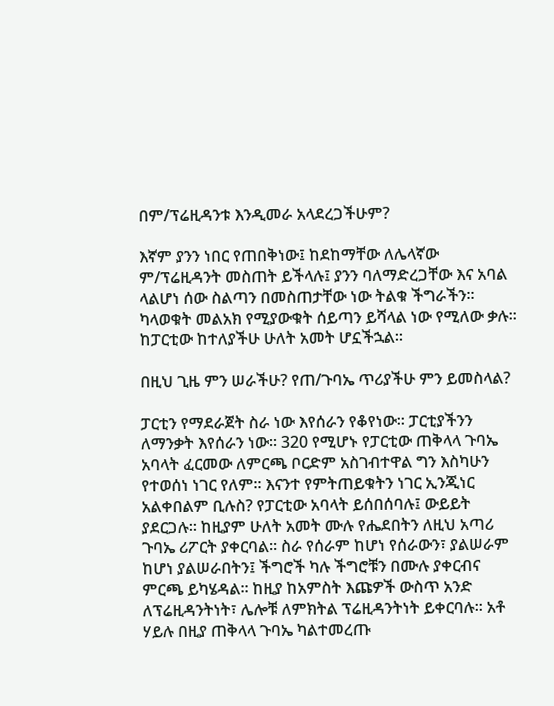በም/ፕሬዚዳንቱ እንዲመራ አላደረጋችሁም?

እኛም ያንን ነበር የጠበቅነው፤ ከደከማቸው ለሌላኛው ም/ፕሬዚዳንት መስጠት ይችላሉ፤ ያንን ባለማድረጋቸው እና አባል ላልሆነ ሰው ስልጣን በመስጠታቸው ነው ትልቁ ችግራችን፡፡ ካላወቁት መልአክ የሚያውቁት ሰይጣን ይሻላል ነው የሚለው ቃሉ፡፡ ከፓርቲው ከተለያችሁ ሁለት አመት ሆኗችኋል።

በዚህ ጊዜ ምን ሠራችሁ? የጠ/ጉባኤ ጥሪያችሁ ምን ይመስላል?

ፓርቲን የማደራጀት ስራ ነው እየሰራን የቆየነው፡፡ ፓርቲያችንን ለማንቃት እየሰራን ነው፡፡ 320 የሚሆኑ የፓርቲው ጠቅላላ ጉባኤ አባላት ፈርመው ለምርጫ ቦርድም አስገብተዋል ግን እስካሁን የተወሰነ ነገር የለም፡፡ እናንተ የምትጠይቁትን ነገር ኢንጂነር አልቀበልም ቢሉስ? የፓርቲው አባላት ይሰበሰባሉ፤ ውይይት ያደርጋሉ። ከዚያም ሁለት አመት ሙሉ የሔደበትን ለዚህ አጣሪ ጉባኤ ሪፖርት ያቀርባል፡፡ ስራ የሰራም ከሆነ የሰራውን፣ ያልሠራም ከሆነ ያልሠራበትን፤ ችግሮች ካሉ ችግሮቹን በሙሉ ያቀርብና ምርጫ ይካሄዳል፡፡ ከዚያ ከአምስት እጩዎች ውስጥ አንድ ለፕሬዚዳንትነት፣ ሌሎቹ ለምክትል ፕሬዚዳንትነት ይቀርባሉ፡፡ አቶ ሃይሉ በዚያ ጠቅላላ ጉባኤ ካልተመረጡ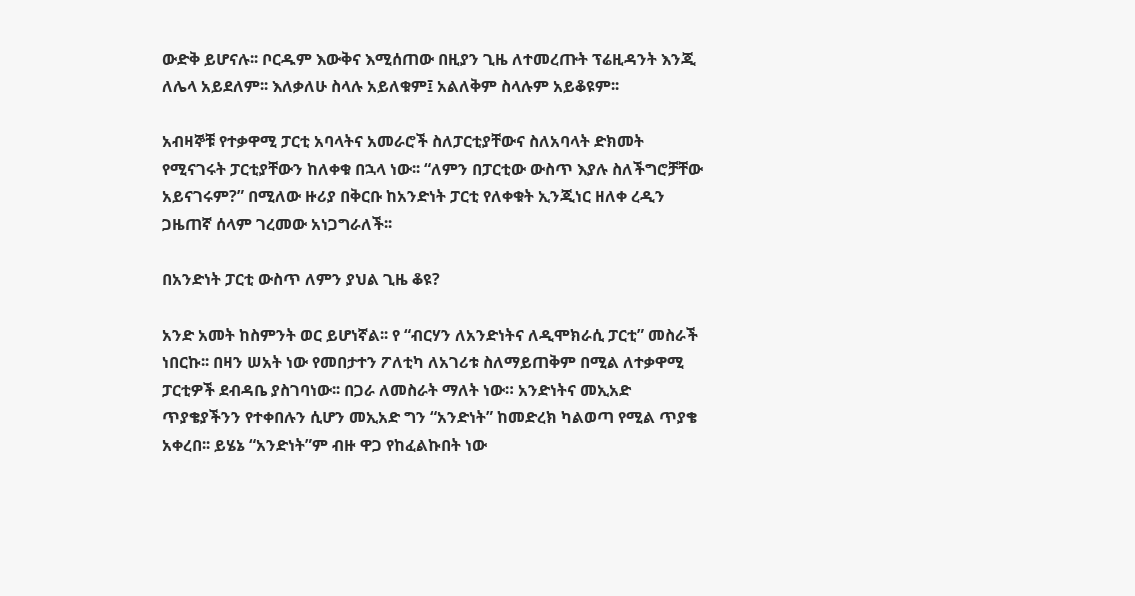ውድቅ ይሆናሉ፡፡ ቦርዱም እውቅና እሚሰጠው በዚያን ጊዜ ለተመረጡት ፕሬዚዳንት እንጂ ለሌላ አይደለም፡፡ እለቃለሁ ስላሉ አይለቁም፤ አልለቅም ስላሉም አይቆዩም፡፡

አብዛኞቹ የተቃዋሚ ፓርቲ አባላትና አመራሮች ስለፓርቲያቸውና ስለአባላት ድክመት የሚናገሩት ፓርቲያቸውን ከለቀቁ በኋላ ነው፡፡ “ለምን በፓርቲው ውስጥ እያሉ ስለችግሮቻቸው አይናገሩም?” በሚለው ዙሪያ በቅርቡ ከአንድነት ፓርቲ የለቀቁት ኢንጂነር ዘለቀ ረዲን ጋዜጠኛ ሰላም ገረመው አነጋግራለች፡፡

በአንድነት ፓርቲ ውስጥ ለምን ያህል ጊዜ ቆዩ?

አንድ አመት ከስምንት ወር ይሆነኛል፡፡ የ “ብርሃን ለአንድነትና ለዲሞክራሲ ፓርቲ” መስራች ነበርኩ፡፡ በዛን ሠአት ነው የመበታተን ፖለቲካ ለአገሪቱ ስለማይጠቅም በሚል ለተቃዋሚ ፓርቲዎች ደብዳቤ ያስገባነው፡፡ በጋራ ለመስራት ማለት ነው። አንድነትና መኢአድ ጥያቄያችንን የተቀበሉን ሲሆን መኢአድ ግን “አንድነት” ከመድረክ ካልወጣ የሚል ጥያቄ አቀረበ፡፡ ይሄኔ “አንድነት”ም ብዙ ዋጋ የከፈልኩበት ነው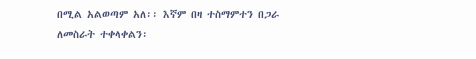በሚል አልወጣም አለ፡፡ እኛም በዛ ተስማምተን በጋራ ለመስራት ተቀላቀልን፡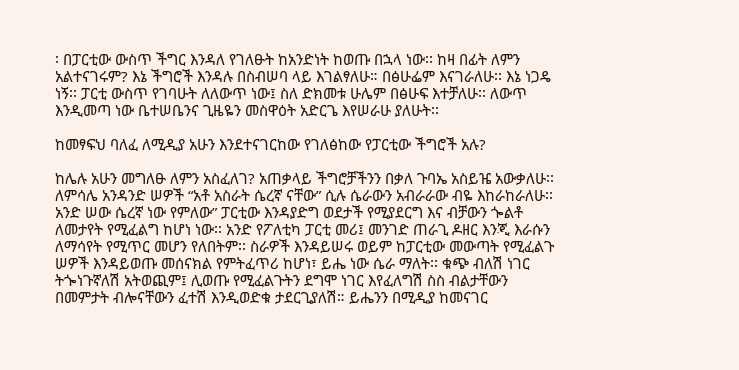፡ በፓርቲው ውስጥ ችግር እንዳለ የገለፁት ከአንድነት ከወጡ በኋላ ነው፡፡ ከዛ በፊት ለምን አልተናገሩም? እኔ ችግሮች እንዳሉ በስብሠባ ላይ እገልፃለሁ። በፅሁፌም እናገራለሁ፡፡ እኔ ነጋዴ ነኝ፡፡ ፓርቲ ውስጥ የገባሁት ለለውጥ ነው፤ ስለ ድክመቱ ሁሌም በፅሁፍ እተቻለሁ፡፡ ለውጥ እንዲመጣ ነው ቤተሠቤንና ጊዜዬን መስዋዕት አድርጌ እየሠራሁ ያለሁት፡፡

ከመፃፍህ ባለፈ ለሚዲያ አሁን እንደተናገርከው የገለፅከው የፓርቲው ችግሮች አሉ?

ከሌሉ አሁን መግለፁ ለምን አስፈለገ? አጠቃላይ ችግሮቻችንን በቃለ ጉባኤ አስይዤ አውቃለሁ፡፡ ለምሳሌ አንዳንድ ሠዎች “አቶ አስራት ሴረኛ ናቸው” ሲሉ ሴራውን አብራራው ብዬ እከራከራለሁ፡፡ አንድ ሠው ሴረኛ ነው የምለው” ፓርቲው እንዳያድግ ወደታች የሚያደርግ እና ብቻውን ጐልቶ ለመታየት የሚፈልግ ከሆነ ነው፡፡ አንድ የፖለቲካ ፓርቲ መሪ፤ መንገድ ጠራጊ ዶዘር እንጂ እራሱን ለማሳየት የሚጥር መሆን የለበትም፡፡ ስራዎች እንዳይሠሩ ወይም ከፓርቲው መውጣት የሚፈልጉ ሠዎች እንዳይወጡ መሰናክል የምትፈጥሪ ከሆነ፣ ይሔ ነው ሴራ ማለት፡፡ ቁጭ ብለሽ ነገር ትጐነጉኛለሽ አትወጪም፤ ሊወጡ የሚፈልጉትን ደግሞ ነገር እየፈለግሽ ስስ ብልታቸውን በመምታት ብሎናቸውን ፈተሽ እንዲወድቁ ታደርጊያለሽ። ይሔንን በሚዲያ ከመናገር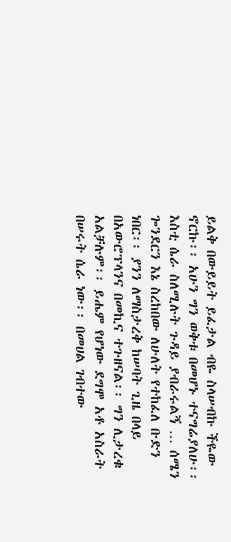ይልቅ በውይይት ይፈታል ብዬ ስላሠብኩ ችዬው ኖርኩ፡፡ አሁን ግን ወቅቱ በመሆኑ ተናግሬያለሁ፡፡ እስቲ ሴራ ስለሚሉት ጉዳይ ያብራሩልኝ … ሰሜን ጐንደርን እኔ ስረከበው ለሁለት የተከፈለ ቡድን ነበር፡፡ ያንን ለማስታረቅ ከሠባት ጊዜ በላይ በአውሮፕላንና በመኪና ተጉዘናል፡፡ ግን ሊታረቁ አልቻሉም፡፡ ይሔም የሆነው ደግሞ አቶ አስራት በሠሩት ሴራ ነው፡፡ በመሀል ገብተው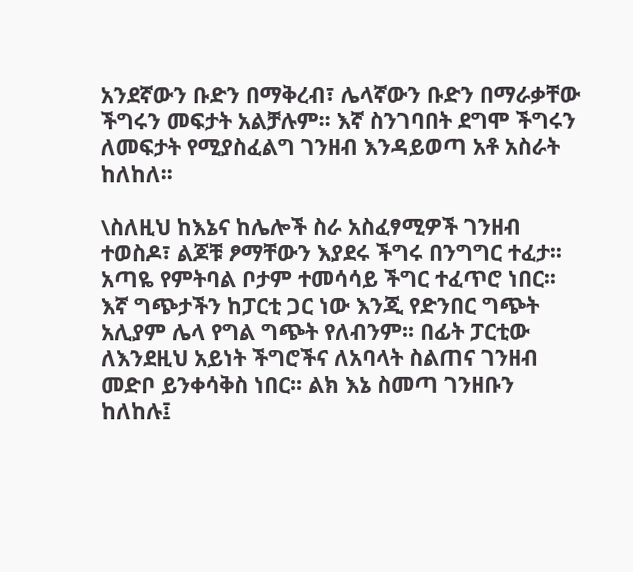አንደኛውን ቡድን በማቅረብ፣ ሌላኛውን ቡድን በማራቃቸው ችግሩን መፍታት አልቻሉም፡፡ እኛ ስንገባበት ደግሞ ችግሩን ለመፍታት የሚያስፈልግ ገንዘብ እንዳይወጣ አቶ አስራት ከለከለ፡፡

\ስለዚህ ከእኔና ከሌሎች ስራ አስፈፃሚዎች ገንዘብ ተወስዶ፣ ልጆቹ ፆማቸውን እያደሩ ችግሩ በንግግር ተፈታ፡፡ አጣዬ የምትባል ቦታም ተመሳሳይ ችግር ተፈጥሮ ነበር፡፡ እኛ ግጭታችን ከፓርቲ ጋር ነው እንጂ የድንበር ግጭት አሊያም ሌላ የግል ግጭት የለብንም፡፡ በፊት ፓርቲው ለእንደዚህ አይነት ችግሮችና ለአባላት ስልጠና ገንዘብ መድቦ ይንቀሳቅስ ነበር፡፡ ልክ እኔ ስመጣ ገንዘቡን ከለከሉ፤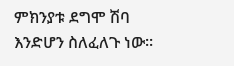ምክንያቱ ደግሞ ሽባ እንድሆን ስለፈለጉ ነው፡፡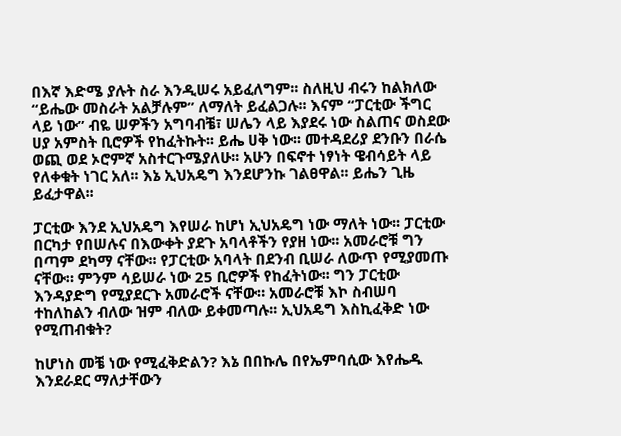በእኛ እድሜ ያሉት ስራ እንዲሠሩ አይፈለግም፡፡ ስለዚህ ብሩን ከልክለው “ይሔው መስራት አልቻሉም” ለማለት ይፈልጋሉ፡፡ እናም “ፓርቲው ችግር ላይ ነው” ብዬ ሠዎችን አግባብቼ፣ ሠሌን ላይ እያደሩ ነው ስልጠና ወስደው ሀያ አምስት ቢሮዎች የከፈትኩት፡፡ ይሔ ሀቅ ነው፡፡ መተዳደሪያ ደንቡን በራሴ ወጪ ወደ ኦሮምኛ አስተርጉሜያለሁ፡፡ አሁን በፍኖተ ነፃነት ዌብሳይት ላይ የለቀቁት ነገር አለ፡፡ እኔ ኢህአዴግ እንደሆንኩ ገልፀዋል፡፡ ይሔን ጊዜ ይፈታዋል፡፡

ፓርቲው እንደ ኢህአዴግ እየሠራ ከሆነ ኢህአዴግ ነው ማለት ነው፡፡ ፓርቲው በርካታ የበሠሉና በእውቀት ያደጉ አባላቶችን የያዘ ነው፡፡ አመራሮቹ ግን በጣም ደካማ ናቸው፡፡ የፓርቲው አባላት በደንብ ቢሠራ ለውጥ የሚያመጡ ናቸው። ምንም ሳይሠራ ነው 25 ቢሮዎች የከፈትነው፡፡ ግን ፓርቲው እንዳያድግ የሚያደርጉ አመራሮች ናቸው። አመራሮቹ እኮ ስብሠባ ተከለከልን ብለው ዝም ብለው ይቀመጣሉ፡፡ ኢህአዴግ እስኪፈቅድ ነው የሚጠብቁት?

ከሆነስ መቼ ነው የሚፈቅድልን? እኔ በበኩሌ በየኤምባሲው እየሔዱ እንደራደር ማለታቸውን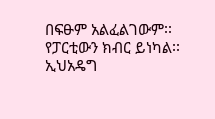በፍፁም አልፈልገውም፡፡ የፓርቲውን ክብር ይነካል፡፡ ኢህአዴግ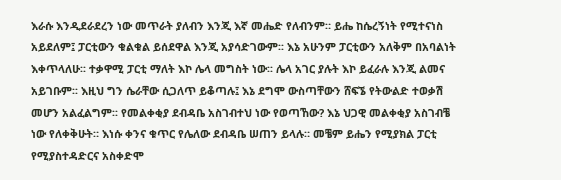እራሱ እንዲደራደረን ነው መጥራት ያለብን እንጂ እኛ መሔድ የለብንም። ይሔ ከሴረኝነት የሚተናነስ አይደለም፤ ፓርቲውን ቁልቁል ይሰደዋል እንጂ አያሳድገውም፡፡ እኔ አሁንም ፓርቲውን አለቅም በአባልነት እቀጥላለሁ፡፡ ተቃዋሚ ፓርቲ ማለት እኮ ሌላ መግስት ነው፡፡ ሌላ አገር ያሉት እኮ ይፈራሉ እንጂ ልመና አይገቡም፡፡ እዚህ ግን ሴራቸው ሲጋለጥ ይቆጣሉ፤ እኔ ደግሞ ውስጣቸውን ሸፍኜ የትውልድ ተወቃሽ መሆን አልፈልግም፡፡ የመልቀቂያ ደብዳቤ አስገብተህ ነው የወጣኸው? እኔ ህጋዊ መልቀቂያ አስገብቼ ነው የለቀቅሁት። እነሱ ቀንና ቁጥር የሌለው ደብዳቤ ሠጠን ይላሉ። መቼም ይሔን የሚያክል ፓርቲ የሚያስተዳድርና አስቀድሞ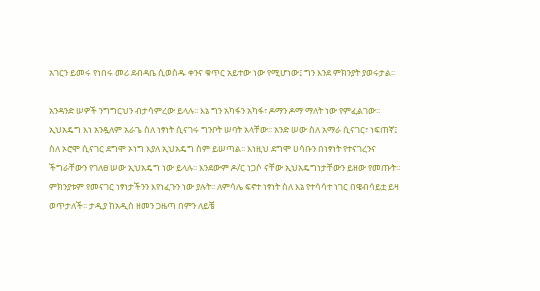አገርን ይመሩ የነበሩ መሪ ደብዳቤ ሲወስዱ ቀንና ቁጥር አይተው ነው የሚሆነው፤ ግን እንደ ምክንያት ያወሩታል፡፡

አንዳንድ ሠዎች ንግግርህን ብታሳምረው ይላሉ፡፡ እኔ ግን አካፋን አካፋ፣ ዶማን ዶማ ማለት ነው የምፈልገው፡፡ ኢህአዴግ እነ አንዷለም አራጌ ስለ ነፃነት ሲናገሩ ግንቦት ሠባት አላቸው፡፡ አንድ ሠው ስለ አማራ ሲናገር፣ ነፍጠኛ፤ ስለ ኦሮሞ ሲናገር ደግሞ ኦነግ እያለ ኢህአዴግ ስም ይሠጣል፡፡ እነዚህ ደግሞ ሀሳቡን በነፃነት የተናገረንና ችግራቸውን የገለፀ ሠው ኢህአዴግ ነው ይላሉ፡፡ እንደውም ዶ/ር ነጋሶ ናቸው ኢህአዴግነታቸውን ይዘው የመጡት። ምክንያቱም የመናገር ነፃነታችንን እየነፈጉን ነው ያሉት፡፡ ለምሳሌ ፍኖተ ነፃነት ስለ እኔ የተሳሳተ ነገር በዌብሳይቷ ይዛ ወጥታለች፡፡ ታዲያ ከአዲስ ዘመን ጋዜጣ በምን ለይቼ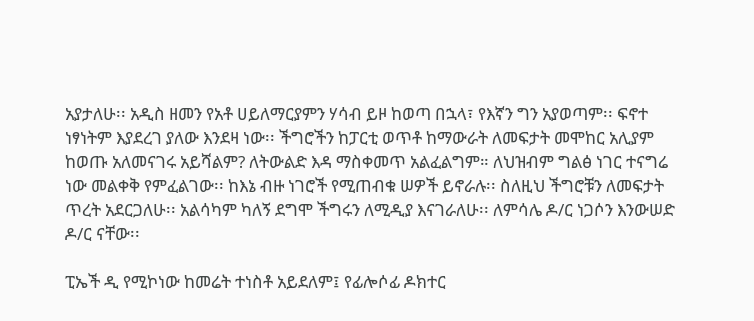አያታለሁ፡፡ አዲስ ዘመን የአቶ ሀይለማርያምን ሃሳብ ይዞ ከወጣ በኋላ፣ የእኛን ግን አያወጣም፡፡ ፍኖተ ነፃነትም እያደረገ ያለው እንደዛ ነው፡፡ ችግሮችን ከፓርቲ ወጥቶ ከማውራት ለመፍታት መሞከር አሊያም ከወጡ አለመናገሩ አይሻልም? ለትውልድ እዳ ማስቀመጥ አልፈልግም። ለህዝብም ግልፅ ነገር ተናግሬ ነው መልቀቅ የምፈልገው፡፡ ከእኔ ብዙ ነገሮች የሚጠብቁ ሠዎች ይኖራሉ፡፡ ስለዚህ ችግሮቹን ለመፍታት ጥረት አደርጋለሁ፡፡ አልሳካም ካለኝ ደግሞ ችግሩን ለሚዲያ እናገራለሁ፡፡ ለምሳሌ ዶ/ር ነጋሶን እንውሠድ ዶ/ር ናቸው፡፡

ፒኤች ዲ የሚኮነው ከመሬት ተነስቶ አይደለም፤ የፊሎሶፊ ዶክተር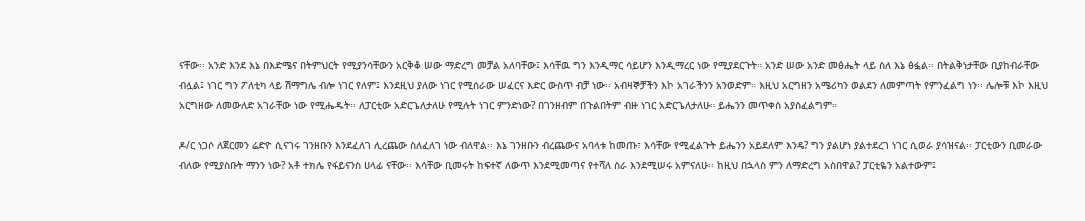ናቸው፡፡ አንድ እንደ እኔ በእድሜና በትምህርት የሚያንሳቸውን አርቅቆ ሠው ማድረግ መቻል አለባቸው፤ እሳቸዉ ግን እንዲማር ሳይሆን እንዲማረር ነው የሚያደርጉት። አንድ ሠው አንድ መፅሔት ላይ ስለ እኔ ፅፏል፡፡ በትልቅነታቸው ቢያከብራቸው ብሏል፤ ነገር ግን ፖለቲካ ላይ ሽማግሌ ብሎ ነገር የለም፤ እንደዚህ ያለው ነገር የሚሰራው ሠፈርና እድር ውስጥ ብቻ ነው፡፡ አብዛኞቻችን እኮ አገራችንን አንወድም። እዚህ አርግዘን አሜሪካን ወልደን ለመምጣት የምንፈልግ ነን፡፡ ሌሎቹ እኮ እዚህ አርግዘው ለመውለድ አገራቸው ነው የሚሔዱት፡፡ ለፓርቲው አድርጌለታለሁ የሚሉት ነገር ምንድነው? በገንዘብም በጉልበትም ብዙ ነገር አድርጌለታለሁ። ይሔንን መጥቀስ አያስፈልግም።

ዶ/ር ነጋሶ ለጀርመን ሬድዮ ሲናገሩ ገንዘቡን እንደፈለገ ሊረጨው ስለፈለገ ነው ብለዋል፡፡ እኔ ገንዘቡን ብረጨውና አባላቱ ከመጡ፣ እሳቸው የሚፈልጉት ይሔንን አይደለም እንዴ? ግን ያልሆነ ያልተደረገ ነገር ሲወራ ያሳዝናል፡፡ ፓርቲውን ቢመራው ብለው የሚያስቡት ማንን ነው? አቶ ተክሌ የፋይናንስ ሀላፊ ናቸው፡፡ እሳቸው ቢመሩት ከፍተኛ ለውጥ እንደሚመጣና የተሻለ ስራ እንደሚሠሩ አምናለሁ፡፡ ከዚህ በኋላስ ምን ለማድረግ አስበዋል? ፓርቲዬን አልተውም፤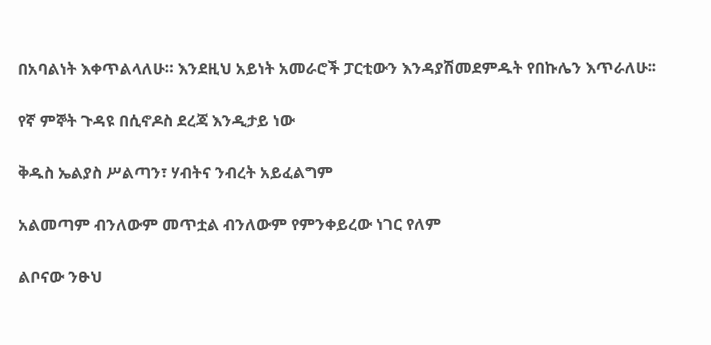በአባልነት እቀጥልላለሁ። እንደዚህ አይነት አመራሮች ፓርቲውን እንዳያሽመደምዱት የበኩሌን እጥራለሁ፡፡

የኛ ምኞት ጉዳዩ በሲኖዶስ ደረጃ እንዲታይ ነው

ቅዱስ ኤልያስ ሥልጣን፣ ሃብትና ንብረት አይፈልግም

አልመጣም ብንለውም መጥቷል ብንለውም የምንቀይረው ነገር የለም

ልቦናው ንፁህ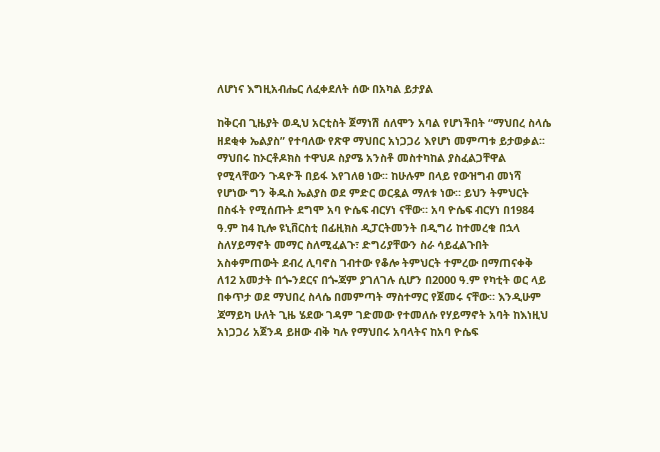ለሆነና እግዚአብሔር ለፈቀደለት ሰው በአካል ይታያል

ከቅርብ ጊዜያት ወዲህ አርቲስት ጀማነሽ ሰለሞን አባል የሆነችበት “ማህበረ ስላሴ ዘደቂቀ ኤልያስ” የተባለው የጽዋ ማህበር አነጋጋሪ እየሆነ መምጣቱ ይታወቃል፡፡ ማህበሩ ከኦርቶዶክስ ተዋህዶ ስያሜ አንስቶ መስተካከል ያስፈልጋቸዋል የሚላቸውን ጉዳዮች በይፋ እየገለፀ ነው፡፡ ከሁሉም በላይ የውዝግብ መነሻ የሆነው ግን ቅዱስ ኤልያስ ወደ ምድር ወርዷል ማለቱ ነው። ይህን ትምህርት በስፋት የሚሰጡት ደግሞ አባ ዮሴፍ ብርሃነ ናቸው። አባ ዮሴፍ ብርሃነ በ1984 ዓ.ም ከ4 ኪሎ ዩኒቨርስቲ በፊዚክስ ዲፓርትመንት በዲግሪ ከተመረቁ በኋላ ስለሃይማኖት መማር ስለሚፈልጉ፣ ድግሪያቸውን ስራ ሳይፈልጉበት አስቀምጠውት ደብረ ሊባኖስ ገብተው የቆሎ ትምህርት ተምረው በማጠናቀቅ ለ12 አመታት በጐንደርና በጐጃም ያገለገሉ ሲሆን በ2000 ዓ.ም የካቲት ወር ላይ በቀጥታ ወደ ማህበረ ስላሴ በመምጣት ማስተማር የጀመሩ ናቸው። እንዲሁም ጃማይካ ሁለት ጊዜ ሄደው ገዳም ገድመው የተመለሱ የሃይማኖት አባት ከእነዚህ አነጋጋሪ አጀንዳ ይዘው ብቅ ካሉ የማህበሩ አባላትና ከአባ ዮሴፍ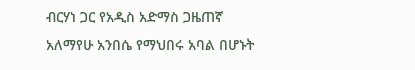ብርሃነ ጋር የአዲስ አድማስ ጋዜጠኛ አለማየሁ አንበሴ የማህበሩ አባል በሆኑት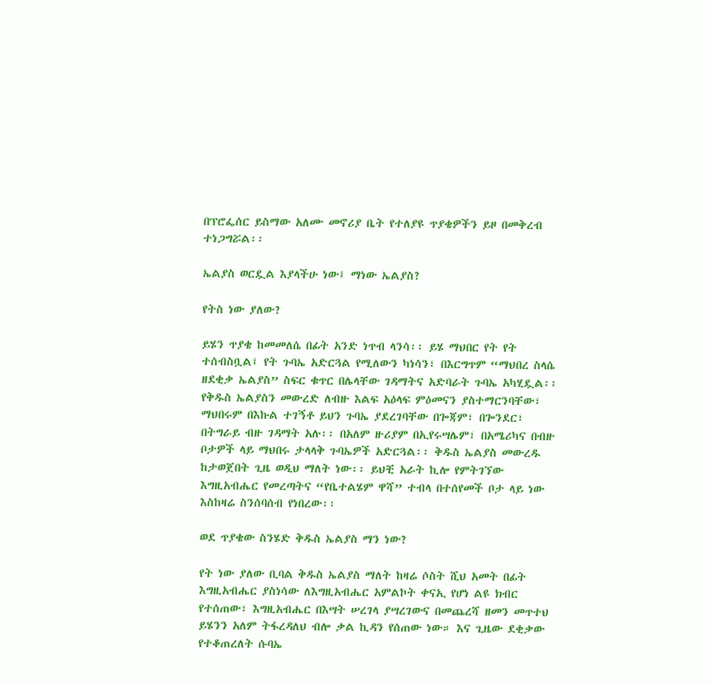በፕሮፌሰር ይስማው አለሙ መኖሪያ ቤት የተለያዩ ጥያቄዎችን ይዞ በመቅረብ ተነጋግሯል፡፡

ኤልያስ ወርዷል እያላችሁ ነው፤ ማነው ኤልያስ?

የትስ ነው ያለው?

ይሄን ጥያቄ ከመመለሴ በፊት አንድ ነጥብ ላንሳ፡፡ ይሄ ማህበር የት የት ተሰብስቧል፤ የት ጉባኤ አድርጓል የሚለውን ካነሳን፣ በእርግጥም “ማህበረ ስላሴ ዘደቂቃ ኤልያስ” ስፍር ቁጥር በሌላቸው ገዳማትና አድባራት ጉባኤ አካሂዷል፡፡ የቅዱስ ኤልያስን መውረድ ለብዙ እልፍ አዕላፍ ምዕመናን ያስተማርንባቸው፣ ማህበሩም በእኩል ተገኝቶ ይህን ጉባኤ ያደረገባቸው በጐጃም፣ በጐንደር፣ በትግራይ ብዙ ገዳማት አሉ፡፡ በአለም ዙሪያም በኢየሩሣሌም፣ በአሜሪካና በብዙ ቦታዎች ላይ ማህበሩ ታላላቅ ጉባኤዎች አድርጓል፡፡ ቅዱስ ኤልያስ መውረዱ ከታወጀበት ጊዜ ወዲህ ማለት ነው፡፡ ይህቺ አራት ኪሎ የምትገኘው እግዚአብሔር የመረጣትና “የቤተልሄም ዋሻ” ተብላ በተሰየመች ቦታ ላይ ነው እስከዛሬ ስንሰባሰብ የነበረው፡፡

ወደ ጥያቄው ስንሄድ ቅዱስ ኤልያስ ማን ነው?

የት ነው ያለው ቢባል ቅዱስ ኤልያስ ማለት ከዛሬ ሶስት ሺህ አመት በፊት እግዚአብሔር ያስነሳው ለእግዚአብሔር አምልኮት ቀናኢ የሆነ ልዩ ክብር የተሰጠው፣ እግዚአብሔር በእሣት ሠረገላ ያሣረገውና በመጨረሻ ዘመን መጥተህ ይሄንን አለም ትፋረዳለህ ብሎ ቃል ኪዳን የሰጠው ነው። እና ጊዜው ደቂቃው የተቆጠረለት ሱባኤ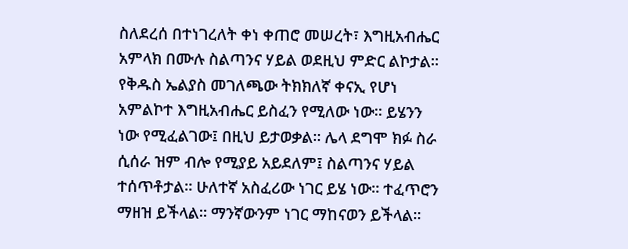ስለደረሰ በተነገረለት ቀነ ቀጠሮ መሠረት፣ እግዚአብሔር አምላክ በሙሉ ስልጣንና ሃይል ወደዚህ ምድር ልኮታል፡፡ የቅዱስ ኤልያስ መገለጫው ትክክለኛ ቀናኢ የሆነ አምልኮተ እግዚአብሔር ይስፈን የሚለው ነው፡፡ ይሄንን ነው የሚፈልገው፤ በዚህ ይታወቃል፡፡ ሌላ ደግሞ ክፉ ስራ ሲሰራ ዝም ብሎ የሚያይ አይደለም፤ ስልጣንና ሃይል ተሰጥቶታል። ሁለተኛ አስፈሪው ነገር ይሄ ነው፡፡ ተፈጥሮን ማዘዝ ይችላል፡፡ ማንኛውንም ነገር ማከናወን ይችላል፡፡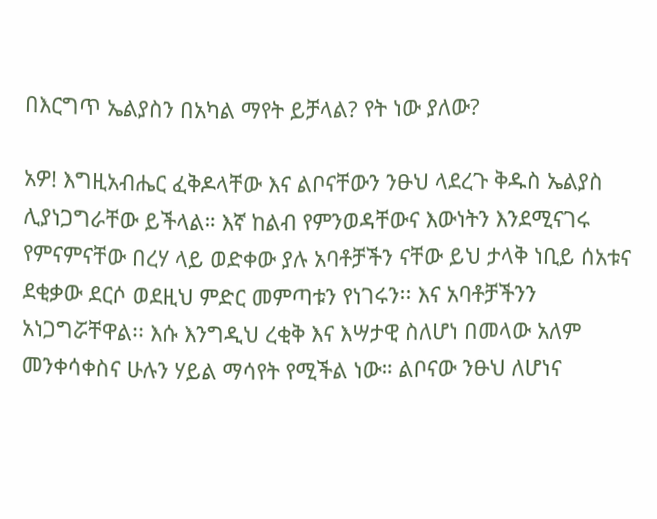በእርግጥ ኤልያስን በአካል ማየት ይቻላል? የት ነው ያለው?

አዎ! እግዚአብሔር ፈቅዶላቸው እና ልቦናቸውን ንፁህ ላደረጉ ቅዱስ ኤልያስ ሊያነጋግራቸው ይችላል። እኛ ከልብ የምንወዳቸውና እውነትን እንደሚናገሩ የምናምናቸው በረሃ ላይ ወድቀው ያሉ አባቶቻችን ናቸው ይህ ታላቅ ነቢይ ሰአቱና ደቂቃው ደርሶ ወደዚህ ምድር መምጣቱን የነገሩን፡፡ እና አባቶቻችንን አነጋግሯቸዋል፡፡ እሱ እንግዲህ ረቂቅ እና እሣታዊ ስለሆነ በመላው አለም መንቀሳቀስና ሁሉን ሃይል ማሳየት የሚችል ነው። ልቦናው ንፁህ ለሆነና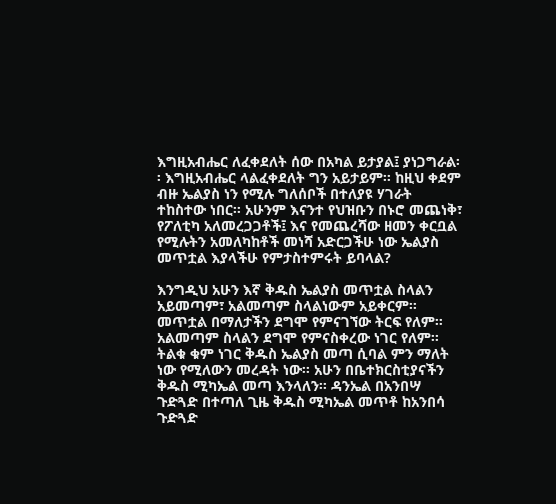እግዚአብሔር ለፈቀደለት ሰው በአካል ይታያል፤ ያነጋግራል፡፡ እግዚአብሔር ላልፈቀደለት ግን አይታይም፡፡ ከዚህ ቀደም ብዙ ኤልያስ ነን የሚሉ ግለሰቦች በተለያዩ ሃገራት ተከስተው ነበር፡፡ አሁንም እናንተ የህዝቡን በኑሮ መጨነቅ፣ የፖለቲካ አለመረጋጋቶች፤ እና የመጨረሻው ዘመን ቀርቧል የሚሉትን አመለካከቶች መነሻ አድርጋችሁ ነው ኤልያስ መጥቷል እያላችሁ የምታስተምሩት ይባላል?

እንግዲህ አሁን እኛ ቅዱስ ኤልያስ መጥቷል ስላልን አይመጣም፣ አልመጣም ስላልነውም አይቀርም፡፡ መጥቷል በማለታችን ደግሞ የምናገኘው ትርፍ የለም። አልመጣም ስላልን ደግሞ የምናስቀረው ነገር የለም፡፡ ትልቁ ቁም ነገር ቅዱስ ኤልያስ መጣ ሲባል ምን ማለት ነው የሚለውን መረዳት ነው፡፡ አሁን በቤተክርስቲያናችን ቅዱስ ሚካኤል መጣ እንላለን፡፡ ዳንኤል በአንበሣ ጉድጓድ በተጣለ ጊዜ ቅዱስ ሚካኤል መጥቶ ከአንበሳ ጉድጓድ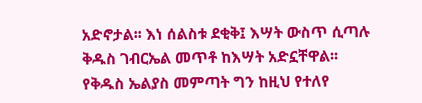አድኖታል፡፡ እነ ሰልስቱ ደቂቅ፤ እሣት ውስጥ ሲጣሉ ቅዱስ ገብርኤል መጥቶ ከእሣት አድኗቸዋል፡፡ የቅዱስ ኤልያስ መምጣት ግን ከዚህ የተለየ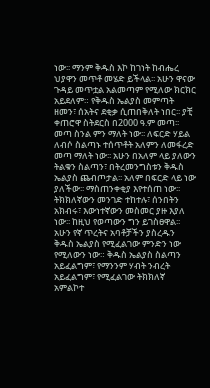ነው፡፡ ማንም ቅዱስ እኮ ከገነት ከብሔረ ህያዋን መጥቶ መሄድ ይችላል፡፡ አሁን ዋናው ጉዳይ መጥቷል አልመጣም የሚለው ክርክር አይደለም። የቅዱስ ኤልያስ መምጣት ዘመን፣ ሰአትና ደቂቃ ሲጠበቅለት ነበር፡፡ ያቺ ቀጠሮዋ ስትደርስ በ2000 ዓ.ም መጣ፡፡ መጣ ስንል ምን ማለት ነው፡፡ ለፍርድ ሃይል ለብሶ ስልጣኑ ተሰጥቶት አለምን ለመፋረድ መጣ ማለት ነው፡፡ አሁን በአለም ላይ ያለውን ትልቁን ስልጣን፣ በትረመንግስቱን ቅዱስ ኤልያስ ጨብጦታል፡፡ አለም በፍርድ ላይ ነው ያለችው፡፡ ማስጠንቀቂያ እየተሰጠ ነው፡፡ ትክክለኛውን መንገድ ተከተሉ፣ ሰንበትን አክብሩ፣ እውነተኛውን መስመር ያዙ እያለ ነው፡፡ ከዚህ የወጣውን ግን ይገስፀዋል፡፡ አሁን የኛ ጥረትና አባቶቻችን ያስረዱን ቅዱስ ኤልያስ የሚፈልገው ምንድን ነው የሚለውን ነው። ቅዱስ ኤልያስ ስልጣን አይፈልግም፣ የማንንም ሃብት ንብረት አይፈልግም፣ የሚፈልገው ትክክለኛ አምልኮተ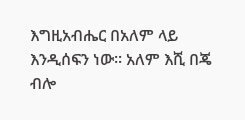እግዚአብሔር በአለም ላይ እንዲሰፍን ነው፡፡ አለም እሺ በጄ ብሎ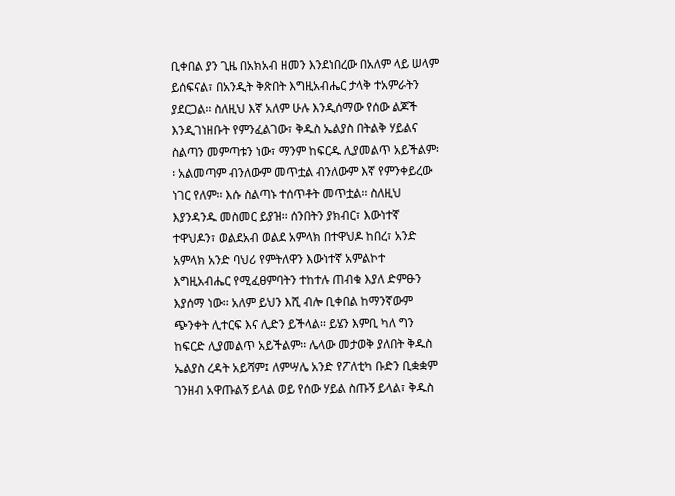ቢቀበል ያን ጊዜ በአክአብ ዘመን እንደነበረው በአለም ላይ ሠላም ይሰፍናል፣ በአንዲት ቅጽበት እግዚአብሔር ታላቅ ተአምራትን ያደርጋል፡፡ ስለዚህ እኛ አለም ሁሉ እንዲሰማው የሰው ልጆች እንዲገነዘቡት የምንፈልገው፣ ቅዱስ ኤልያስ በትልቅ ሃይልና ስልጣን መምጣቱን ነው፣ ማንም ከፍርዱ ሊያመልጥ አይችልም፡፡ አልመጣም ብንለውም መጥቷል ብንለውም እኛ የምንቀይረው ነገር የለም፡፡ እሱ ስልጣኑ ተሰጥቶት መጥቷል፡፡ ስለዚህ እያንዳንዱ መስመር ይያዝ፡፡ ሰንበትን ያክብር፣ እውነተኛ ተዋህዶን፣ ወልደአብ ወልደ አምላክ በተዋህዶ ከበረ፣ አንድ አምላክ አንድ ባህሪ የምትለዋን እውነተኛ አምልኮተ እግዚአብሔር የሚፈፀምባትን ተከተሉ ጠብቁ እያለ ድምፁን እያሰማ ነው፡፡ አለም ይህን እሺ ብሎ ቢቀበል ከማንኛውም ጭንቀት ሊተርፍ እና ሊድን ይችላል፡፡ ይሄን እምቢ ካለ ግን ከፍርድ ሊያመልጥ አይችልም፡፡ ሌላው መታወቅ ያለበት ቅዱስ ኤልያስ ረዳት አይሻም፤ ለምሣሌ አንድ የፖለቲካ ቡድን ቢቋቋም ገንዘብ አዋጡልኝ ይላል ወይ የሰው ሃይል ስጡኝ ይላል፣ ቅዱስ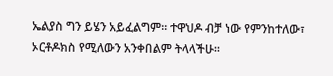ኤልያስ ግን ይሄን አይፈልግም፡፡ ተዋህዶ ብቻ ነው የምንከተለው፣ ኦርቶዶክስ የሚለውን አንቀበልም ትላላችሁ፡፡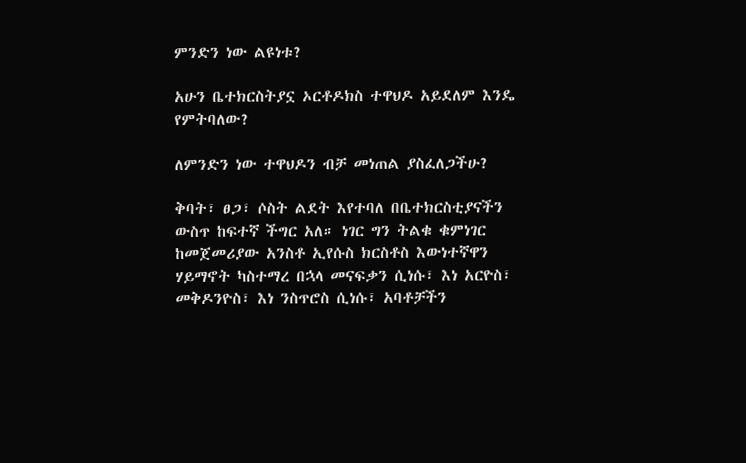ምንድን ነው ልዩነቱ?

አሁን ቤተክርስትያኗ ኦርቶዶክስ ተዋህዶ አይደለም እንዴ የምትባለው?

ለምንድን ነው ተዋህዶን ብቻ መነጠል ያስፈለጋችሁ?

ቅባት፣ ፀጋ፣ ሶስት ልደት እየተባለ በቤተክርስቲያናችን ውስጥ ከፍተኛ ችግር አለ። ነገር ግን ትልቁ ቁምነገር ከመጀመሪያው አንስቶ ኢየሱስ ክርስቶስ እውነተኛዋን ሃይማኖት ካስተማረ በኋላ መናፍቃን ሲነሱ፣ እነ አርዮስ፣ መቅዶንዮስ፣ እነ ንስጥሮስ ሲነሱ፣ አባቶቻችን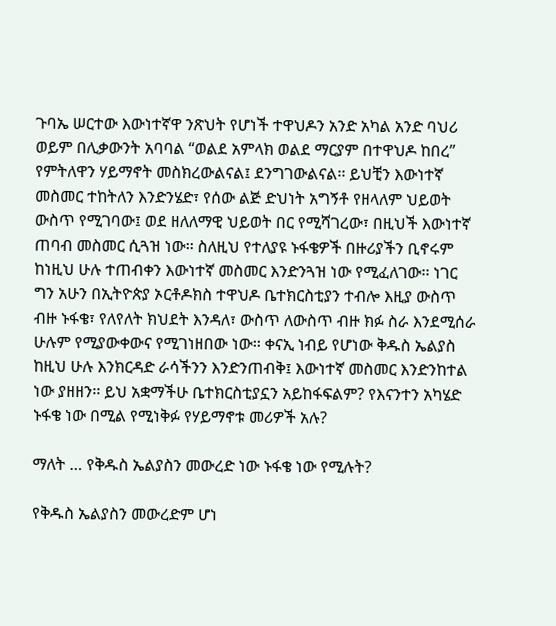ጉባኤ ሠርተው እውነተኛዋ ንጽህት የሆነች ተዋህዶን አንድ አካል አንድ ባህሪ ወይም በሊቃውንት አባባል “ወልደ አምላክ ወልደ ማርያም በተዋህዶ ከበረ” የምትለዋን ሃይማኖት መስክረውልናል፤ ደንግገውልናል፡፡ ይህቺን እውነተኛ መስመር ተከትለን እንድንሄድ፣ የሰው ልጅ ድህነት አግኝቶ የዘላለም ህይወት ውስጥ የሚገባው፤ ወደ ዘለለማዊ ህይወት በር የሚሻገረው፣ በዚህች እውነተኛ ጠባብ መስመር ሲጓዝ ነው፡፡ ስለዚህ የተለያዩ ኑፋቄዎች በዙሪያችን ቢኖሩም ከነዚህ ሁሉ ተጠብቀን እውነተኛ መስመር እንድንጓዝ ነው የሚፈለገው፡፡ ነገር ግን አሁን በኢትዮጵያ ኦርቶዶክስ ተዋህዶ ቤተክርስቲያን ተብሎ እዚያ ውስጥ ብዙ ኑፋቄ፣ የለየለት ክህደት እንዳለ፣ ውስጥ ለውስጥ ብዙ ክፉ ስራ እንደሚሰራ ሁሉም የሚያውቀውና የሚገነዘበው ነው፡፡ ቀናኢ ነብይ የሆነው ቅዱስ ኤልያስ ከዚህ ሁሉ እንክርዳድ ራሳችንን እንድንጠብቅ፤ እውነተኛ መስመር እንድንከተል ነው ያዘዘን፡፡ ይህ አቋማችሁ ቤተክርስቲያኗን አይከፋፍልም? የእናንተን አካሄድ ኑፋቄ ነው በሚል የሚነቅፉ የሃይማኖቱ መሪዎች አሉ?

ማለት … የቅዱስ ኤልያስን መውረድ ነው ኑፋቄ ነው የሚሉት?

የቅዱስ ኤልያስን መውረድም ሆነ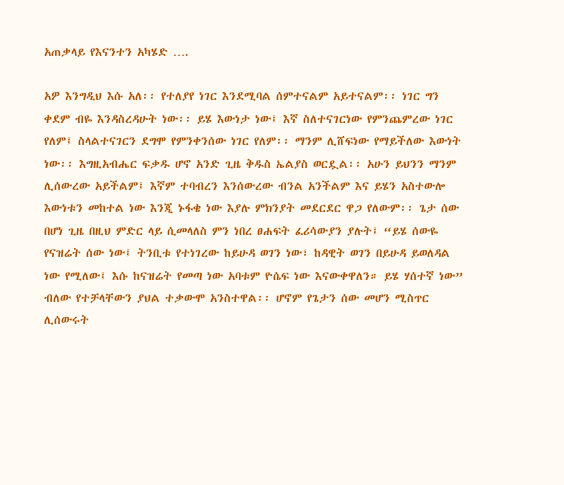አጠቃላይ የእናንተን አካሄድ ….

አዎ እንግዲህ እሱ አለ፡፡ የተለያየ ነገር እንደሚባል ሰምተናልም አይተናልም፡፡ ነገር ግን ቀደም ብዬ እንዳስረዳሁት ነው፡፡ ይሄ እውነታ ነው፤ እኛ ስለተናገርነው የምንጨምረው ነገር የለም፤ ስላልተናገርን ደግሞ የምንቀንሰው ነገር የለም፡፡ ማንም ሊሸፍነው የማይችለው እውነት ነው፡፡ እግዚአብሔር ፍቃዱ ሆኖ አንድ ጊዜ ቅዱስ ኤልያስ ወርዷል፡፡ አሁን ይህንን ማንም ሊሰውረው አይችልም፤ እኛም ተባብረን እንሰውረው ብንል አንችልም እና ይሄን አስተውሎ እውነቱን መከተል ነው እንጂ ኑፋቄ ነው እያሉ ምክንያት መደርደር ዋጋ የለውም፡፡ ጌታ ሰው በሆነ ጊዜ በዚህ ምድር ላይ ሲመላለስ ምን ነበረ ፀሐፍት ፈሪሳውያን ያሉት፤ “ይሄ ሰውዬ የናዝሬት ሰው ነው፤ ትንቢቱ የተነገረው ከይሁዳ ወገን ነው፣ ከዳዊት ወገን በይሁዳ ይወለዳል ነው የሚለው፤ እሱ ከናዝሬት የመጣ ነው አባቱም ዮሴፍ ነው እናውቀዋለን። ይሄ ሃሰተኛ ነው” ብለው የተቻላቸውን ያህል ተቃውሞ አንስተዋል፡፡ ሆኖም የጌታን ሰው መሆን ሚስጥር ሊሰውሩት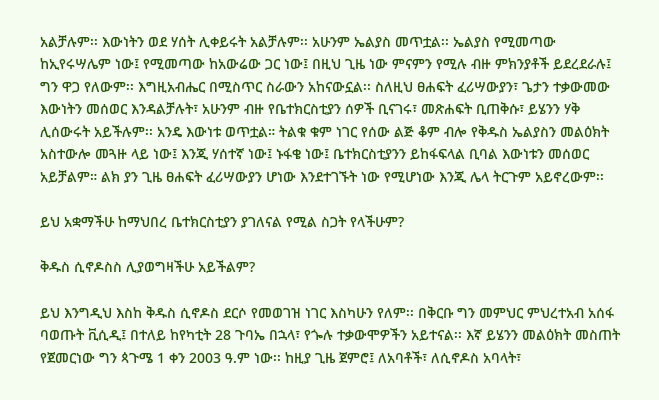አልቻሉም፡፡ እውነትን ወደ ሃሰት ሊቀይሩት አልቻሉም፡፡ አሁንም ኤልያስ መጥቷል፡፡ ኤልያስ የሚመጣው ከኢየሩሣሌም ነው፤ የሚመጣው ከአውሬው ጋር ነው፤ በዚህ ጊዜ ነው ምናምን የሚሉ ብዙ ምክንያቶች ይደረደራሉ፤ ግን ዋጋ የለውም፡፡ እግዚአብሔር በሚስጥር ስራውን አከናውኗል፡፡ ስለዚህ ፀሐፍት ፈሪሣውያን፣ ጌታን ተቃውመው እውነትን መሰወር እንዳልቻሉት፣ አሁንም ብዙ የቤተክርስቲያን ሰዎች ቢናገሩ፣ መጽሐፍት ቢጠቅሱ፣ ይሄንን ሃቅ ሊሰውሩት አይችሉም፡፡ አንዴ እውነቱ ወጥቷል። ትልቁ ቁም ነገር የሰው ልጅ ቆም ብሎ የቅዱስ ኤልያስን መልዕክት አስተውሎ መጓዙ ላይ ነው፤ እንጂ ሃሰተኛ ነው፤ ኑፋቄ ነው፤ ቤተክርስቲያንን ይከፋፍላል ቢባል እውነቱን መሰወር አይቻልም። ልክ ያን ጊዜ ፀሐፍት ፈሪሣውያን ሆነው እንደተገኙት ነው የሚሆነው እንጂ ሌላ ትርጉም አይኖረውም፡፡

ይህ አቋማችሁ ከማህበረ ቤተክርስቲያን ያገለናል የሚል ስጋት የላችሁም?

ቅዱስ ሲኖዶስስ ሊያወግዛችሁ አይችልም?

ይህ እንግዲህ እስከ ቅዱስ ሲኖዶስ ደርሶ የመወገዝ ነገር እስካሁን የለም፡፡ በቅርቡ ግን መምህር ምህረተአብ አሰፋ ባወጡት ቪሲዲ፤ በተለይ ከየካቲት 28 ጉባኤ በኋላ፣ የጐሉ ተቃውሞዎችን አይተናል፡፡ እኛ ይሄንን መልዕክት መስጠት የጀመርነው ግን ጳጉሜ 1 ቀን 2003 ዓ.ም ነው፡፡ ከዚያ ጊዜ ጀምሮ፤ ለአባቶች፣ ለሲኖዶስ አባላት፣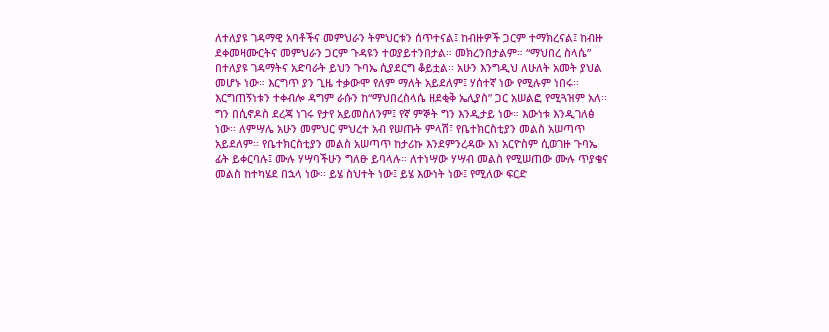ለተለያዩ ገዳማዊ አባቶችና መምህራን ትምህርቱን ሰጥተናል፤ ከብዙዎች ጋርም ተማክረናል፤ ከብዙ ደቀመዛሙርትና መምህራን ጋርም ጉዳዩን ተወያይተንበታል። መክረንበታልም። “ማህበረ ስላሴ” በተለያዩ ገዳማትና አድባራት ይህን ጉባኤ ሲያደርግ ቆይቷል፡፡ አሁን እንግዲህ ለሁለት አመት ያህል መሆኑ ነው። እርግጥ ያን ጊዜ ተቃውሞ የለም ማለት አይደለም፤ ሃሰተኛ ነው የሚሉም ነበሩ፡፡ እርግጠኝነቱን ተቀብሎ ዳግም ራሱን ከ“ማህበረስላሴ ዘደቂቅ ኤሊያስ” ጋር አሠልፎ የሚጓዝም አለ፡፡ ግን በሲኖዶስ ደረጃ ነገሩ የታየ አይመስለንም፤ የኛ ምኞት ግን እንዲታይ ነው። እውነቱ እንዲገለፅ ነው፡፡ ለምሣሌ አሁን መምህር ምህረተ አብ የሠጡት ምላሽ፣ የቤተክርስቲያን መልስ አሠጣጥ አይደለም፡፡ የቤተክርስቲያን መልስ አሠጣጥ ከታሪኩ እንደምንረዳው እነ አርዮስም ሲወገዙ ጉባኤ ፊት ይቀርባሉ፤ ሙሉ ሃሣባችሁን ግለፁ ይባላሉ። ለተነሣው ሃሣብ መልስ የሚሠጠው ሙሉ ጥያቄና መልስ ከተካሄደ በኋላ ነው፡፡ ይሄ ስህተት ነው፤ ይሄ እውነት ነው፤ የሚለው ፍርድ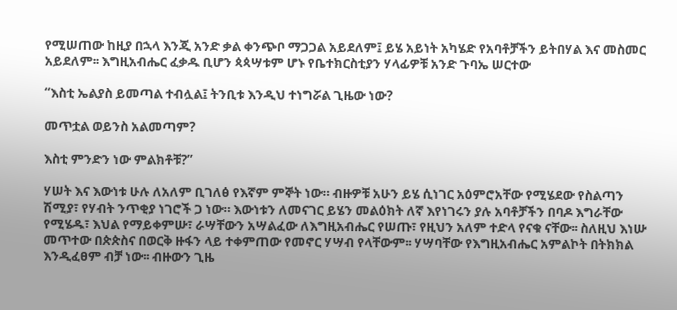የሚሠጠው ከዚያ በኋላ እንጂ አንድ ቃል ቀንጭቦ ማጋጋል አይደለም፤ ይሄ አይነት አካሄድ የአባቶቻችን ይትበሃል እና መስመር አይደለም፡፡ እግዚአብሔር ፈቃዱ ቢሆን ጳጳሣቱም ሆኑ የቤተክርስቲያን ሃላፊዎቹ አንድ ጉባኤ ሠርተው

“እስቲ ኤልያስ ይመጣል ተብሏል፤ ትንቢቱ እንዲህ ተነግሯል ጊዜው ነው?

መጥቷል ወይንስ አልመጣም?

እስቲ ምንድን ነው ምልክቶቹ?”

ሃሠት እና እውነቱ ሁሉ ለአለም ቢገለፅ የእኛም ምኞት ነው። ብዙዎቹ አሁን ይሄ ሲነገር አዕምሮአቸው የሚሄደው የስልጣን ሽሚያ፣ የሃብት ንጥቂያ ነገሮች ጋ ነው። እውነቱን ለመናገር ይሄን መልዕክት ለኛ እየነገሩን ያሉ አባቶቻችን በባዶ እግራቸው የሚሄዱ፣ እህል የማይቀምሡ፣ ራሣቸውን አሣልፈው ለእግዚአብሔር የሠጡ፣ የዚህን አለም ተድላ የናቁ ናቸው፡፡ ስለዚህ እነሡ መጥተው በጵጵስና በወርቅ ዙፋን ላይ ተቀምጠው የመኖር ሃሣብ የላቸውም፡፡ ሃሣባቸው የእግዚአብሔር አምልኮት በትክክል እንዲፈፀም ብቻ ነው፡፡ ብዙውን ጊዜ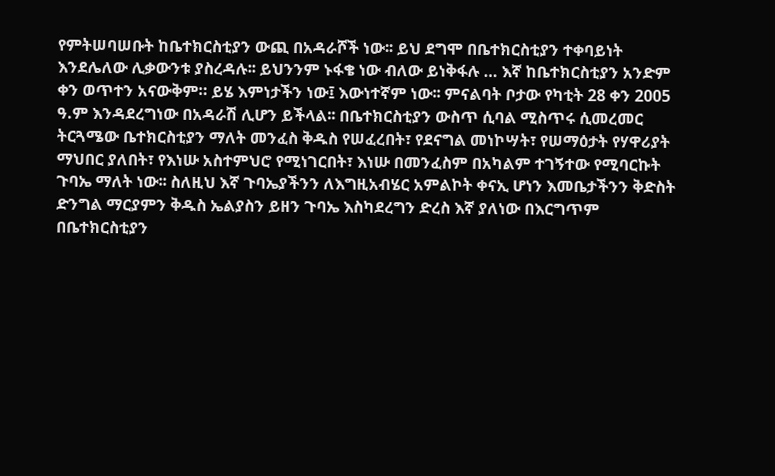የምትሠባሠቡት ከቤተክርስቲያን ውጪ በአዳራሾች ነው፡፡ ይህ ደግሞ በቤተክርስቲያን ተቀባይነት እንደሌለው ሊቃውንቱ ያስረዳሉ፡፡ ይህንንም ኑፋቄ ነው ብለው ይነቅፋሉ … እኛ ከቤተክርስቲያን አንድም ቀን ወጥተን አናውቅም። ይሄ እምነታችን ነው፤ እውነተኛም ነው፡፡ ምናልባት ቦታው የካቲት 28 ቀን 2005 ዓ.ም እንዳደረግነው በአዳራሽ ሊሆን ይችላል፡፡ በቤተክርስቲያን ውስጥ ሲባል ሚስጥሩ ሲመረመር ትርጓሜው ቤተክርስቲያን ማለት መንፈስ ቅዱስ የሠፈረበት፣ የደናግል መነኮሣት፣ የሠማዕታት የሃዋሪያት ማህበር ያለበት፣ የእነሡ አስተምህሮ የሚነገርበት፣ እነሡ በመንፈስም በአካልም ተገኝተው የሚባርኩት ጉባኤ ማለት ነው፡፡ ስለዚህ እኛ ጉባኤያችንን ለእግዚአብሄር አምልኮት ቀናኢ ሆነን እመቤታችንን ቅድስት ድንግል ማርያምን ቅዱስ ኤልያስን ይዘን ጉባኤ እስካደረግን ድረስ እኛ ያለነው በእርግጥም በቤተክርስቲያን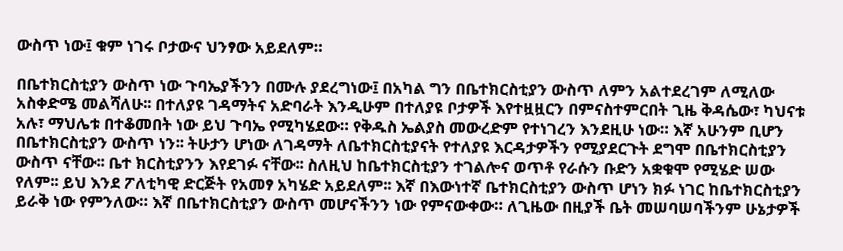ውስጥ ነው፤ ቁም ነገሩ ቦታውና ህንፃው አይደለም።

በቤተክርስቲያን ውስጥ ነው ጉባኤያችንን በሙሉ ያደረግነው፤ በአካል ግን በቤተክርስቲያን ውስጥ ለምን አልተደረገም ለሚለው አስቀድሜ መልሻለሁ፡፡ በተለያዩ ገዳማትና አድባራት እንዲሁም በተለያዩ ቦታዎች እየተዟዟርን በምናስተምርበት ጊዜ ቅዳሴው፣ ካህናቱ አሉ፣ ማህሌቱ በተቆመበት ነው ይህ ጉባኤ የሚካሄደው። የቅዱስ ኤልያስ መውረድም የተነገረን እንደዚሁ ነው። እኛ አሁንም ቢሆን በቤተክርስቲያን ውስጥ ነን፡፡ ትሁታን ሆነው ለገዳማት ለቤተክርስቲያናት የተለያዩ እርዳታዎችን የሚያደርጉት ደግሞ በቤተክርስቲያን ውስጥ ናቸው፡፡ ቤተ ክርስቲያንን እየደገፉ ናቸው፡፡ ስለዚህ ከቤተክርስቲያን ተገልሎና ወጥቶ የራሱን ቡድን አቋቁሞ የሚሄድ ሠው የለም፡፡ ይህ እንደ ፖለቲካዊ ድርጅት የአመፃ አካሄድ አይደለም፡፡ እኛ በእውነተኛ ቤተክርስቲያን ውስጥ ሆነን ክፉ ነገር ከቤተክርስቲያን ይራቅ ነው የምንለው። እኛ በቤተክርስቲያን ውስጥ መሆናችንን ነው የምናውቀው። ለጊዜው በዚያች ቤት መሠባሠባችንም ሁኔታዎች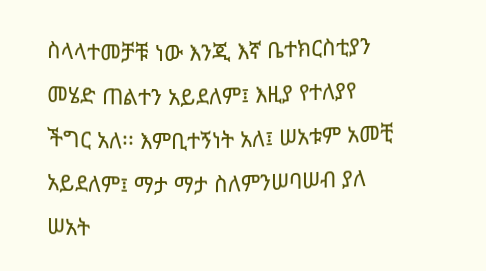ስላላተመቻቹ ነው እንጂ እኛ ቤተክርስቲያን መሄድ ጠልተን አይደለም፤ እዚያ የተለያየ ችግር አለ፡፡ እምቢተኝነት አለ፤ ሠአቱም አመቺ አይደለም፤ ማታ ማታ ስለምንሠባሠብ ያለ ሠአት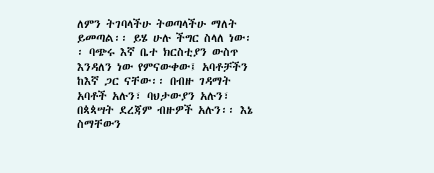ለምን ትገባላችሁ ትወጣላችሁ ማለት ይመጣል፡፡ ይሄ ሁሉ ችግር ስላለ ነው፡፡ ባጭሩ እኛ ቤተ ክርስቲያን ውስጥ እንዳለን ነው የምናውቀው፤ አባቶቻችን ከእኛ ጋር ናቸው፡፡ በብዙ ገዳማት አባቶች አሉን፣ ባህታውያን አሉን፣ በጳጳሣት ደረጃም ብዙዎች አሉን፡፡ እኔ ስማቸውን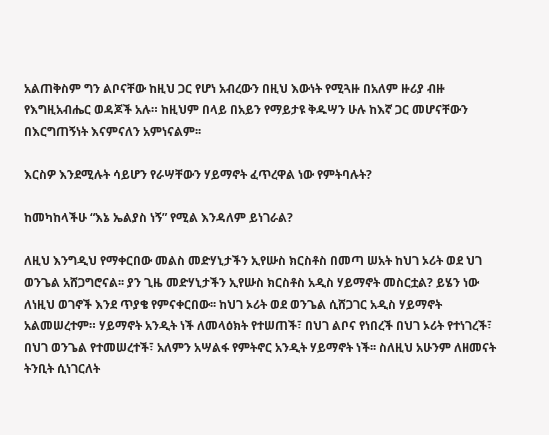አልጠቅስም ግን ልቦናቸው ከዚህ ጋር የሆነ አብረውን በዚህ እውነት የሚጓዙ በአለም ዙሪያ ብዙ የእግዚአብሔር ወዳጆች አሉ። ከዚህም በላይ በአይን የማይታዩ ቅዱሣን ሁሉ ከእኛ ጋር መሆናቸውን በእርግጠኝነት እናምናለን አምነናልም፡፡

እርስዎ እንደሚሉት ሳይሆን የራሣቸውን ሃይማኖት ፈጥረዋል ነው የምትባሉት?

ከመካከላችሁ “እኔ ኤልያስ ነኝ” የሚል እንዳለም ይነገራል?

ለዚህ እንግዲህ የማቀርበው መልስ መድሃኒታችን ኢየሡስ ክርስቶስ በመጣ ሠአት ከህገ ኦሪት ወደ ህገ ወንጌል አሸጋግሮናል፡፡ ያን ጊዜ መድሃኒታችን ኢየሡስ ክርስቶስ አዲስ ሃይማኖት መስርቷል? ይሄን ነው ለነዚህ ወገኖች እንደ ጥያቄ የምናቀርበው፡፡ ከህገ ኦሪት ወደ ወንጌል ሲሸጋገር አዲስ ሃይማኖት አልመሠረተም። ሃይማኖት አንዲት ነች ለመላዕክት የተሠጠች፣ በህገ ልቦና የነበረች በህገ ኦሪት የተነገረች፣ በህገ ወንጌል የተመሠረተች፣ አለምን አሣልፋ የምትኖር አንዲት ሃይማኖት ነች፡፡ ስለዚህ አሁንም ለዘመናት ትንቢት ሲነገርለት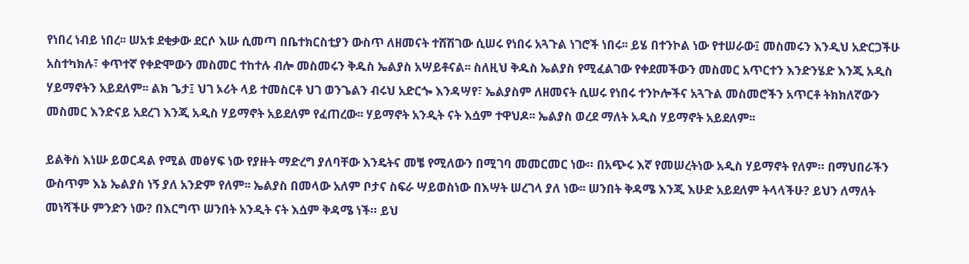የነበረ ነብይ ነበረ፡፡ ሠአቱ ደቂቃው ደርሶ እሡ ሲመጣ በቤተክርስቲያን ውስጥ ለዘመናት ተሸሽገው ሲሠሩ የነበሩ አጓጉል ነገሮች ነበሩ፡፡ ይሄ በተንኮል ነው የተሠራው፤ መስመሩን እንዲህ አድርጋችሁ አስተካክሉ፣ ቀጥተኛ የቀድሞውን መስመር ተከተሉ ብሎ መስመሩን ቅዱስ ኤልያስ አሣይቶናል፡፡ ስለዚህ ቅዱስ ኤልያስ የሚፈልገው የቀደመችውን መስመር አጥርተን እንድንሄድ እንጂ አዲስ ሃይማኖትን አይደለም፡፡ ልክ ጌታ፤ ህገ ኦሪት ላይ ተመስርቶ ህገ ወንጌልን ብሩህ አድርጐ እንዳሣየ፣ ኤልያስም ለዘመናት ሲሠሩ የነበሩ ተንኮሎችና አጓጉል መስመሮችን አጥርቶ ትክክለኛውን መስመር እንድናይ አደረገ እንጂ አዲስ ሃይማኖት አይደለም የፈጠረው፡፡ ሃይማኖት አንዲት ናት እሷም ተዋህዶ፡፡ ኤልያስ ወረደ ማለት አዲስ ሃይማኖት አይደለም፡፡

ይልቅስ እነሡ ይወርዳል የሚል መፅሃፍ ነው የያዙት ማድረግ ያለባቸው እንዴትና መቼ የሚለውን በሚገባ መመርመር ነው። በአጭሩ እኛ የመሠረትነው አዲስ ሃይማኖት የለም። በማህበራችን ውስጥም እኔ ኤልያስ ነኝ ያለ አንድም የለም፡፡ ኤልያስ በመላው አለም ቦታና ስፍራ ሣይወስነው በእሣት ሠረገላ ያለ ነው፡፡ ሠንበት ቅዳሜ እንጂ እሁድ አይደለም ትላላችሁ? ይህን ለማለት መነሻችሁ ምንድን ነው? በእርግጥ ሠንበት አንዲት ናት እሷም ቅዳሜ ነች። ይህ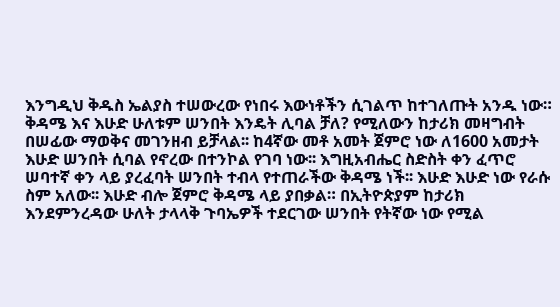እንግዲህ ቅዱስ ኤልያስ ተሠውረው የነበሩ እውነቶችን ሲገልጥ ከተገለጡት አንዱ ነው። ቅዳሜ እና እሁድ ሁለቱም ሠንበት እንዴት ሊባል ቻለ? የሚለውን ከታሪክ መዛግብት በሠፊው ማወቅና መገንዘብ ይቻላል፡፡ ከ4ኛው መቶ አመት ጀምሮ ነው ለ1600 አመታት እሁድ ሠንበት ሲባል የኖረው በተንኮል የገባ ነው፡፡ እግዚአብሔር ስድስት ቀን ፈጥሮ ሠባተኛ ቀን ላይ ያረፈባት ሠንበት ተብላ የተጠራችው ቅዳሜ ነች፡፡ እሁድ እሁድ ነው የራሱ ስም አለው፡፡ እሁድ ብሎ ጀምሮ ቅዳሜ ላይ ያበቃል። በኢትዮጵያም ከታሪክ እንደምንረዳው ሁለት ታላላቅ ጉባኤዎች ተደርገው ሠንበት የትኛው ነው የሚል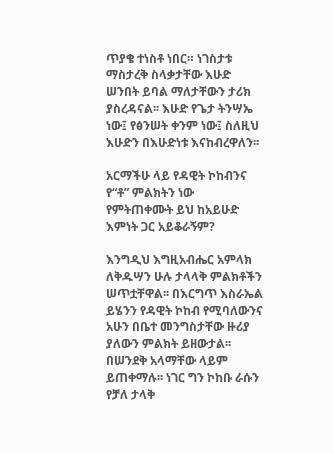ጥያቄ ተነስቶ ነበር። ነገስታቱ ማስታረቅ ስላቃታቸው እሁድ ሠንበት ይባል ማለታቸውን ታሪክ ያስረዳናል፡፡ እሁድ የጌታ ትንሣኤ ነው፤ የፅንሠት ቀንም ነው፤ ስለዚህ እሁድን በእሁድነቱ እናከብረዋለን፡፡

አርማችሁ ላይ የዳዊት ኮከብንና የ“ቶ” ምልክትን ነው የምትጠቀሙት ይህ ከአይሁድ እምነት ጋር አይቆራኝም?

እንግዲህ እግዚአብሔር አምላክ ለቅዱሣን ሁሉ ታላላቅ ምልክቶችን ሠጥቷቸዋል፡፡ በእርግጥ እስራኤል ይሄንን የዳዊት ኮከብ የሚባለውንና አሁን በቤተ መንግስታቸው ዙሪያ ያለውን ምልክት ይዘውታል፡፡ በሠንደቅ አላማቸው ላይም ይጠቀማሉ፡፡ ነገር ግን ኮከቡ ራሱን የቻለ ታላቅ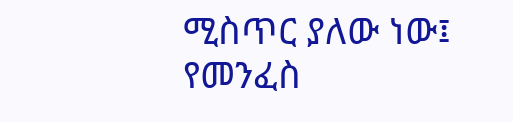ሚስጥር ያለው ነው፤ የመንፈስ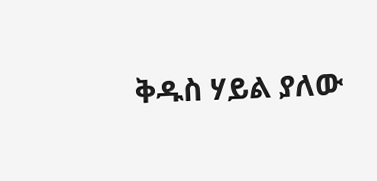ቅዱስ ሃይል ያለው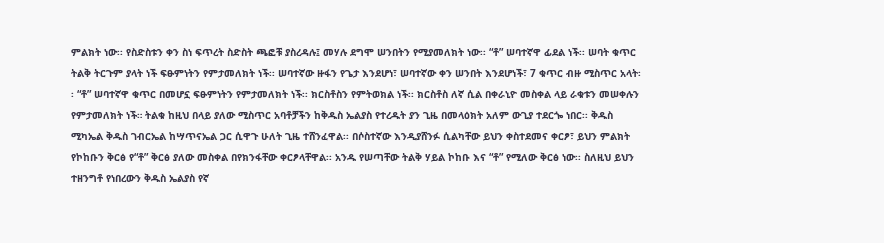ምልክት ነው፡፡ የስድስቱን ቀን ስነ ፍጥረት ስድስት ጫፎቹ ያስረዳሉ፤ መሃሉ ደግሞ ሠንበትን የሚያመለክት ነው፡፡ “ቶ” ሠባተኛዋ ፊደል ነች፡፡ ሠባት ቁጥር ትልቅ ትርጉም ያላት ነች ፍፁምነትን የምታመለክት ነች፡፡ ሠባተኛው ዙፋን የጌታ እንደሆነ፣ ሠባተኛው ቀን ሠንበት እንደሆነች፣ 7 ቁጥር ብዙ ሚስጥር አላት፡፡ “ቶ” ሠባተኛዋ ቁጥር በመሆኗ ፍፁምነትን የምታመለክት ነች፡፡ ክርስቶስን የምትወክል ነች፡፡ ክርስቶስ ለኛ ሲል በቀራኒዮ መስቀል ላይ ራቁቱን መሠቀሉን የምታመለክት ነች። ትልቁ ከዚህ በላይ ያለው ሚስጥር አባቶቻችን ከቅዱስ ኤልያስ የተረዱት ያን ጊዜ በመላዕክት አለም ውጊያ ተደርጐ ነበር፡፡ ቅዱስ ሚካኤል ቅዱስ ገብርኤል ከሣጥናኤል ጋር ሲዋጉ ሁለት ጊዜ ተሸንፈዋል፡፡ በሶስተኛው እንዲያሸንፉ ሲልካቸው ይህን ቀስተደመና ቀርፆ፣ ይህን ምልክት የኮከቡን ቅርፅ የ“ቶ” ቅርፅ ያለው መስቀል በየክንፋቸው ቀርፆላቸዋል፡፡ አንዱ የሠጣቸው ትልቅ ሃይል ኮከቡ እና “ቶ” የሚለው ቅርፅ ነው፡፡ ስለዚህ ይህን ተዘንግቶ የነበረውን ቅዱስ ኤልያስ የኛ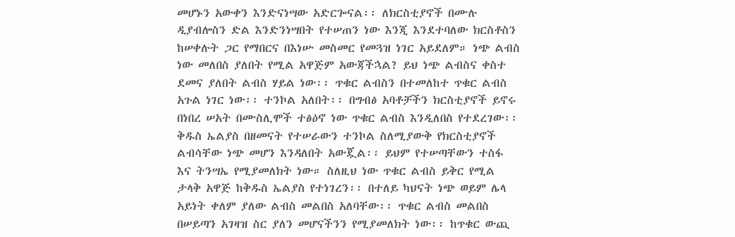መሆኑን አውቀን እንድናነሣው አድርጐናል፡፡ ለክርስቲያኖች በሙሉ ዲያብሎስን ድል እንድንነሣበት የተሠጠን ነው እንጂ እንደተባለው ክርስቶስን ከሠቀሉት ጋር የማበርና በእነሡ መስመር የመጓዝ ነገር አይደለም። ነጭ ልብስ ነው መለበስ ያለበት የሚል አዋጅም አውጃችኋል? ይህ ነጭ ልብስና ቀስተ ደመና ያለበት ልብስ ሃይል ነው፡፡ ጥቁር ልብስን በተመለከተ ጥቁር ልብስ አጉል ነገር ነው፡፡ ተንኮል አለበት፡፡ በግብፅ አባቶቻችን ክርስቲያኖች ይኖሩ በነበረ ሠአት በሙስሊሞች ተፅዕኖ ነው ጥቁር ልብስ እንዲለበስ የተደረገው፡፡ ቅዱስ ኤልያስ በዘመናት የተሠራውን ተንኮል ስለሚያውቅ የክርስቲያኖች ልብሳቸው ነጭ መሆን እንዳለበት አውጇል፡፡ ይህም የተሠጣቸውን ተስፋ እና ትንሣኤ የሚያመለክት ነው። ስለዚህ ነው ጥቁር ልብስ ይቅር የሚል ታላቅ አዋጅ ከቅዱስ ኤልያስ የተነገረን፡፡ በተለይ ካህናት ነጭ ወይም ሌላ አይነት ቀለም ያለው ልብስ መልበስ አለባቸው፡፡ ጥቁር ልብስ መልበስ በሠይጣን አገዛዝ ስር ያለን መሆናችንን የሚያመለክት ነው፡፡ ከጥቁር ውጪ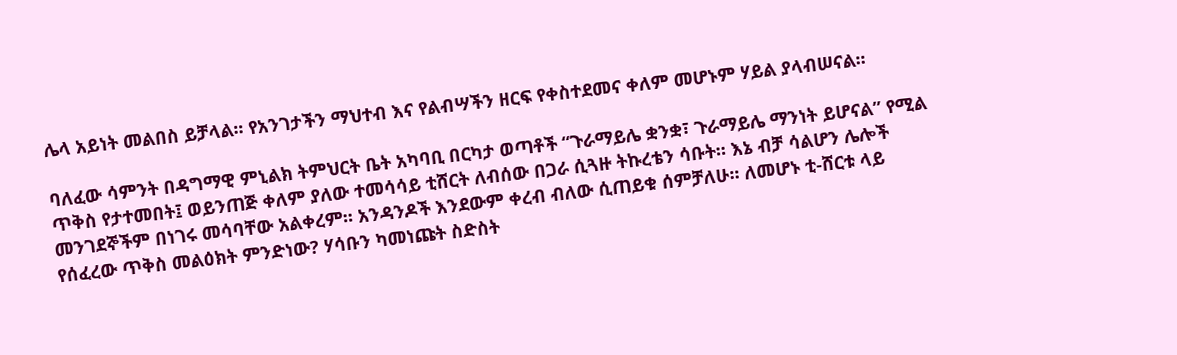ሌላ አይነት መልበስ ይቻላል፡፡ የአንገታችን ማህተብ እና የልብሣችን ዘርፍ የቀስተደመና ቀለም መሆኑም ሃይል ያላብሠናል፡፡

ባለፈው ሳምንት በዳግማዊ ምኒልክ ትምህርት ቤት አካባቢ በርካታ ወጣቶች “ጉራማይሌ ቋንቋ፣ ጉራማይሌ ማንነት ይሆናል” የሚል ጥቅስ የታተመበት፤ ወይንጠጅ ቀለም ያለው ተመሳሳይ ቲሸርት ለብሰው በጋራ ሲጓዙ ትኩረቴን ሳቡት። እኔ ብቻ ሳልሆን ሌሎች መንገደኞችም በነገሩ መሳባቸው አልቀረም፡፡ አንዳንዶች እንደውም ቀረብ ብለው ሲጠይቁ ሰምቻለሁ፡፡ ለመሆኑ ቲ-ሸርቱ ላይ የሰፈረው ጥቅስ መልዕክት ምንድነው? ሃሳቡን ካመነጩት ስድስት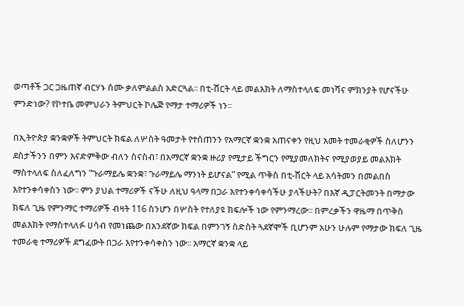ወጣቶች ጋር ጋዜጠኛ ብርሃኑ ሰሙ ቃለምልልስ አድርጓል፡፡ በቲ-ሸርት ላይ መልእክት ለማስተላለፍ መነሻና ምክንያት የሆናችሁ ምንድነው? የኮተቤ መምህራን ትምህርት ኮሌጅ የማታ ተማሪዎች ነን፡፡

በኢትዮጵያ ቋንቋዎች ትምህርት ክፍል ለሦስት ዓመታት የተሰጠንን የአማርኛ ቋንቋ አጠናቀን የዚህ አመት ተመራቂዎች ስለሆንን ደስታችንን በምን እናድምቅው ብለን ስናስብ፣ በአማርኛ ቋንቋ ዙሪያ የሚታይ ችግርን የሚያመለክትና የሚያወያይ መልእክት ማስተላለፍ ስለፈለግን “ጉራማይሌ ቋንቋ፣ ጉራማይሌ ማንነት ይሆናል” የሚል ጥቅስ በቲ-ሸርት ላይ አሳትመን በመልበስ እየተንቀሳቀስን ነው፡፡ ምን ያህል ተማሪዎች ናችሁ ለዚህ ዓላማ በጋራ እየተንቀሳቀሳችሁ ያላችሁት? በእኛ ዲፓርትመንት በማታው ክፍለ ጊዜ የምንማር ተማሪዎች ብዛት 116 ስንሆን በሦስት የተለያዩ ክፍሎች ነው የምንማረው፡፡ በምረቃችን ዋዜማ በጥቅስ መልእክት የማስተላለፉ ሀሳብ የመነጨው በአንደኛው ክፍል በምንገኝ ስድስት ጓደኛሞች ቢሆንም አሁን ሁሉም የማታው ክፍለ ጊዜ ተመራቂ ተማሪዎች ደግፈውት በጋራ እየተንቀሳቀስን ነው፡፡ አማርኛ ቋንቋ ላይ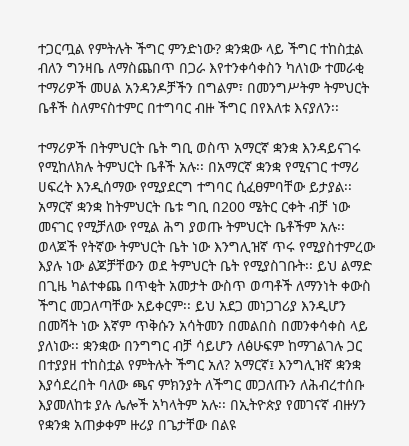ተጋርጧል የምትሉት ችግር ምንድነው? ቋንቋው ላይ ችግር ተከስቷል ብለን ግንዛቤ ለማስጨበጥ በጋራ እየተንቀሳቀስን ካለነው ተመራቂ ተማሪዎች መሀል አንዳንዶቻችን በግልም፣ በመንግሥትም ትምህርት ቤቶች ስለምናስተምር በተግባር ብዙ ችግር በየእለቱ እናያለን፡፡

ተማሪዎች በትምህርት ቤት ግቢ ወስጥ አማርኛ ቋንቋ እንዳይናገሩ የሚከለክሉ ትምህርት ቤቶች አሉ፡፡ በአማርኛ ቋንቋ የሚናገር ተማሪ ሀፍረት እንዲሰማው የሚያደርግ ተግባር ሲፈፀምባቸው ይታያል፡፡ አማርኛ ቋንቋ ከትምህርት ቤቱ ግቢ በ200 ሜትር ርቀት ብቻ ነው መናገር የሚቻለው የሚል ሕግ ያወጡ ትምህርት ቤቶችም አሉ፡፡ ወላጆች የትኛው ትምህርት ቤት ነው እንግሊዝኛ ጥሩ የሚያስተምረው እያሉ ነው ልጆቻቸውን ወደ ትምህርት ቤት የሚያስገቡት፡፡ ይህ ልማድ በጊዜ ካልተቀጨ በጥቂት አመታት ውስጥ ወጣቶች ለማንነት ቀውስ ችግር መጋለጣቸው አይቀርም፡፡ ይህ አደጋ መነጋገሪያ እንዲሆን በመሻት ነው እኛም ጥቅሱን አሳትመን በመልበስ በመንቀሳቀስ ላይ ያለነው፡፡ ቋንቋው በንግግር ብቻ ሳይሆን ለፅሁፍም ከማገልገሉ ጋር በተያያዘ ተከስቷል የምትሉት ችግር አለ? አማርኛ፤ እንግሊዝኛ ቋንቋ እያሳደረበት ባለው ጫና ምክንያት ለችግር መጋለጡን ለሕብረተሰቡ እያመለከቱ ያሉ ሌሎች አካላትም አሉ፡፡ በኢትዮጵያ የመገናኛ ብዙሃን የቋንቋ አጠቃቀም ዙሪያ በጌታቸው በልዩ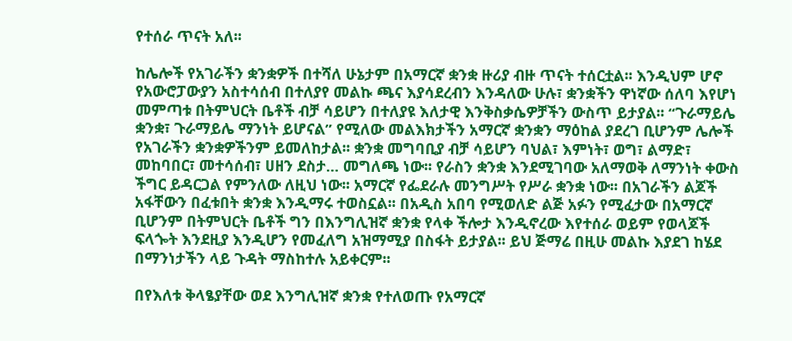የተሰራ ጥናት አለ፡፡

ከሌሎች የአገራችን ቋንቋዎች በተሻለ ሁኔታም በአማርኛ ቋንቋ ዙሪያ ብዙ ጥናት ተሰርቷል፡፡ እንዲህም ሆኖ የአውሮፓውያን አስተሳሰብ በተለያየ መልኩ ጫና እያሳደረብን እንዳለው ሁሉ፣ ቋንቋችን ዋነኛው ሰለባ እየሆነ መምጣቱ በትምህርት ቤቶች ብቻ ሳይሆን በተለያዩ እለታዊ እንቅስቃሴዎቻችን ውስጥ ይታያል፡፡ “ጉራማይሌ ቋንቋ፣ ጉራማይሌ ማንነት ይሆናል” የሚለው መልእክታችን አማርኛ ቋንቋን ማዕከል ያደረገ ቢሆንም ሌሎች የአገራችን ቋንቋዎችንም ይመለከታል፡፡ ቋንቋ መግባቢያ ብቻ ሳይሆን ባህል፣ እምነት፣ ወግ፣ ልማድ፣ መከባበር፣ መተሳሰብ፣ ሀዘን ደስታ… መግለጫ ነው፡፡ የራስን ቋንቋ እንደሚገባው አለማወቅ ለማንነት ቀውስ ችግር ይዳርጋል የምንለው ለዚህ ነው፡፡ አማርኛ የፌደራሉ መንግሥት የሥራ ቋንቋ ነው፡፡ በአገራችን ልጆች አፋቸውን በፈቱበት ቋንቋ እንዲማሩ ተወስኗል፡፡ በአዲስ አበባ የሚወለድ ልጅ አፉን የሚፈታው በአማርኛ ቢሆንም በትምህርት ቤቶች ግን በእንግሊዝኛ ቋንቋ የላቀ ችሎታ እንዲኖረው እየተሰራ ወይም የወላጆች ፍላጐት እንደዚያ እንዲሆን የመፈለግ አዝማሚያ በስፋት ይታያል፡፡ ይህ ጅማሬ በዚሁ መልኩ እያደገ ከሄደ በማንነታችን ላይ ጉዳት ማስከተሉ አይቀርም፡፡

በየእለቱ ቅላፄያቸው ወደ እንግሊዝኛ ቋንቋ የተለወጡ የአማርኛ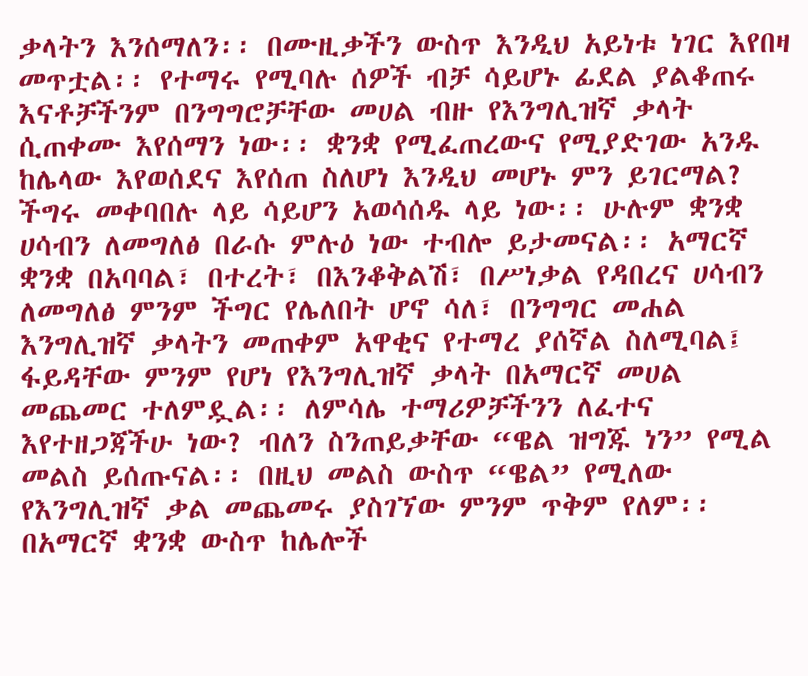ቃላትን እንሰማለን፡፡ በሙዚቃችን ውስጥ እንዲህ አይነቱ ነገር እየበዛ መጥቷል፡፡ የተማሩ የሚባሉ ሰዎች ብቻ ሳይሆኑ ፊደል ያልቆጠሩ እናቶቻችንም በንግግሮቻቸው መሀል ብዙ የእንግሊዝኛ ቃላት ሲጠቀሙ እየሰማን ነው፡፡ ቋንቋ የሚፈጠረውና የሚያድገው አንዱ ከሌላው እየወሰደና እየሰጠ ስለሆነ እንዲህ መሆኑ ምን ይገርማል? ችግሩ መቀባበሉ ላይ ሳይሆን አወሳሰዱ ላይ ነው፡፡ ሁሉም ቋንቋ ሀሳብን ለመግለፅ በራሱ ምሉዕ ነው ተብሎ ይታመናል፡፡ አማርኛ ቋንቋ በአባባል፣ በተረት፣ በእንቆቅልሽ፣ በሥነቃል የዳበረና ሀሳብን ለመግለፅ ምንም ችግር የሌለበት ሆኖ ሳለ፣ በንግግር መሐል እንግሊዝኛ ቃላትን መጠቀም አዋቂና የተማረ ያሰኛል ስለሚባል፤ ፋይዳቸው ምንም የሆነ የእንግሊዝኛ ቃላት በአማርኛ መሀል መጨመር ተለምዷል፡፡ ለምሳሌ ተማሪዎቻችንን ለፈተና እየተዘጋጃችሁ ነው? ብለን ስንጠይቃቸው “ዌል ዝግጁ ነን” የሚል መልስ ይሰጡናል፡፡ በዚህ መልስ ውስጥ “ዌል” የሚለው የእንግሊዝኛ ቃል መጨመሩ ያስገኘው ምንም ጥቅም የለም፡፡ በአማርኛ ቋንቋ ውስጥ ከሌሎች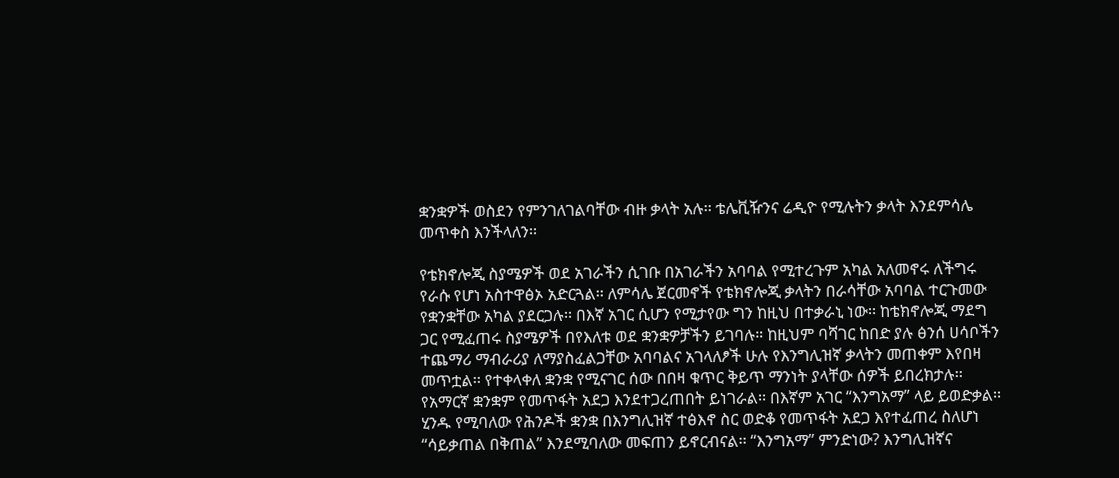ቋንቋዎች ወስደን የምንገለገልባቸው ብዙ ቃላት አሉ፡፡ ቴሌቪዥንና ሬዲዮ የሚሉትን ቃላት እንደምሳሌ መጥቀስ እንችላለን፡፡

የቴክኖሎጂ ስያሜዎች ወደ አገራችን ሲገቡ በአገራችን አባባል የሚተረጉም አካል አለመኖሩ ለችግሩ የራሱ የሆነ አስተዋፅኦ አድርጓል፡፡ ለምሳሌ ጀርመኖች የቴክኖሎጂ ቃላትን በራሳቸው አባባል ተርጉመው የቋንቋቸው አካል ያደርጋሉ፡፡ በእኛ አገር ሲሆን የሚታየው ግን ከዚህ በተቃራኒ ነው፡፡ ከቴክኖሎጂ ማደግ ጋር የሚፈጠሩ ስያሜዎች በየእለቱ ወደ ቋንቋዎቻችን ይገባሉ። ከዚህም ባሻገር ከበድ ያሉ ፅንሰ ሀሳቦችን ተጨማሪ ማብራሪያ ለማያስፈልጋቸው አባባልና አገላለፆች ሁሉ የእንግሊዝኛ ቃላትን መጠቀም እየበዛ መጥቷል፡፡ የተቀላቀለ ቋንቋ የሚናገር ሰው በበዛ ቁጥር ቅይጥ ማንነት ያላቸው ሰዎች ይበረክታሉ፡፡ የአማርኛ ቋንቋም የመጥፋት አደጋ እንደተጋረጠበት ይነገራል፡፡ በእኛም አገር “እንግአማ” ላይ ይወድቃል፡፡ ሂንዱ የሚባለው የሕንዶች ቋንቋ በእንግሊዝኛ ተፅእኖ ስር ወድቆ የመጥፋት አደጋ እየተፈጠረ ስለሆነ “ሳይቃጠል በቅጠል” እንደሚባለው መፍጠን ይኖርብናል፡፡ “እንግአማ” ምንድነው? እንግሊዝኛና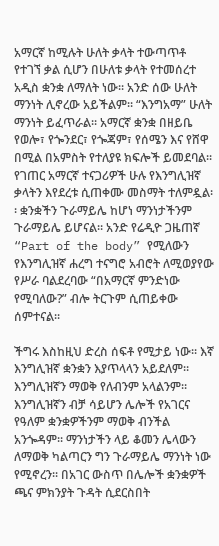አማርኛ ከሚሉት ሁለት ቃላት ተውጣጥቶ የተገኘ ቃል ሲሆን በሁለቱ ቃላት የተመሰረተ አዲስ ቋንቋ ለማለት ነው፡፡ አንድ ሰው ሁለት ማንነት ሊኖረው አይችልም፡፡ “እንግአማ” ሁለት ማንነት ይፈጥራል፡፡ አማርኛ ቋንቋ በዘይቤ የወሎ፣ የጐንደር፣ የጐጃም፣ የሰሜን እና የሸዋ በሚል በአምስት የተለያዩ ክፍሎች ይመደባል፡፡ የገጠር አማርኛ ተናጋሪዎች ሁሉ የእንግሊዝኛ ቃላትን እየደረቱ ሲጠቀሙ መስማት ተለምዷል፡፡ ቋንቋችን ጉራማይሌ ከሆነ ማንነታችንም ጉራማይሌ ይሆናል። አንድ የሬዲዮ ጋዜጠኛ “Part of the body” የሚለውን የእንግሊዝኛ ሐረግ ተናግሮ አብሮት ለሚወያየው የሥራ ባልደረባው “በአማርኛ ምንድነው የሚባለው?” ብሎ ትርጉም ሲጠይቀው ሰምተናል፡፡

ችግሩ እስከዚህ ድረስ ሰፍቶ የሚታይ ነው፡፡ እኛ እንግሊዝኛ ቋንቋን እያጥላላን አይደለም። እንግሊዝኛን ማወቅ የለብንም አላልንም። እንግሊዝኛን ብቻ ሳይሆን ሌሎች የአገርና የዓለም ቋንቋዎችንም ማወቅ ብንችል አንጐዳም፡፡ ማንነታችን ላይ ቆመን ሌላውን ለማወቅ ካልጣርን ግን ጉራማይሌ ማንነት ነው የሚኖረን፡፡ በአገር ውስጥ በሌሎች ቋንቋዎች ጫና ምክንያት ጉዳት ሲደርስበት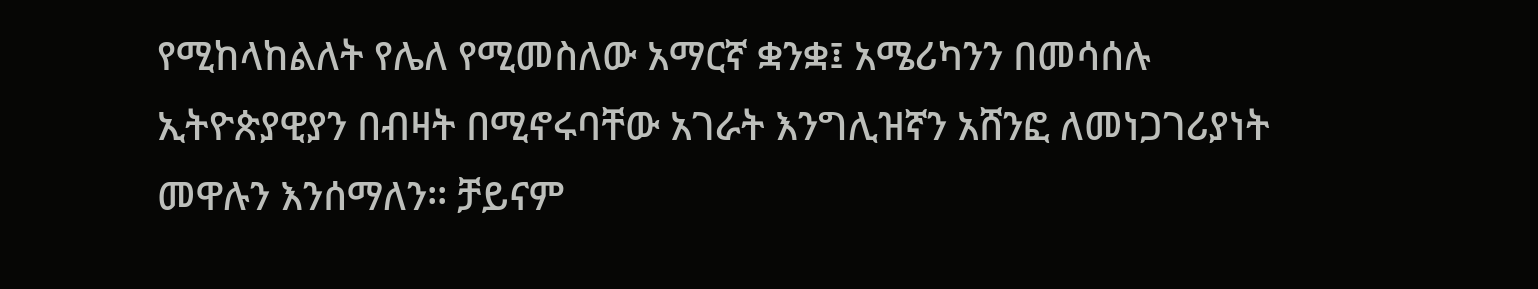የሚከላከልለት የሌለ የሚመስለው አማርኛ ቋንቋ፤ አሜሪካንን በመሳሰሉ ኢትዮጵያዊያን በብዛት በሚኖሩባቸው አገራት እንግሊዝኛን አሸንፎ ለመነጋገሪያነት መዋሉን እንሰማለን፡፡ ቻይናም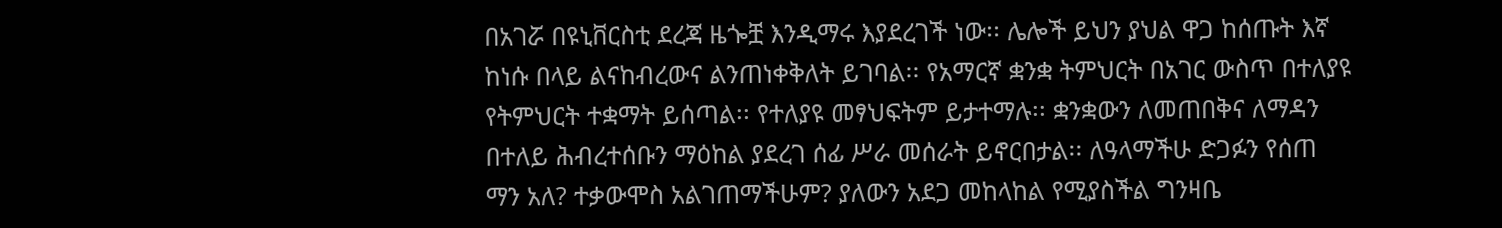በአገሯ በዩኒቨርስቲ ደረጃ ዜጐቿ እንዲማሩ እያደረገች ነው፡፡ ሌሎች ይህን ያህል ዋጋ ከሰጡት እኛ ከነሱ በላይ ልናከብረውና ልንጠነቀቅለት ይገባል፡፡ የአማርኛ ቋንቋ ትምህርት በአገር ውስጥ በተለያዩ የትምህርት ተቋማት ይሰጣል፡፡ የተለያዩ መፃህፍትም ይታተማሉ፡፡ ቋንቋውን ለመጠበቅና ለማዳን በተለይ ሕብረተሰቡን ማዕከል ያደረገ ሰፊ ሥራ መሰራት ይኖርበታል፡፡ ለዓላማችሁ ድጋፉን የሰጠ ማን አለ? ተቃውሞስ አልገጠማችሁም? ያለውን አደጋ መከላከል የሚያስችል ግንዛቤ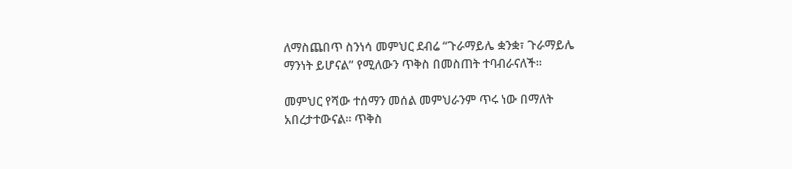ለማስጨበጥ ስንነሳ መምህር ደብሬ “ጉራማይሌ ቋንቋ፣ ጉራማይሌ ማንነት ይሆናል” የሚለውን ጥቅስ በመስጠት ተባብራናለች፡፡

መምህር የሻው ተሰማን መሰል መምህራንም ጥሩ ነው በማለት አበረታተውናል፡፡ ጥቅስ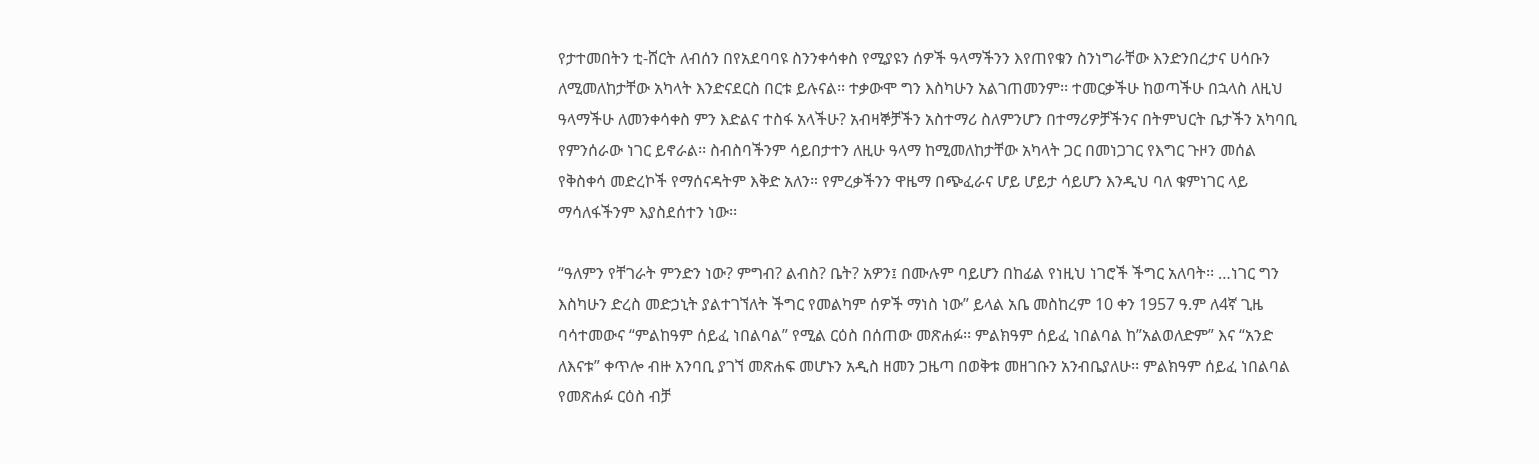የታተመበትን ቲ-ሸርት ለብሰን በየአደባባዩ ስንንቀሳቀስ የሚያዩን ሰዎች ዓላማችንን እየጠየቁን ስንነግራቸው እንድንበረታና ሀሳቡን ለሚመለከታቸው አካላት እንድናደርስ በርቱ ይሉናል፡፡ ተቃውሞ ግን እስካሁን አልገጠመንም፡፡ ተመርቃችሁ ከወጣችሁ በኋላስ ለዚህ ዓላማችሁ ለመንቀሳቀስ ምን እድልና ተስፋ አላችሁ? አብዛኞቻችን አስተማሪ ስለምንሆን በተማሪዎቻችንና በትምህርት ቤታችን አካባቢ የምንሰራው ነገር ይኖራል፡፡ ስብስባችንም ሳይበታተን ለዚሁ ዓላማ ከሚመለከታቸው አካላት ጋር በመነጋገር የእግር ጉዞን መሰል የቅስቀሳ መድረኮች የማሰናዳትም እቅድ አለን። የምረቃችንን ዋዜማ በጭፈራና ሆይ ሆይታ ሳይሆን እንዲህ ባለ ቁምነገር ላይ ማሳለፋችንም እያስደሰተን ነው፡፡

“ዓለምን የቸገራት ምንድን ነው? ምግብ? ልብስ? ቤት? አዎን፤ በሙሉም ባይሆን በከፊል የነዚህ ነገሮች ችግር አለባት፡፡ …ነገር ግን እስካሁን ድረስ መድኃኒት ያልተገኘለት ችግር የመልካም ሰዎች ማነስ ነው” ይላል አቤ መስከረም 10 ቀን 1957 ዓ.ም ለ4ኛ ጊዜ ባሳተመውና “ምልከዓም ሰይፈ ነበልባል” የሚል ርዕስ በሰጠው መጽሐፉ፡፡ ምልክዓም ሰይፈ ነበልባል ከ”አልወለድም” እና “አንድ ለእናቱ” ቀጥሎ ብዙ አንባቢ ያገኘ መጽሐፍ መሆኑን አዲስ ዘመን ጋዜጣ በወቅቱ መዘገቡን አንብቤያለሁ፡፡ ምልክዓም ሰይፈ ነበልባል የመጽሐፉ ርዕስ ብቻ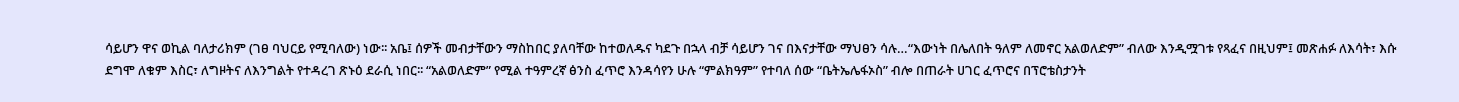ሳይሆን ዋና ወኪል ባለታሪክም (ገፀ ባህርይ የሚባለው) ነው፡፡ አቤ፤ ሰዎች መብታቸውን ማስከበር ያለባቸው ከተወለዱና ካደጉ በኋላ ብቻ ሳይሆን ገና በእናታቸው ማህፀን ሳሉ…“እውነት በሌለበት ዓለም ለመኖር አልወለድም” ብለው እንዲሟገቱ የጻፈና በዚህም፤ መጽሐፉ ለእሳት፣ እሱ ደግሞ ለቁም እስር፣ ለግዞትና ለእንግልት የተዳረገ ጽኑዕ ደራሲ ነበር፡፡ “አልወለድም” የሚል ተዓምረኛ ፅንስ ፈጥሮ እንዳሳየን ሁሉ “ምልክዓም” የተባለ ሰው “ቤትኤሌፋኦስ” ብሎ በጠራት ሀገር ፈጥሮና በፕሮቴስታንት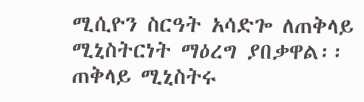ሚሲዮን ስርዓት አሳድጐ ለጠቅላይ ሚኒስትርነት ማዕረግ ያበቃዋል፡፡ ጠቅላይ ሚኒስትሩ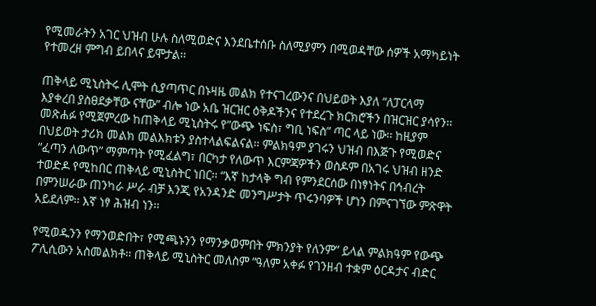የሚመራትን አገር ህዝብ ሁሉ ስለሚወድና እንደቤተሰቡ ስለሚያምን በሚወዳቸው ሰዎች አማካይነት የተመረዘ ምግብ ይበላና ይሞታል፡፡

ጠቅላይ ሚኒስትሩ ሊሞት ሲያጣጥር በኑዛዜ መልክ የተናገረውንና በህይወት እያለ “ለፓርላማ እያቀረበ ያስፀደቃቸው ናቸው” ብሎ ነው አቤ ዝርዝር ዕቅዶችንና የተደረጉ ክርክሮችን በዝርዝር ያሳየን፡፡ መጽሐፉ የሚጀምረው ከጠቅላይ ሚኒስትሩ የ”ውጭ ነፍስ፣ ግቢ ነፍስ” ጣር ላይ ነው፡፡ ከዚያም በህይወት ታሪክ መልክ መልእክቱን ያስተላልፍልናል። ምልክዓም ያገሩን ህዝብ በእጅጉ የሚወድና “ፈጣን ለውጥ” ማምጣት የሚፈልግ፣ በርካታ የለውጥ እርምጃዎችን ወስዶም በአገሩ ህዝብ ዘንድ ተወድዶ የሚከበር ጠቅላይ ሚኒስትር ነበር፡፡ “እኛ ከታላቅ ግብ የምንደርሰው በነፃነትና በኅብረት በምንሠራው ጠንካራ ሥራ ብቻ እንጂ የአንዳንድ መንግሥታት ጥሩንባዎች ሆነን በምናገኘው ምጽዋት አይደለም፡፡ እኛ ነፃ ሕዝብ ነን፡፡

የሚወዱንን የማንወድበት፣ የሚጫኑንን የማንቃወምበት ምክንያት የለንም” ይላል ምልክዓም የውጭ ፖሊሲውን አስመልክቶ፡፡ ጠቅላይ ሚኒስትር መለስም “ዓለም አቀፉ የገንዘብ ተቋም ዕርዳታና ብድር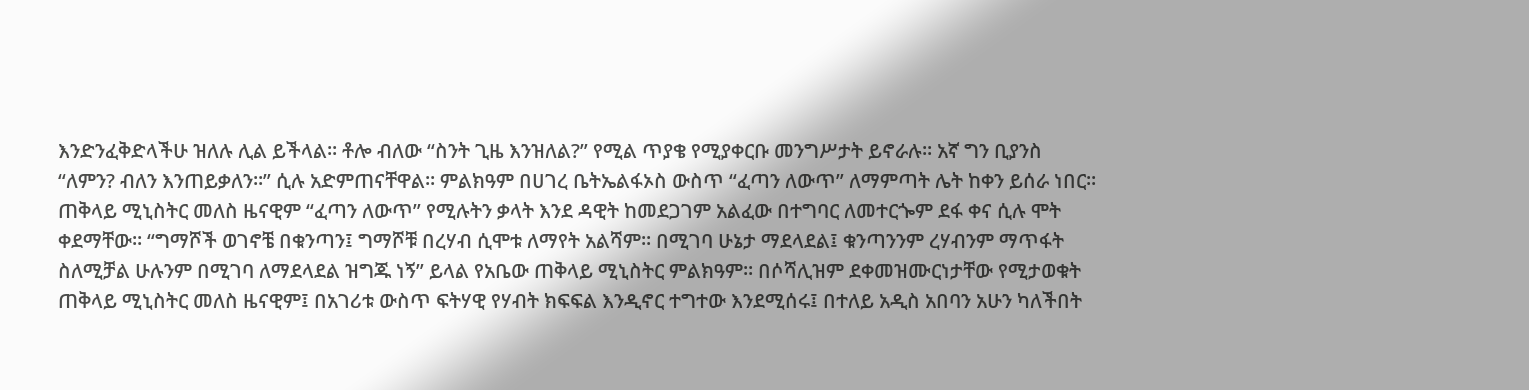እንድንፈቅድላችሁ ዝለሉ ሊል ይችላል፡፡ ቶሎ ብለው “ስንት ጊዜ እንዝለል?” የሚል ጥያቄ የሚያቀርቡ መንግሥታት ይኖራሉ፡፡ አኛ ግን ቢያንስ “ለምን? ብለን እንጠይቃለን፡፡” ሲሉ አድምጠናቸዋል፡፡ ምልክዓም በሀገረ ቤትኤልፋኦስ ውስጥ “ፈጣን ለውጥ” ለማምጣት ሌት ከቀን ይሰራ ነበር፡፡ ጠቅላይ ሚኒስትር መለስ ዜናዊም “ፈጣን ለውጥ” የሚሉትን ቃላት እንደ ዳዊት ከመደጋገም አልፈው በተግባር ለመተርጐም ደፋ ቀና ሲሉ ሞት ቀደማቸው፡፡ “ግማሾች ወገኖቼ በቁንጣን፤ ግማሾቹ በረሃብ ሲሞቱ ለማየት አልሻም፡፡ በሚገባ ሁኔታ ማደላደል፤ ቁንጣንንም ረሃብንም ማጥፋት ስለሚቻል ሁሉንም በሚገባ ለማደላደል ዝግጁ ነኝ” ይላል የአቤው ጠቅላይ ሚኒስትር ምልክዓም፡፡ በሶሻሊዝም ደቀመዝሙርነታቸው የሚታወቁት ጠቅላይ ሚኒስትር መለስ ዜናዊም፤ በአገሪቱ ውስጥ ፍትሃዊ የሃብት ክፍፍል እንዲኖር ተግተው እንደሚሰሩ፤ በተለይ አዲስ አበባን አሁን ካለችበት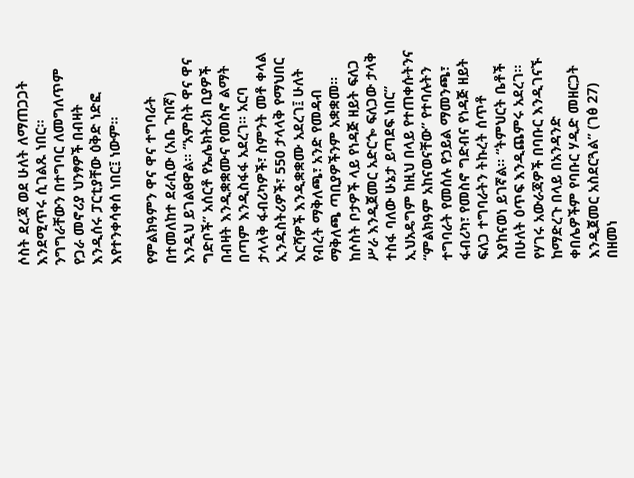ሶስት ደረጃ ወደ ሁለት ለማጠጋጋት እንደሚጥሩ ሲገልጹ ነበር፡፡ ንግግራቸውን በተግባር ለመግለጥም የጋራ መኖሪያ ህንፃዎች በብዛት እንዲሰሩ ፓርቲያቸው ዕቅድ ነድፎ እየተንቀሳቀሰ ነበር፤ ነውም፡፡

የምልክዓምን ዋና ዋና ተግባራት በተመለከተ ደራሲው (አቤ ጉበኛ) እንዲህ ይገልፀዋል፡፡ “አምስት ዋና ዋና ግድቦች” አሰርቶ የኤሌክትሪክ ቢያዎች በብዛት እንዲቋቋሙና የመስኖ ልማት በጣም እንዲስፋፋ አደረገ፡፡ አርባ ታላላቅ ፋብሪካዎች፣ ስምንት መቶ ቀላል ኢንዱስትሪዎች፣ 550 ታላላቅ የማህበር እርሻዎች እንዲቋቋሙ አደረገ፤ ሁለት የብረት ማቅለጫ፣ አንድ የመዳብ ማቅለጫ ጣቢያዎችንም አቋቋመ፡፡ ከሶስት ቦታዎች ላይ የነዳጅ ዘይት ፍለጋ ሥራ እንዲጀመር አድርጐ ፍለጋው ታላቅ ተስፋ ባለው ሁኔታ ይጣደፍ ነበር” ኢህአዴግም ከዚህ በላይ የተጠቀሱትንና “ምልክዓም አከናወናቸው” የተባሉትን ተግባራት የመሰሉ የኃይል ማመንጫ፣ ፋብሪካ፣ የመስኖ ግድብና የነዳጅ ዘይት ፍለጋ ተግባራትን ትኩረት ሰጥቶ እያከናወነ ይገኛል፡፡ “ትምህርት ቤቶች በሁለት ዕጥፍ እንዲጨምሩ አደረገ፡፡ የሃገሩ አውራጃዎች በባቡር እንዲገናኙ ከማድረጉ በላይ በአንዳንድ ቀበሌዎችም የባቡር ሃዲድ መዘርጋት እንዲጀመር አስደርጓል” (ገፅ 27) በዘመነ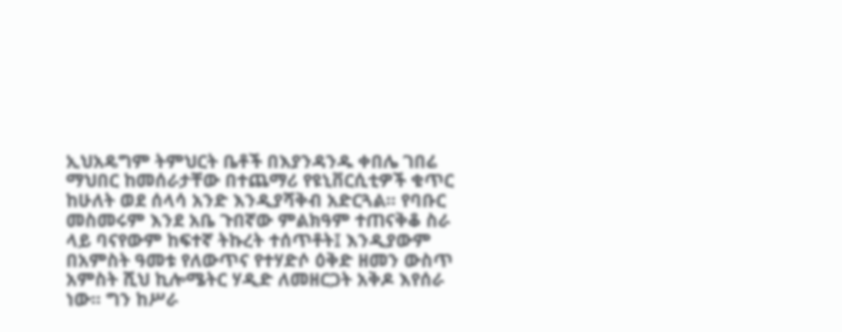ኢህአዴግም ትምህርት ቤቶች በእያንዳንዱ ቀበሌ ገበሬ ማህበር ከመሰራታቸው በተጨማሪ የዩኒቨርሲቲዎች ቁጥር ከሁለት ወደ ሰላሳ አንድ እንዲያሻቅብ አድርጓል፡፡ የባቡር መስመሩም እንደ አቤ ጉበኛው ምልክዓም ተጠናቅቆ ስራ ላይ ባናየውም ከፍተኛ ትኩረት ተሰጥቶት፤ እንዲያውም በአምስት ዓመቱ የለውጥና የተሃድሶ ዕቅድ ዘመን ውስጥ አምስት ሺህ ኪሎሜትር ሃዲድ ለመዘርጋት አቅዶ እየሰራ ነው፡፡ ግን ከሥራ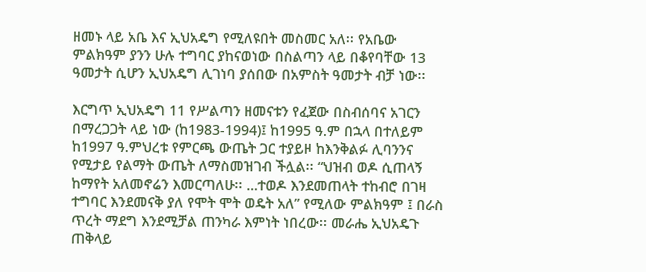ዘመኑ ላይ አቤ እና ኢህአዴግ የሚለዩበት መስመር አለ፡፡ የአቤው ምልክዓም ያንን ሁሉ ተግባር ያከናወነው በስልጣን ላይ በቆየባቸው 13 ዓመታት ሲሆን ኢህአዴግ ሊገነባ ያሰበው በአምስት ዓመታት ብቻ ነው፡፡

እርግጥ ኢህአዴግ 11 የሥልጣን ዘመናቱን የፈጀው በስብሰባና አገርን በማረጋጋት ላይ ነው (ከ1983-1994)፤ ከ1995 ዓ.ም በኋላ በተለይም ከ1997 ዓ.ምህረቱ የምርጫ ውጤት ጋር ተያይዞ ከእንቅልፉ ሊባንንና የሚታይ የልማት ውጤት ለማስመዝገብ ችሏል፡፡ “ህዝብ ወዶ ሲጠላኝ ከማየት አለመኖሬን እመርጣለሁ፡፡ …ተወዶ እንደመጠላት ተከብሮ በገዛ ተግባር እንደመናቅ ያለ የሞት ሞት ወዴት አለ” የሚለው ምልክዓም ፤ በራስ ጥረት ማደግ እንደሚቻል ጠንካራ እምነት ነበረው፡፡ መራሔ ኢህአዴጉ ጠቅላይ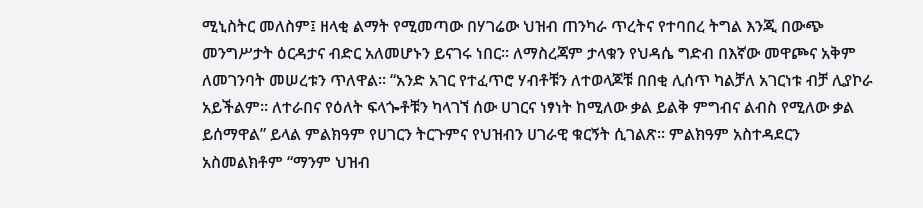ሚኒስትር መለስም፤ ዘላቂ ልማት የሚመጣው በሃገሬው ህዝብ ጠንካራ ጥረትና የተባበረ ትግል እንጂ በውጭ መንግሥታት ዕርዳታና ብድር አለመሆኑን ይናገሩ ነበር፡፡ ለማስረጃም ታላቁን የህዳሴ ግድብ በእኛው መዋጮና አቅም ለመገንባት መሠረቱን ጥለዋል፡፡ “አንድ አገር የተፈጥሮ ሃብቶቹን ለተወላጆቹ በበቂ ሊሰጥ ካልቻለ አገርነቱ ብቻ ሊያኮራ አይችልም። ለተራበና የዕለት ፍላጐቶቹን ካላገኘ ሰው ሀገርና ነፃነት ከሚለው ቃል ይልቅ ምግብና ልብስ የሚለው ቃል ይሰማዋል” ይላል ምልክዓም የሀገርን ትርጉምና የህዝብን ሀገራዊ ቁርኝት ሲገልጽ፡፡ ምልክዓም አስተዳደርን አስመልክቶም “ማንም ህዝብ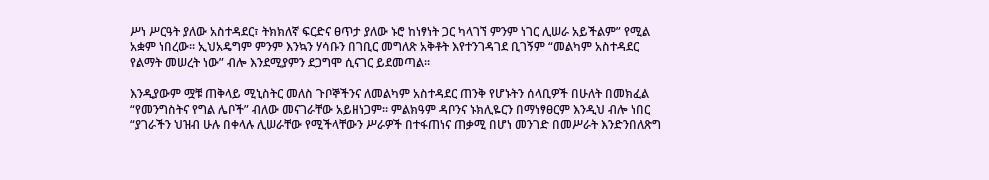ሥነ ሥርዓት ያለው አስተዳደር፣ ትክክለኛ ፍርድና ፀጥታ ያለው ኑሮ ከነፃነት ጋር ካላገኘ ምንም ነገር ሊሠራ አይችልም” የሚል አቋም ነበረው፡፡ ኢህአዴግም ምንም እንኳን ሃሳቡን በገቢር መግለጽ አቅቶት እየተንገዳገደ ቢገኝም “መልካም አስተዳደር የልማት መሠረት ነው” ብሎ እንደሚያምን ደጋግሞ ሲናገር ይደመጣል፡፡

እንዲያውም ሟቹ ጠቅላይ ሚኒስትር መለስ ጉቦኞችንና ለመልካም አስተዳደር ጠንቅ የሆኑትን ሰላቢዎች በሁለት በመክፈል “የመንግስትና የግል ሌቦች” ብለው መናገራቸው አይዘነጋም፡፡ ምልክዓም ዳቦንና ኑክሊዬርን በማነፃፀርም እንዲህ ብሎ ነበር “ያገራችን ህዝብ ሁሉ በቀላሉ ሊሠራቸው የሚችላቸውን ሥራዎች በተፋጠነና ጠቃሚ በሆነ መንገድ በመሥራት እንድንበለጽግ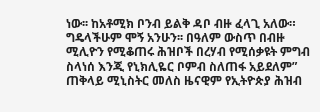ነው፡፡ ከአቶሚክ ቦንብ ይልቅ ዳቦ ብዙ ፈላጊ አለው። ግዴላችሁም ሞኝ አንሁን፡፡ በዓለም ውስጥ በብዙ ሚሊዮን የሚቆጠሩ ሕዝቦች በረሃብ የሚሰቃዩት ምግብ ስላነሰ እንጂ የኒክሊዬር ቦምብ ስለጠፋ አይደለም” ጠቅላይ ሚኒስትር መለስ ዜናዊም የኢትዮጵያ ሕዝብ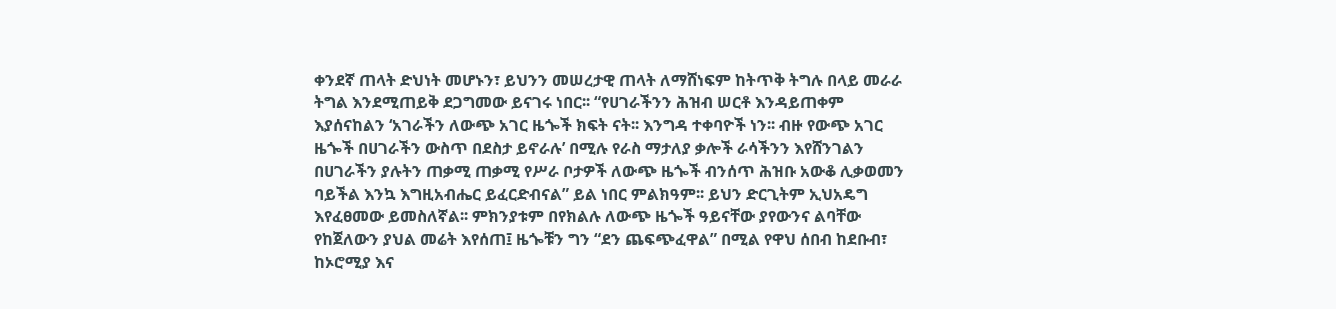ቀንደኛ ጠላት ድህነት መሆኑን፣ ይህንን መሠረታዊ ጠላት ለማሸነፍም ከትጥቅ ትግሉ በላይ መራራ ትግል እንደሚጠይቅ ደጋግመው ይናገሩ ነበር፡፡ “የሀገራችንን ሕዝብ ሠርቶ እንዳይጠቀም እያሰናከልን ‘አገራችን ለውጭ አገር ዜጐች ክፍት ናት፡፡ እንግዳ ተቀባዮች ነን፡፡ ብዙ የውጭ አገር ዜጐች በሀገራችን ውስጥ በደስታ ይኖራሉ’ በሚሉ የራስ ማታለያ ቃሎች ራሳችንን እየሸንገልን በሀገራችን ያሉትን ጠቃሚ ጠቃሚ የሥራ ቦታዎች ለውጭ ዜጐች ብንሰጥ ሕዝቡ አውቆ ሊቃወመን ባይችል እንኳ እግዚአብሔር ይፈርድብናል” ይል ነበር ምልክዓም፡፡ ይህን ድርጊትም ኢህአዴግ እየፈፀመው ይመስለኛል፡፡ ምክንያቱም በየክልሉ ለውጭ ዜጐች ዓይናቸው ያየውንና ልባቸው የከጀለውን ያህል መሬት እየሰጠ፤ ዜጐቹን ግን “ደን ጨፍጭፈዋል” በሚል የዋህ ሰበብ ከደቡብ፣ ከኦሮሚያ እና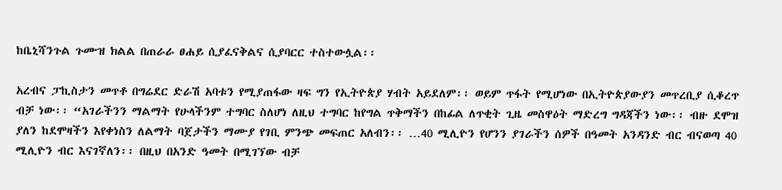ከቤኒሻንጉል ጉሙዝ ክልል በጠራራ ፀሐይ ሲያፈናቅልና ሲያባርር ተስተውሏል፡፡

አረብና ፓኪስታን መጥቶ በግሬደር ድራሽ አባቱን የሚያጠፋው ዛፍ ግን የኢትዮጵያ ሃብት አይደለም፡፡ ወይም ጥፋት የሚሆነው በኢትዮጵያውያን መጥረቢያ ሲቆረጥ ብቻ ነው፡፡ “አገራችንን ማልማት የሁላችንም ተግባር ስለሆነ ለዚህ ተግባር ከየግል ጥቅማችን በከፊል ለጥቂት ጊዜ መስዋዕት ማድረግ ግዳጃችን ነው፡፡ ብዙ ደሞዝ ያለን ከደሞዛችን እየቀነስን ለልማት ባጀታችን ማሙያ የገቢ ምንጭ መፍጠር አለብን፡፡ …40 ሚሊዮን የሆንን ያገራችን ሰዎች በዓመት አንዳንድ ብር ብናወጣ 40 ሚሊዮን ብር እናገኛለን፡፡ በዚህ በአንድ ዓመት በሚገኘው ብቻ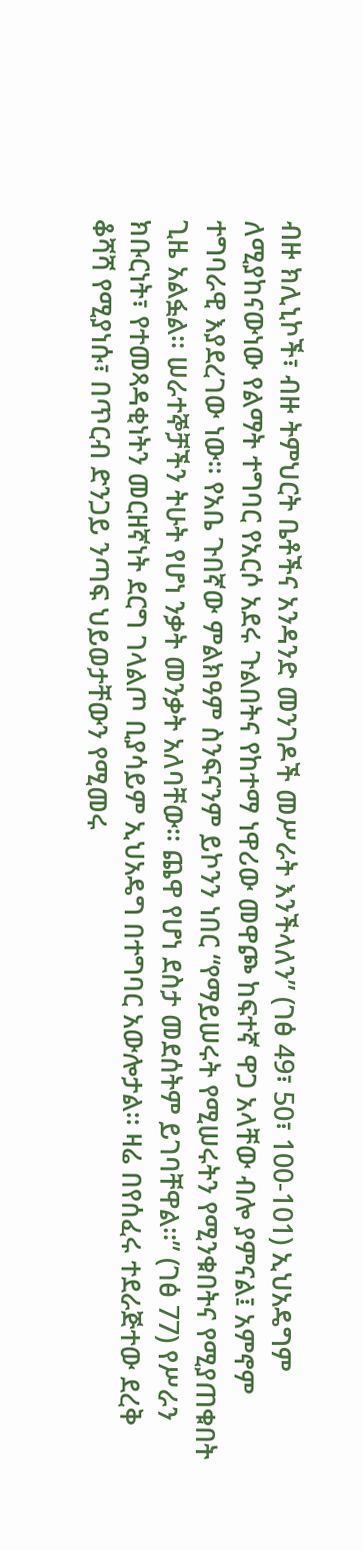ብዙ ክሊኒኮች፣ ብዙ ትምህርት ቤቶችና አንዳንድ መንገዶች መሥራት እንችላለን” (ገፅ 49፣ 50፣ 100-101) ኢህአዴግም ለሚያከናውነው የልማት ተግባር የአርሶ አደሩ ጉልበትና የከተማ ነዋሪው መዋጮ ከፍተኛ ዋጋ አላቸው ብሎ ያምናል፤ አምኖም ተግባራዊ እያደረገው ነው፡፡ የአቤ ጉበኛው ምልክዓም ስንፍናንም ይኮንን ነበር “የማይሠሩት የሚሠሩትን የሚንቁበትና የሚያጠቁበት ጊዜ አልፏል፡፡ ሠራተኞቻችን ትሁት የሆነ ንቃት መንቃት አለባቸው፡፡ ጨዋ የሆነ ደስታ መደሰትም ይገባቸዋል፡፡” (ገፅ 77) የሥራን ክቡርነት፣ የተመጻዳቂነትን መርዘኛነት ደርግ ገላልጦ ቢያሳይም ኢህአዴግ በተግባር አውሎታል፡፡ ዛሬ በየሰፈሩ ተደራጅተው ደረቅ ቆሻሻ የሚያነሱ፣ በጥርብ ድንጋይ ንጣፍ ህይወታቸውን የሚመሩ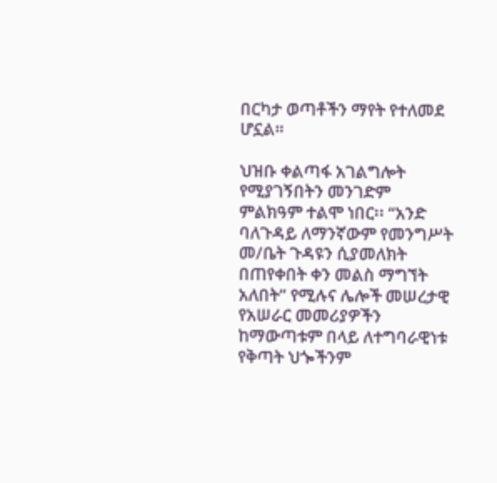በርካታ ወጣቶችን ማየት የተለመደ ሆኗል።

ህዝቡ ቀልጣፋ አገልግሎት የሚያገኝበትን መንገድም ምልክዓም ተልሞ ነበር፡፡ “አንድ ባለጉዳይ ለማንኛውም የመንግሥት መ/ቤት ጉዳዩን ሲያመለክት በጠየቀበት ቀን መልስ ማግኘት አለበት” የሚሉና ሌሎች መሠረታዊ የአሠራር መመሪያዎችን ከማውጣቱም በላይ ለተግባራዊነቱ የቅጣት ህጐችንም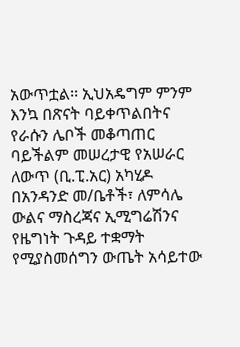አውጥቷል፡፡ ኢህአዴግም ምንም እንኳ በጽናት ባይቀጥልበትና የራሱን ሌቦች መቆጣጠር ባይችልም መሠረታዊ የአሠራር ለውጥ (ቢ.ፒ.አር) አካሂዶ በአንዳንድ መ/ቤቶች፣ ለምሳሌ ውልና ማስረጃና ኢሚግሬሽንና የዜግነት ጉዳይ ተቋማት የሚያስመሰግን ውጤት አሳይተው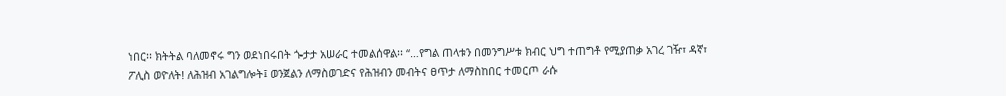ነበር፡፡ ክትትል ባለመኖሩ ግን ወደነበሩበት ጐታታ አሠራር ተመልሰዋል፡፡ “…የግል ጠላቱን በመንግሥቱ ክብር ህግ ተጠግቶ የሚያጠቃ አገረ ገዥ፣ ዳኛ፣ ፖሊስ ወዮለት! ለሕዝብ አገልግሎት፤ ወንጀልን ለማስወገድና የሕዝብን መብትና ፀጥታ ለማስከበር ተመርጦ ራሱ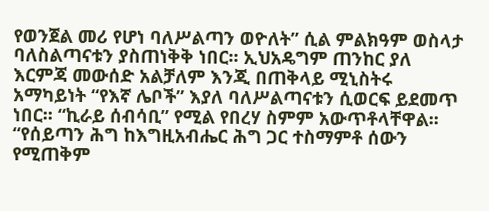የወንጀል መሪ የሆነ ባለሥልጣን ወዮለት” ሲል ምልክዓም ወስላታ ባለስልጣናቱን ያስጠነቅቅ ነበር፡፡ ኢህአዴግም ጠንከር ያለ እርምጃ መውሰድ አልቻለም እንጂ በጠቅላይ ሚኒስትሩ አማካይነት “የእኛ ሌቦች” እያለ ባለሥልጣናቱን ሲወርፍ ይደመጥ ነበር፡፡ “ኪራይ ሰብሳቢ” የሚል የበረሃ ስምም አውጥቶላቸዋል፡፡ “የሰይጣን ሕግ ከእግዚአብሔር ሕግ ጋር ተስማምቶ ሰውን የሚጠቅም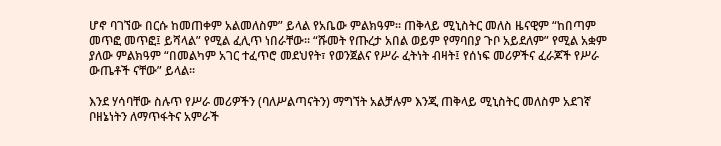ሆኖ ባገኘው በርሱ ከመጠቀም አልመለስም” ይላል የአቤው ምልክዓም። ጠቅላይ ሚኒስትር መለስ ዜናዊም “ከበጣም መጥፎ መጥፎ፤ ይሻላል” የሚል ፈሊጥ ነበራቸው፡፡ “ሹመት የጡረታ አበል ወይም የማባበያ ጉቦ አይደለም” የሚል አቋም ያለው ምልክዓም “በመልካም አገር ተፈጥሮ መደህየት፣ የወንጀልና የሥራ ፈትነት ብዛት፤ የሰነፍ መሪዎችና ፈራጆች የሥራ ውጤቶች ናቸው” ይላል፡፡

እንደ ሃሳባቸው ስሉጥ የሥራ መሪዎችን (ባለሥልጣናትን) ማግኘት አልቻሉም እንጂ ጠቅላይ ሚኒስትር መለስም አደገኛ ቦዘኔነትን ለማጥፋትና አምራች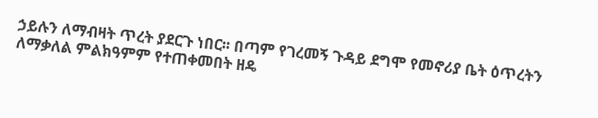ኃይሉን ለማብዛት ጥረት ያደርጉ ነበር፡፡ በጣም የገረመኝ ጉዳይ ደግሞ የመኖሪያ ቤት ዕጥረትን ለማቃለል ምልክዓምም የተጠቀመበት ዘዴ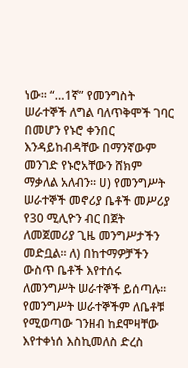ነው፡፡ “…1ኛ” የመንግስት ሠራተኞች ለግል ባለጥቅሞች ገባር በመሆን የኑሮ ቀንበር እንዳይከብዳቸው በማንኛውም መንገድ የኑሮአቸውን ሸክም ማቃለል አለብን፡፡ ሀ) የመንግሥት ሠራተኞች መኖሪያ ቤቶች መሥሪያ የ30 ሚሊዮን ብር በጀት ለመጀመሪያ ጊዜ መንግሥታችን መድቧል፡፡ ለ) በከተማዎቻችን ውስጥ ቤቶች እየተሰሩ ለመንግሥት ሠራተኞች ይሰጣሉ፡፡ የመንግሥት ሠራተኞችም ለቤቶቹ የሚወጣው ገንዘብ ከደሞዛቸው እየተቀነሰ እስኪመለስ ድረስ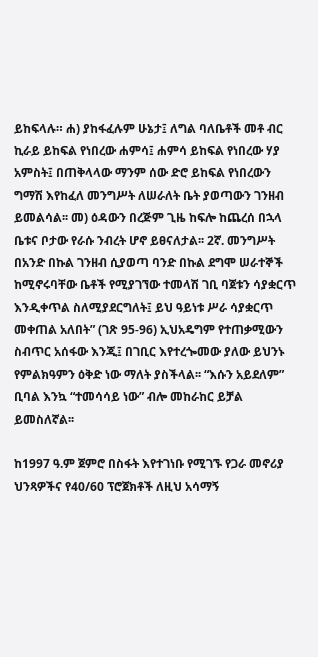ይከፍላሉ። ሐ) ያከፋፈሉም ሁኔታ፤ ለግል ባለቤቶች መቶ ብር ኪራይ ይከፍል የነበረው ሐምሳ፤ ሐምሳ ይከፍል የነበረው ሃያ አምስት፤ በጠቅላላው ማንም ሰው ድሮ ይከፍል የነበረውን ግማሽ እየከፈለ መንግሥት ለሠራለት ቤት ያወጣውን ገንዘብ ይመልሳል፡፡ መ) ዕዳውን በረጅም ጊዜ ከፍሎ ከጨረሰ በኋላ ቤቱና ቦታው የራሱ ንብረት ሆኖ ይፀናለታል፡፡ 2ኛ. መንግሥት በአንድ በኩል ገንዘብ ሲያወጣ ባንድ በኩል ደግሞ ሠራተኞች ከሚኖሩባቸው ቤቶች የሚያገኘው ተመላሽ ገቢ ባጀቱን ሳያቋርጥ እንዲቀጥል ስለሚያደርግለት፤ ይህ ዓይነቱ ሥራ ሳያቋርጥ መቀጠል አለበት” (ገጽ 95-96) ኢህአዴግም የተጠቃሚውን ስብጥር አሰፋው እንጂ፤ በገቢር እየተረጐመው ያለው ይህንኑ የምልክዓምን ዕቅድ ነው ማለት ያስችላል፡፡ “እሱን አይደለም” ቢባል እንኳ “ተመሳሳይ ነው” ብሎ መከራከር ይቻል ይመስለኛል፡፡

ከ1997 ዓ.ም ጀምሮ በስፋት እየተገነቡ የሚገኙ የጋራ መኖሪያ ህንጻዎችና የ40/60 ፕሮጀክቶች ለዚህ አሳማኝ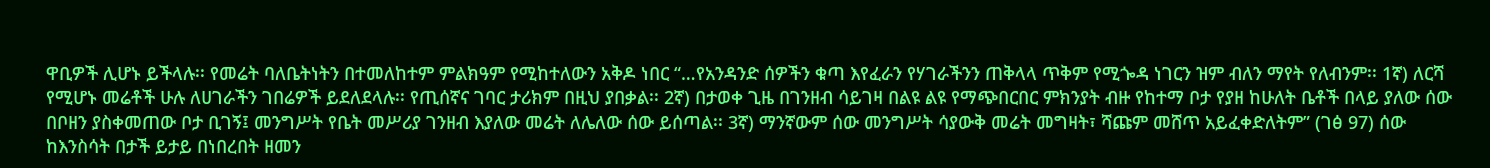ዋቢዎች ሊሆኑ ይችላሉ፡፡ የመሬት ባለቤትነትን በተመለከተም ምልክዓም የሚከተለውን አቅዶ ነበር “…የአንዳንድ ሰዎችን ቁጣ እየፈራን የሃገራችንን ጠቅላላ ጥቅም የሚጐዳ ነገርን ዝም ብለን ማየት የለብንም፡፡ 1ኛ) ለርሻ የሚሆኑ መሬቶች ሁሉ ለሀገራችን ገበሬዎች ይደለደላሉ፡፡ የጢሰኛና ገባር ታሪክም በዚህ ያበቃል፡፡ 2ኛ) በታወቀ ጊዜ በገንዘብ ሳይገዛ በልዩ ልዩ የማጭበርበር ምክንያት ብዙ የከተማ ቦታ የያዘ ከሁለት ቤቶች በላይ ያለው ሰው በቦዘን ያስቀመጠው ቦታ ቢገኝ፤ መንግሥት የቤት መሥሪያ ገንዘብ እያለው መሬት ለሌለው ሰው ይሰጣል፡፡ 3ኛ) ማንኛውም ሰው መንግሥት ሳያውቅ መሬት መግዛት፣ ሻጩም መሸጥ አይፈቀድለትም” (ገፅ 97) ሰው ከእንስሳት በታች ይታይ በነበረበት ዘመን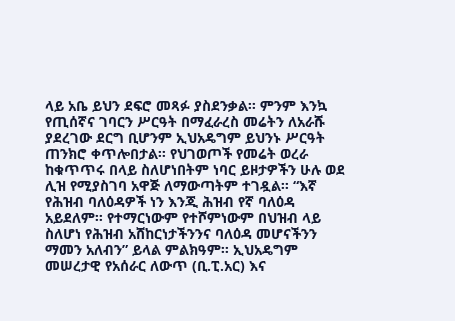ላይ አቤ ይህን ደፍሮ መጻፉ ያስደንቃል፡፡ ምንም እንኳ የጢሰኛና ገባርን ሥርዓት በማፈራረስ መሬትን ለአራሹ ያደረገው ደርግ ቢሆንም ኢህአዴግም ይህንኑ ሥርዓት ጠንክሮ ቀጥሎበታል፡፡ የህገወጦች የመሬት ወረራ ከቁጥጥሩ በላይ ስለሆነበትም ነባር ይዞታዎችን ሁሉ ወደ ሊዝ የሚያስገባ አዋጅ ለማውጣትም ተገዷል፡፡ “እኛ የሕዝብ ባለዕዳዎች ነን እንጂ ሕዝብ የኛ ባለዕዳ አይደለም፡፡ የተማርነውም የተሾምነውም በህዝብ ላይ ስለሆነ የሕዝብ አሸከርነታችንንና ባለዕዳ መሆናችንን ማመን አለብን” ይላል ምልክዓም፡፡ ኢህአዴግም መሠረታዊ የአሰራር ለውጥ (ቢ.ፒ.አር) እና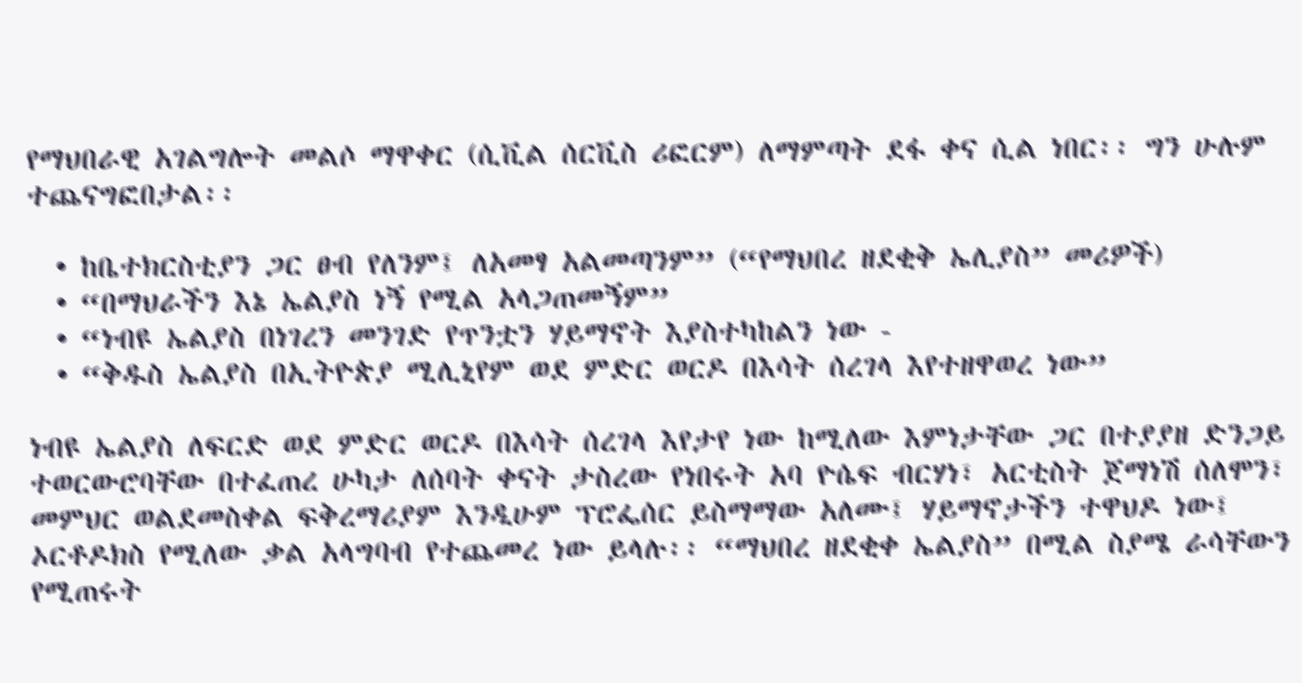የማህበራዊ አገልግሎት መልሶ ማዋቀር (ሲቪል ሰርቪስ ሪፎርም) ለማምጣት ደፋ ቀና ሲል ነበር፡፡ ግን ሁሉም ተጨናግፎበታል፡፡

  • ከቤተክርስቲያን ጋር ፀብ የለንም፤ ለአመፃ አልመጣንም” (“የማህበረ ዘደቂቅ ኤሊያስ” መሪዎች)
  • “በማህራችን እኔ ኤልያስ ነኝ የሚል አላጋጠመኝም”
  • “ነብዩ ኤልያስ በነገረን መንገድ የጥንቷን ሃይማኖት እያስተካከልን ነው -
  • “ቅዱስ ኤልያስ በኢትዮጵያ ሚሊኒየም ወደ ምድር ወርዶ በእሳት ሰረገላ እየተዘዋወረ ነው”

ነብዩ ኤልያስ ለፍርድ ወደ ምድር ወርዶ በእሳት ሰረገላ እየታየ ነው ከሚለው እምነታቸው ጋር በተያያዘ ድንጋይ ተወርውሮባቸው በተፈጠረ ሁካታ ለሰባት ቀናት ታስረው የነበሩት አባ ዮሴፍ ብርሃነ፣ አርቲስት ጀማነሽ ሰለሞን፣ መምህር ወልደመስቀል ፍቅረማሪያም እንዲሁም ፕሮፌሰር ይስማማው አለሙ፤ ሃይማኖታችን ተዋህዶ ነው፤ ኦርቶዶክስ የሚለው ቃል አላግባብ የተጨመረ ነው ይላሉ፡፡ “ማህበረ ዘደቂቀ ኤልያስ” በሚል ስያሜ ራሳቸውን የሚጠሩት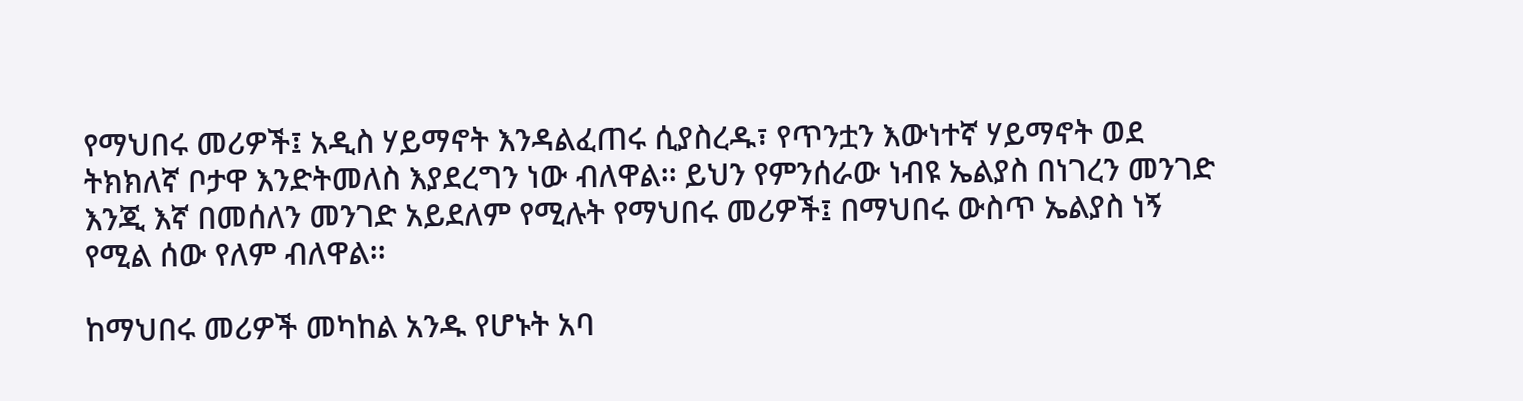የማህበሩ መሪዎች፤ አዲስ ሃይማኖት እንዳልፈጠሩ ሲያስረዱ፣ የጥንቷን እውነተኛ ሃይማኖት ወደ ትክክለኛ ቦታዋ እንድትመለስ እያደረግን ነው ብለዋል፡፡ ይህን የምንሰራው ነብዩ ኤልያስ በነገረን መንገድ እንጂ እኛ በመሰለን መንገድ አይደለም የሚሉት የማህበሩ መሪዎች፤ በማህበሩ ውስጥ ኤልያስ ነኝ የሚል ሰው የለም ብለዋል፡፡

ከማህበሩ መሪዎች መካከል አንዱ የሆኑት አባ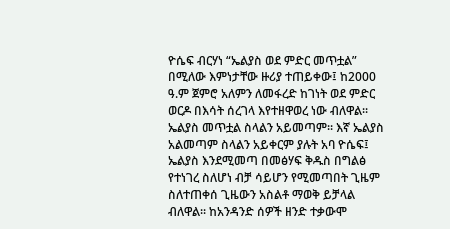ዮሴፍ ብርሃነ “ኤልያስ ወደ ምድር መጥቷል” በሚለው እምነታቸው ዙሪያ ተጠይቀው፤ ከ2000 ዓ.ም ጀምሮ አለምን ለመፋረድ ከገነት ወደ ምድር ወርዶ በእሳት ሰረገላ እየተዘዋወረ ነው ብለዋል፡፡ ኤልያስ መጥቷል ስላልን አይመጣም፡፡ እኛ ኤልያስ አልመጣም ስላልን አይቀርም ያሉት አባ ዮሴፍ፤ ኤልያስ እንደሚመጣ በመፅሃፍ ቅዱስ በግልፅ የተነገረ ስለሆነ ብቻ ሳይሆን የሚመጣበት ጊዜም ስለተጠቀሰ ጊዜውን አስልቶ ማወቅ ይቻላል ብለዋል፡፡ ከአንዳንድ ሰዎች ዘንድ ተቃውሞ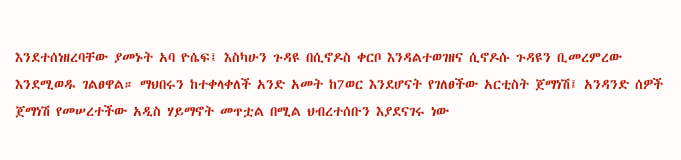እንደተሰነዘረባቸው ያመኑት አባ ዮሴፍ፤ እስካሁን ጉዳዩ በሲኖዶስ ቀርቦ እንዳልተወገዘና ሲኖዶሱ ጉዳዩን ቢመረምረው እንደሚወዱ ገልፀዋል። ማህበሩን ከተቀላቀለች አንድ አመት ከ7ወር እንደሆናት የገለፀችው አርቲስት ጀማነሽ፤ አንዳንድ ሰዎች ጀማነሽ የመሠረተችው አዲስ ሃይማኖት መጥቷል በሚል ህብረተሰቡን እያደናገሩ ነው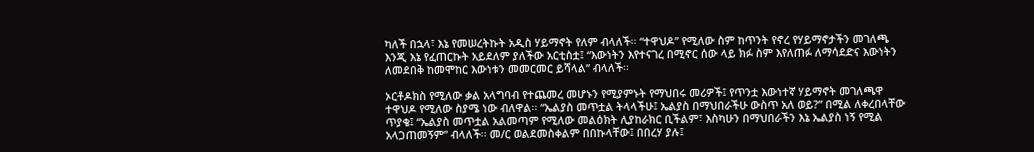ካለች በኋላ፣ እኔ የመሠረትኩት አዲስ ሃይማኖት የለም ብላለች፡፡ “ተዋህዶ” የሚለው ስም ከጥንት የኖረ የሃይማኖታችን መገለጫ እንጂ እኔ የፈጠርኩት አይደለም ያለችው አርቲስቷ፤ “እውነትን እየተናገረ በሚኖር ሰው ላይ ክፉ ስም እየለጠፉ ለማሳደድና እውነትን ለመደበቅ ከመሞከር እውነቱን መመርመር ይሻላል” ብላለች፡፡

ኦርቶዶክስ የሚለው ቃል አላግባብ የተጨመረ መሆኑን የሚያምኑት የማህበሩ መሪዎች፤ የጥንቷ እውነተኛ ሃይማኖት መገለጫዋ ተዋህዶ የሚለው ስያሜ ነው ብለዋል፡፡ “ኤልያስ መጥቷል ትላላችሁ፤ ኤልያስ በማህበራችሁ ውስጥ አለ ወይ?” በሚል ለቀረበላቸው ጥያቄ፤ “ኤልያስ መጥቷል አልመጣም የሚለው መልዕክት ሊያከራክር ቢችልም፣ እስካሁን በማህበራችን እኔ ኤልያስ ነኝ የሚል አላጋጠመኝም” ብላለች፡፡ መ/ር ወልደመስቀልም በበኩላቸው፤ በበረሃ ያሉ፤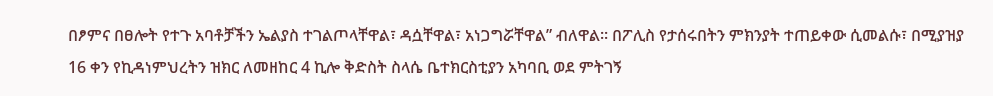በፆምና በፀሎት የተጉ አባቶቻችን ኤልያስ ተገልጦላቸዋል፣ ዳሷቸዋል፣ አነጋግሯቸዋል” ብለዋል፡፡ በፖሊስ የታሰሩበትን ምክንያት ተጠይቀው ሲመልሱ፣ በሚያዝያ 16 ቀን የኪዳነምህረትን ዝክር ለመዘከር 4 ኪሎ ቅድስት ስላሴ ቤተክርስቲያን አካባቢ ወደ ምትገኝ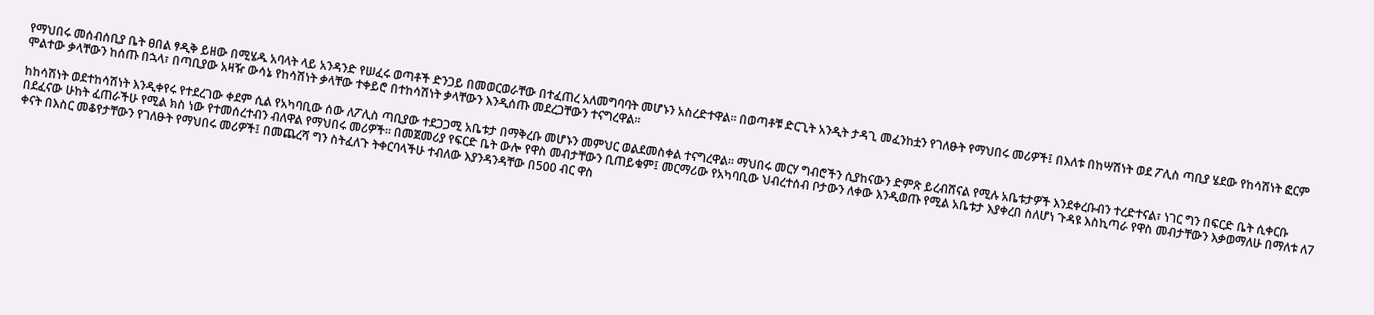የማህበሩ መሰብሰቢያ ቤት ፀበል ፃዲቅ ይዘው በሚሄዱ አባላት ላይ አንዳንድ የሠፈሩ ወጣቶች ድንጋይ በመወርወራቸው በተፈጠረ አለመግባባት መሆኑን አስረድተዋል፡፡ በወጣቶቹ ድርጊት አንዲት ታዳጊ መፈንከቷን የገለፁት የማህበሩ መሪዎች፤ በእለቱ በከሣሽነት ወደ ፖሊስ ጣቢያ ሄደው የከሳሽነት ፎርም ሞልተው ቃላቸውን ከሰጡ በኋላ፣ በጣቢያው አዛዥ ውሳኔ የከሳሽነት ቃላቸው ተቀይሮ በተከሳሽነት ቃላቸውን እንዲሰጡ መደረጋቸውን ተናግረዋል፡፡

ከከሳሽነት ወደተከሳሽነት እንዲቀየሩ የተደረገው ቀደም ሲል የአካባቢው ሰው ለፖሊስ ጣቢያው ተደጋጋሚ አቤቱታ በማቅረቡ መሆኑን መምህር ወልደመስቀል ተናግረዋል፡፡ ማህበሩ መርሃ ግብሮችን ሲያከናውን ድምጽ ይረብሸናል የሚሉ አቤቱታዎች እንደቀረቡብን ተረድተናል፣ ነገር ግን በፍርድ ቤት ሲቀርቡ በደፈናው ሁከት ፈጠራችሁ የሚል ክስ ነው የተመሰረተብን ብለዋል የማህበሩ መሪዎች፡፡ በመጀመሪያ የፍርድ ቤት ውሎ የዋስ መብታቸውን ቢጠይቁም፤ መርማሪው የአካባቢው ህብረተሰብ ቦታውን ለቀው እንዲወጡ የሚል አቤቱታ እያቀረበ ስለሆነ ጉዳዩ እስኪጣራ የዋስ መብታቸውን እቃወማለሁ በማለቱ ለ7 ቀናት በእስር መቆየታቸውን የገለፁት የማህበሩ መሪዎች፤ በመጨረሻ ግን ስትፈለጉ ትቀርባላችሁ ተብለው እያንዳንዳቸው በ500 ብር ዋስ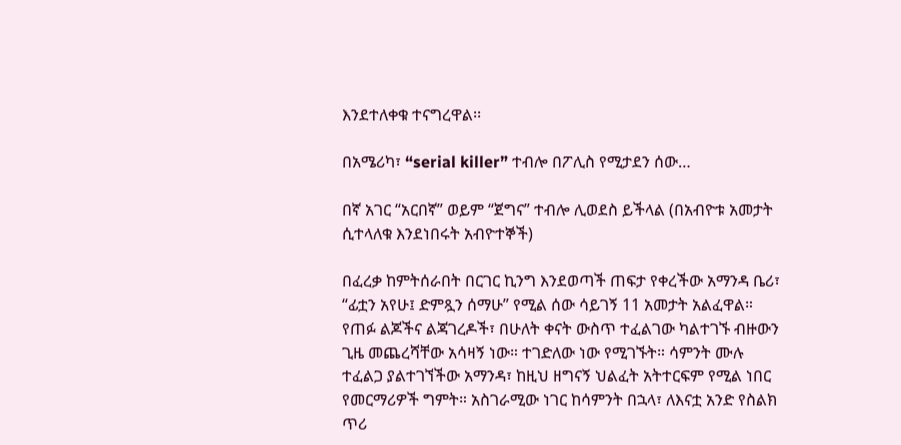እንደተለቀቁ ተናግረዋል፡፡

በአሜሪካ፣ “serial killer” ተብሎ በፖሊስ የሚታደን ሰው…

በኛ አገር “አርበኛ” ወይም “ጀግና” ተብሎ ሊወደስ ይችላል (በአብዮቱ አመታት ሲተላለቁ እንደነበሩት አብዮተኞች)

በፈረቃ ከምትሰራበት በርገር ኪንግ እንደወጣች ጠፍታ የቀረችው አማንዳ ቤሪ፣ “ፊቷን አየሁ፤ ድምጿን ሰማሁ” የሚል ሰው ሳይገኝ 11 አመታት አልፈዋል። የጠፉ ልጆችና ልጃገረዶች፣ በሁለት ቀናት ውስጥ ተፈልገው ካልተገኙ ብዙውን ጊዜ መጨረሻቸው አሳዛኝ ነው። ተገድለው ነው የሚገኙት። ሳምንት ሙሉ ተፈልጋ ያልተገኘችው አማንዳ፣ ከዚህ ዘግናኝ ህልፈት አትተርፍም የሚል ነበር የመርማሪዎች ግምት። አስገራሚው ነገር ከሳምንት በኋላ፣ ለእናቷ አንድ የስልክ ጥሪ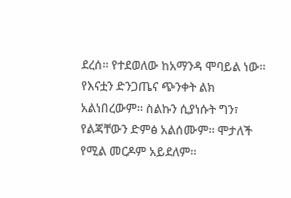ደረሰ። የተደወለው ከአማንዳ ሞባይል ነው። የእናቷን ድንጋጤና ጭንቀት ልክ አልነበረውም። ስልኩን ሲያነሱት ግን፣ የልጃቸውን ድምፅ አልሰሙም። ሞታለች የሚል መርዶም አይደለም።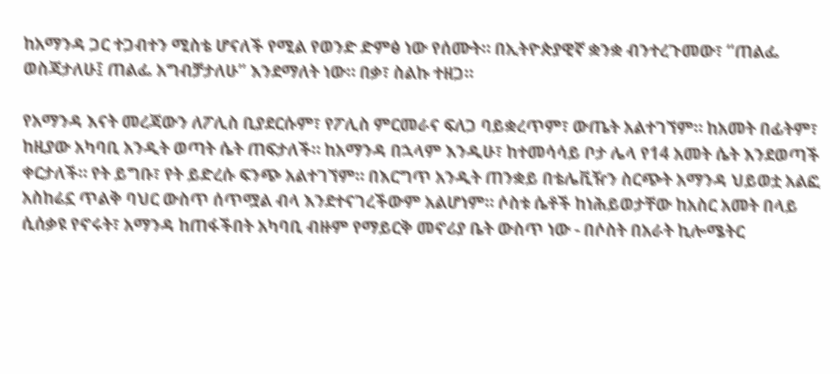ከአማንዳ ጋር ተጋብተን ሚስቴ ሆናለች የሚል የወንድ ድምፅ ነው የሰሙት። በኢትዮጵያዊኛ ቋንቋ ብንተረጉመው፣ “ጠልፌ ወስጃታለሁ፤ ጠልፌ አግብቻታለሁ” እንደማለት ነው። በቃ፣ ስልኩ ተዘጋ።

የአማንዳ እናት መረጃውን ለፖሊስ ቢያደርሱም፣ የፖሊስ ምርመራና ፍለጋ ባይቋረጥም፣ ውጤት አልተገኘም። ከአመት በፊትም፣ ከዚያው አካባቢ አንዲት ወጣት ሴት ጠፍታለች። ከአማንዳ በኋላም እንዲሁ፣ ከተመሳሳይ ቦታ ሌላ የ14 አመት ሴት እንደወጣች ቀርታለች። የት ይግቡ፣ የት ይድረሱ ፍንጭ አልተገኘም። በእርግጥ አንዲት ጠንቋይ በቴሌቪዥን ስርጭት አማንዳ ህይወቷ አልፎ አስከሬኗ ጥልቅ ባህር ውስጥ ሰጥሟል ብላ እንደተናገረችውም አልሆነም። ሶስቱ ሴቶች ከነሕይወታቸው ከአስር አመት በላይ ሲሰቃዩ የኖሩት፣ አማንዳ ከጠፋችበት አካባቢ ብዙም የማይርቅ መኖሪያ ቤት ውስጥ ነው - በሶስት በአራት ኪሎሜትር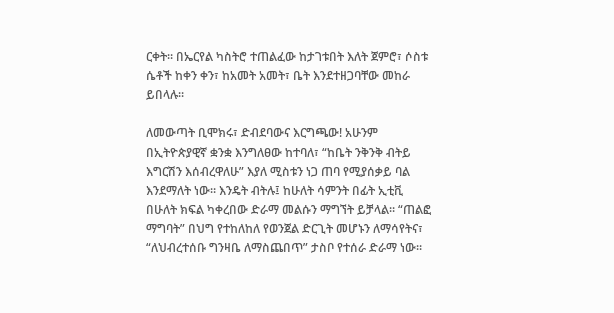ርቀት። በኤርየል ካስትሮ ተጠልፈው ከታገቱበት እለት ጀምሮ፣ ሶስቱ ሴቶች ከቀን ቀን፣ ከአመት አመት፣ ቤት እንደተዘጋባቸው መከራ ይበላሉ።

ለመውጣት ቢሞክሩ፣ ድብደባውና እርግጫው! አሁንም በኢትዮጵያዊኛ ቋንቋ እንግለፀው ከተባለ፣ “ከቤት ንቅንቅ ብትይ እግርሽን እሰብረዋለሁ” እያለ ሚስቱን ነጋ ጠባ የሚያሰቃይ ባል እንደማለት ነው። እንዴት ብትሉ፤ ከሁለት ሳምንት በፊት ኢቲቪ በሁለት ክፍል ካቀረበው ድራማ መልሱን ማግኘት ይቻላል። “ጠልፎ ማግባት” በህግ የተከለከለ የወንጀል ድርጊት መሆኑን ለማሳየትና፣ “ለህብረተሰቡ ግንዛቤ ለማስጨበጥ” ታስቦ የተሰራ ድራማ ነው።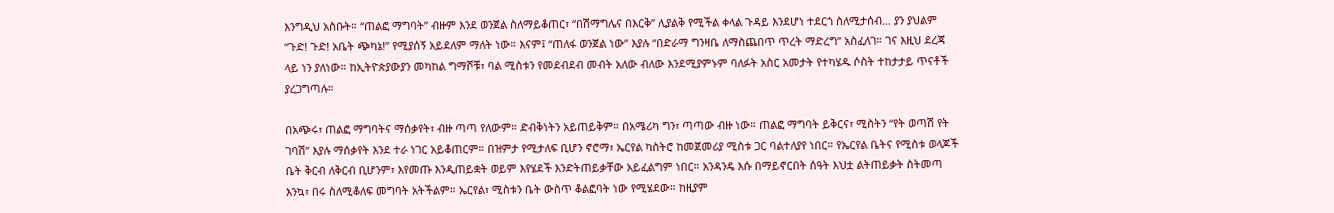እንግዲህ አስቡት። “ጠልፎ ማግባት” ብዙም እንደ ወንጀል ስለማይቆጠር፣ “በሽማግሌና በእርቅ” ሊያልቅ የሚችል ቀላል ጉዳይ እንደሆነ ተደርጎ ስለሚታሰብ… ያን ያህልም “ጉድ! ጉድ! አቤት ጭካኔ!” የሚያሰኝ አይደለም ማለት ነው። እናም፤ “ጠለፋ ወንጀል ነው” እያሉ “በድራማ ግንዛቤ ለማስጨበጥ ጥረት ማድረግ” አስፈለገ። ገና እዚህ ደረጃ ላይ ነን ያለነው። ከኢትዮጵያውያን መካከል ግማሾቹ፣ ባል ሚስቱን የመደብደብ መብት አለው ብለው እንደሚያምኑም ባለፉት አስር አመታት የተካሄዱ ሶስት ተከታታይ ጥናቶች ያረጋግጣሉ።

በአጭሩ፣ ጠልፎ ማግባትና ማሰቃየት፣ ብዙ ጣጣ የለውም። ድብቅነትን አይጠይቅም። በአሜሪካ ግን፣ ጣጣው ብዙ ነው። ጠልፎ ማግባት ይቅርና፣ ሚስትን “የት ወጣሽ የት ገባሽ” እያሉ ማሰቃየት እንደ ተራ ነገር አይቆጠርም። በዝምታ የሚታለፍ ቢሆን ኖሮማ፣ ኤርየል ካስትሮ ከመጀመሪያ ሚስቱ ጋር ባልተለያየ ነበር። የኤርየል ቤትና የሚስቱ ወላጆች ቤት ቅርብ ለቅርብ ቢሆንም፣ እየመጡ እንዲጠይቋት ወይም እየሄደች እንድትጠይቃቸው አይፈልግም ነበር። አንዳንዴ እሱ በማይኖርበት ሰዓት እህቷ ልትጠይቃት ስትመጣ እንኳ፣ በሩ ስለሚቆለፍ መግባት አትችልም። ኤርየል፣ ሚስቱን ቤት ውስጥ ቆልፎባት ነው የሚሄደው። ከዚያም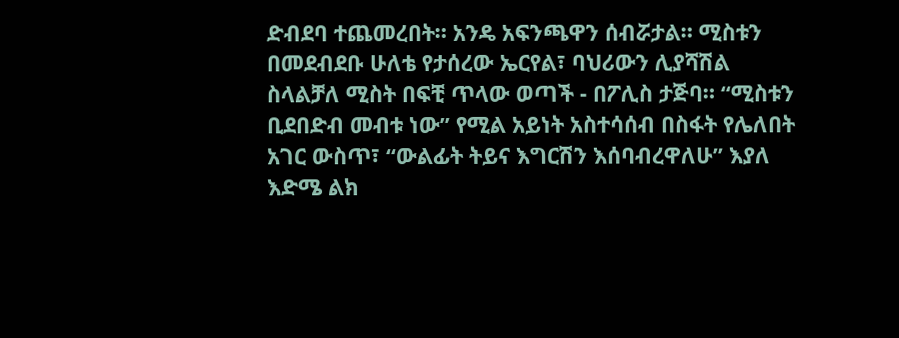ድብደባ ተጨመረበት። አንዴ አፍንጫዋን ሰብሯታል። ሚስቱን በመደብደቡ ሁለቴ የታሰረው ኤርየል፣ ባህሪውን ሊያሻሽል ስላልቻለ ሚስት በፍቺ ጥላው ወጣች - በፖሊስ ታጅባ። “ሚስቱን ቢደበድብ መብቱ ነው” የሚል አይነት አስተሳሰብ በስፋት የሌለበት አገር ውስጥ፣ “ውልፊት ትይና እግርሽን እሰባብረዋለሁ” እያለ እድሜ ልክ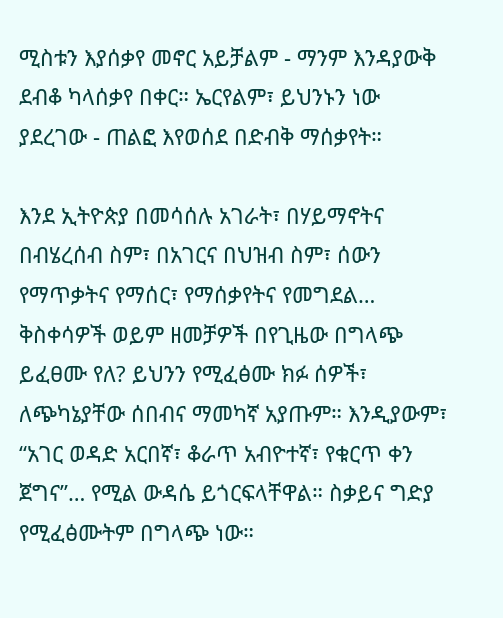ሚስቱን እያሰቃየ መኖር አይቻልም - ማንም እንዳያውቅ ደብቆ ካላሰቃየ በቀር። ኤርየልም፣ ይህንኑን ነው ያደረገው - ጠልፎ እየወሰደ በድብቅ ማሰቃየት።

እንደ ኢትዮጵያ በመሳሰሉ አገራት፣ በሃይማኖትና በብሄረሰብ ስም፣ በአገርና በህዝብ ስም፣ ሰውን የማጥቃትና የማሰር፣ የማሰቃየትና የመግደል… ቅስቀሳዎች ወይም ዘመቻዎች በየጊዜው በግላጭ ይፈፀሙ የለ? ይህንን የሚፈፅሙ ክፉ ሰዎች፣ ለጭካኔያቸው ሰበብና ማመካኛ አያጡም። እንዲያውም፣ “አገር ወዳድ አርበኛ፣ ቆራጥ አብዮተኛ፣ የቁርጥ ቀን ጀግና”… የሚል ውዳሴ ይጎርፍላቸዋል። ስቃይና ግድያ የሚፈፅሙትም በግላጭ ነው።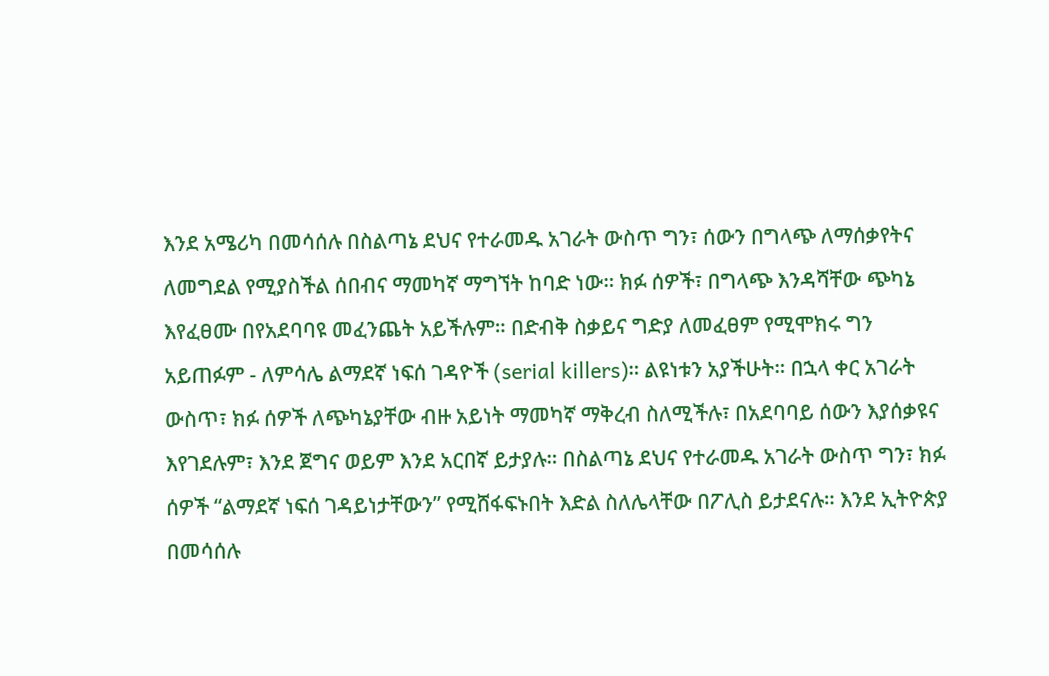እንደ አሜሪካ በመሳሰሉ በስልጣኔ ደህና የተራመዱ አገራት ውስጥ ግን፣ ሰውን በግላጭ ለማሰቃየትና ለመግደል የሚያስችል ሰበብና ማመካኛ ማግኘት ከባድ ነው። ክፉ ሰዎች፣ በግላጭ እንዳሻቸው ጭካኔ እየፈፀሙ በየአደባባዩ መፈንጨት አይችሉም። በድብቅ ስቃይና ግድያ ለመፈፀም የሚሞክሩ ግን አይጠፉም - ለምሳሌ ልማደኛ ነፍሰ ገዳዮች (serial killers)። ልዩነቱን አያችሁት። በኋላ ቀር አገራት ውስጥ፣ ክፉ ሰዎች ለጭካኔያቸው ብዙ አይነት ማመካኛ ማቅረብ ስለሚችሉ፣ በአደባባይ ሰውን እያሰቃዩና እየገደሉም፣ እንደ ጀግና ወይም እንደ አርበኛ ይታያሉ። በስልጣኔ ደህና የተራመዱ አገራት ውስጥ ግን፣ ክፉ ሰዎች “ልማደኛ ነፍሰ ገዳይነታቸውን” የሚሸፋፍኑበት እድል ስለሌላቸው በፖሊስ ይታደናሉ። እንደ ኢትዮጵያ በመሳሰሉ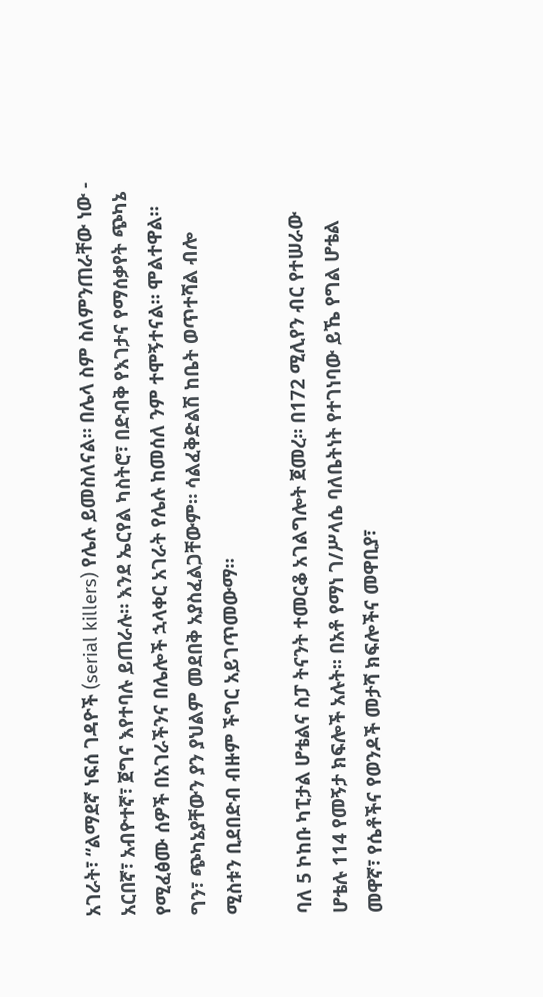አገራት፣ “ልማደኛ ነፍሰ ገዳዮች (serial killers) የሌሉ ይመስለናል። በሌላ ስም ስለምንጠራቸው ነው - አርበኛ፣ አብዮተኛ፣ ጀግና እየተባሉ ይጠራሉ። እንደ ኤርየል ካስትሮ፣ በድብቅ የእገታና የማሰቃየት ጭካኔ የሚፈፅሙ ሰዎች በአገራችንና በሌሎች ኋላቀር አገራት የሌሉ ከመሰለ ንም ተሞኝተናል። ሞልተዋል። ግን፣ ጭካኔያቸውን ያን ያህልም መደበቅ አያስፈልጋቸውም። ሳልፈቅድልሽ ከቤት ወጥተሻል ብሎ ሚስቱን ቢደበድብ ብዙም ችግር አይገጥመውማ።

ባለ 5 ኮከቡ ካፒታል ሆቴልና ስፓ ትናንት ተመርቆ አገልግሎት ጀመረ፡፡ በ172 ሚሊየን ብር የተሠራው ሆቴሉ 114 የመኝታ ክፍሎች አሉት፡፡ በአቶ የማነ ገ/ሥላሴ ባለቤትነት የተገነባው ይኼ የግል ሆቴል መዋኛ፣ የሴቶችና የወንዶች መታሻ ክፍሎችና መዋቢያ፣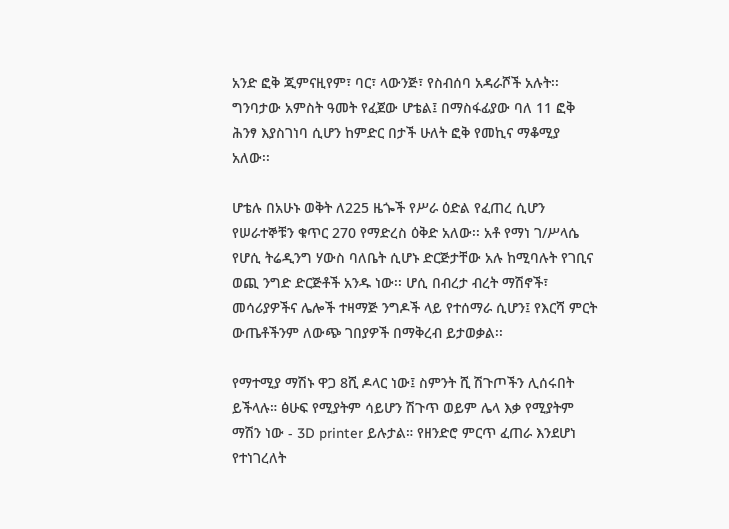አንድ ፎቅ ጂምናዚየም፣ ባር፣ ላውንጅ፣ የስብሰባ አዳራሾች አሉት፡፡ ግንባታው አምስት ዓመት የፈጀው ሆቴል፤ በማስፋፊያው ባለ 11 ፎቅ ሕንፃ እያስገነባ ሲሆን ከምድር በታች ሁለት ፎቅ የመኪና ማቆሚያ አለው፡፡

ሆቴሉ በአሁኑ ወቅት ለ225 ዜጐች የሥራ ዕድል የፈጠረ ሲሆን የሠራተኞቹን ቁጥር 270 የማድረስ ዕቅድ አለው፡፡ አቶ የማነ ገ/ሥላሴ የሆሲ ትሬዲንግ ሃውስ ባለቤት ሲሆኑ ድርጅታቸው አሉ ከሚባሉት የገቢና ወጪ ንግድ ድርጅቶች አንዱ ነው፡፡ ሆሲ በብረታ ብረት ማሽኖች፣ መሳሪያዎችና ሌሎች ተዛማጅ ንግዶች ላይ የተሰማራ ሲሆን፤ የእርሻ ምርት ውጤቶችንም ለውጭ ገበያዎች በማቅረብ ይታወቃል፡፡

የማተሚያ ማሽኑ ዋጋ 8ሺ ዶላር ነው፤ ስምንት ሺ ሽጉጦችን ሊሰሩበት ይችላሉ። ፅሁፍ የሚያትም ሳይሆን ሽጉጥ ወይም ሌላ እቃ የሚያትም ማሽን ነው - 3D printer ይሉታል። የዘንድሮ ምርጥ ፈጠራ እንደሆነ የተነገረለት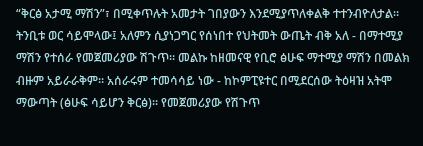“ቅርፅ አታሚ ማሽን”፣ በሚቀጥሉት አመታት ገበያውን እንደሚያጥለቀልቅ ተተንብዮለታል። ትንቢቱ ወር ሳይሞላው፤ አለምን ሲያነጋግር የሰነበተ የህትመት ውጤት ብቅ አለ - በማተሚያ ማሽን የተሰራ የመጀመሪያው ሽጉጥ። መልኩ ከዘመናዊ የቢሮ ፅሁፍ ማተሚያ ማሽን በመልክ ብዙም አይራራቅም። አሰራሩም ተመሳሳይ ነው - ከኮምፒዩተር በሚደርሰው ትዕዛዝ አትሞ ማውጣት (ፅሁፍ ሳይሆን ቅርፅ)። የመጀመሪያው የሽጉጥ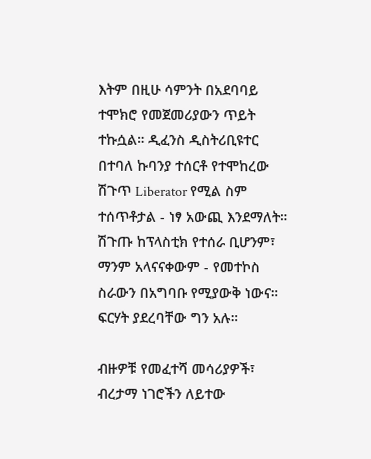እትም በዚሁ ሳምንት በአደባባይ ተሞክሮ የመጀመሪያውን ጥይት ተኩሷል። ዲፈንስ ዲስትሪቢዩተር በተባለ ኩባንያ ተሰርቶ የተሞከረው ሽጉጥ Liberator የሚል ስም ተሰጥቶታል - ነፃ አውጪ እንደማለት። ሽጉጡ ከፕላስቲክ የተሰራ ቢሆንም፣ ማንም አላናናቀውም - የመተኮስ ስራውን በአግባቡ የሚያውቅ ነውና። ፍርሃት ያደረባቸው ግን አሉ።

ብዙዎቹ የመፈተሻ መሳሪያዎች፣ ብረታማ ነገሮችን ለይተው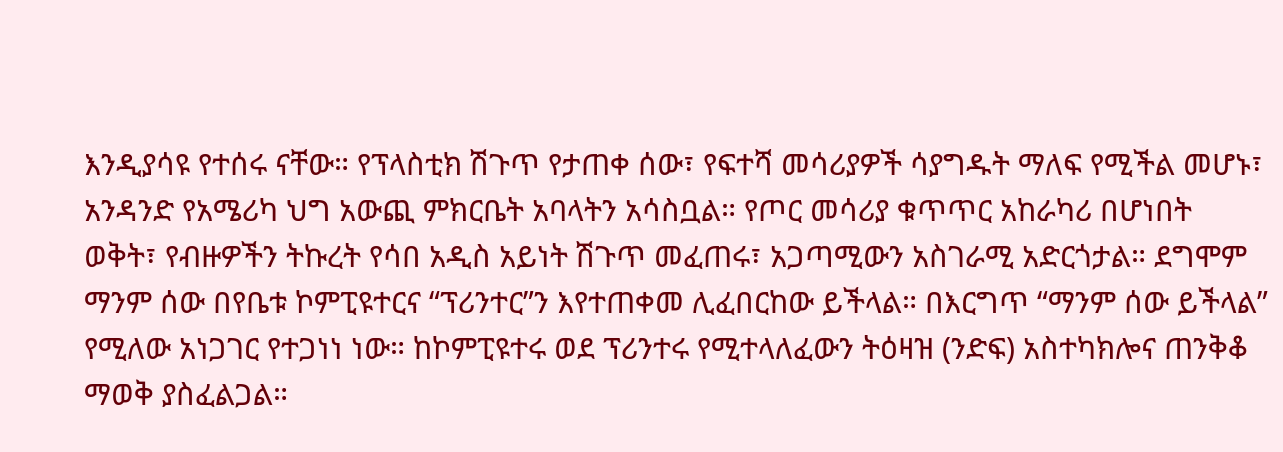እንዲያሳዩ የተሰሩ ናቸው። የፕላስቲክ ሽጉጥ የታጠቀ ሰው፣ የፍተሻ መሳሪያዎች ሳያግዱት ማለፍ የሚችል መሆኑ፣ አንዳንድ የአሜሪካ ህግ አውጪ ምክርቤት አባላትን አሳስቧል። የጦር መሳሪያ ቁጥጥር አከራካሪ በሆነበት ወቅት፣ የብዙዎችን ትኩረት የሳበ አዲስ አይነት ሽጉጥ መፈጠሩ፣ አጋጣሚውን አስገራሚ አድርጎታል። ደግሞም ማንም ሰው በየቤቱ ኮምፒዩተርና “ፕሪንተር”ን እየተጠቀመ ሊፈበርከው ይችላል። በእርግጥ “ማንም ሰው ይችላል” የሚለው አነጋገር የተጋነነ ነው። ከኮምፒዩተሩ ወደ ፕሪንተሩ የሚተላለፈውን ትዕዛዝ (ንድፍ) አስተካክሎና ጠንቅቆ ማወቅ ያስፈልጋል።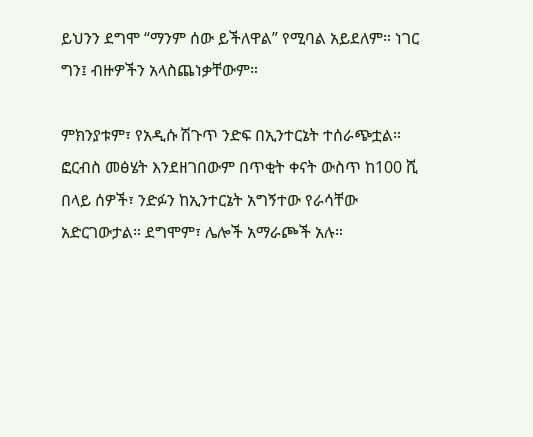ይህንን ደግሞ “ማንም ሰው ይችለዋል” የሚባል አይደለም። ነገር ግን፤ ብዙዎችን አላስጨነቃቸውም።

ምክንያቱም፣ የአዲሱ ሽጉጥ ንድፍ በኢንተርኔት ተሰራጭቷል። ፎርብስ መፅሄት እንደዘገበውም በጥቂት ቀናት ውስጥ ከ100 ሺ በላይ ሰዎች፣ ንድፉን ከኢንተርኔት አግኝተው የራሳቸው አድርገውታል። ደግሞም፣ ሌሎች አማራጮች አሉ።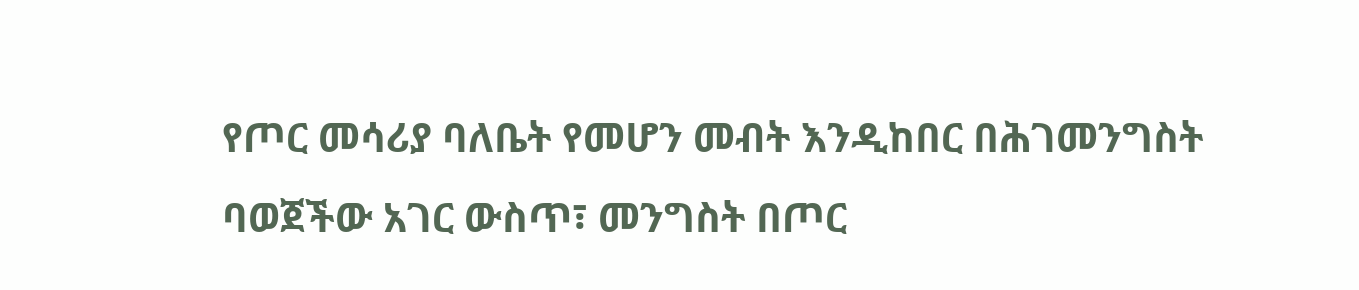የጦር መሳሪያ ባለቤት የመሆን መብት እንዲከበር በሕገመንግስት ባወጀችው አገር ውስጥ፣ መንግስት በጦር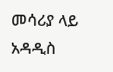መሳሪያ ላይ አዳዲስ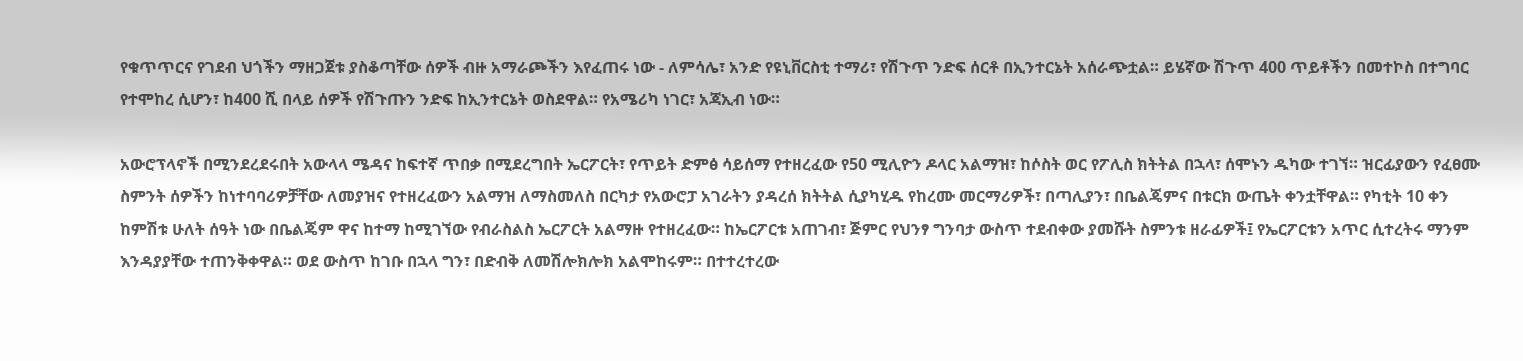የቁጥጥርና የገደብ ህጎችን ማዘጋጀቱ ያስቆጣቸው ሰዎች ብዙ አማራጮችን እየፈጠሩ ነው - ለምሳሌ፣ አንድ የዩኒቨርስቲ ተማሪ፣ የሽጉጥ ንድፍ ሰርቶ በኢንተርኔት አሰራጭቷል። ይሄኛው ሽጉጥ 400 ጥይቶችን በመተኮስ በተግባር የተሞከረ ሲሆን፣ ከ400 ሺ በላይ ሰዎች የሽጉጡን ንድፍ ከኢንተርኔት ወስደዋል። የአሜሪካ ነገር፣ አጃኢብ ነው።

አውሮፕላኖች በሚንደረደሩበት አውላላ ሜዳና ከፍተኛ ጥበቃ በሚደረግበት ኤርፖርት፣ የጥይት ድምፅ ሳይሰማ የተዘረፈው የ50 ሚሊዮን ዶላር አልማዝ፣ ከሶስት ወር የፖሊስ ክትትል በኋላ፣ ሰሞኑን ዱካው ተገኘ። ዝርፊያውን የፈፀሙ ስምንት ሰዎችን ከነተባባሪዎቻቸው ለመያዝና የተዘረፈውን አልማዝ ለማስመለስ በርካታ የአውሮፓ አገራትን ያዳረሰ ክትትል ሲያካሂዱ የከረሙ መርማሪዎች፣ በጣሊያን፣ በቤልጄምና በቱርክ ውጤት ቀንቷቸዋል። የካቲት 10 ቀን ከምሽቱ ሁለት ሰዓት ነው በቤልጄም ዋና ከተማ ከሚገኘው የብራስልስ ኤርፖርት አልማዙ የተዘረፈው። ከኤርፖርቱ አጠገብ፣ ጅምር የህንፃ ግንባታ ውስጥ ተደብቀው ያመሹት ስምንቱ ዘራፊዎች፤ የኤርፖርቱን አጥር ሲተረትሩ ማንም እንዳያያቸው ተጠንቅቀዋል። ወደ ውስጥ ከገቡ በኋላ ግን፣ በድብቅ ለመሽሎክሎክ አልሞከሩም። በተተረተረው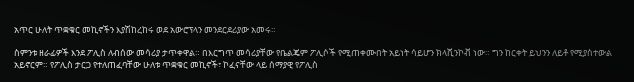አጥር ሁለት ጥቋቁር መኪኖችን እያሽከረከሩ ወደ አውሮፕላን መንደርደሪያው አመሩ።

ስምንቱ ዘራፊዎች እንደ ፖሊስ ለብሰው መሳሪያ ታጥቀዋል። በእርግጥ መሳሪያቸው የቤልጄም ፖሊሶች የሚጠቀሙበት አይነት ሳይሆን ክላሺንኮቭ ነው። ግን ከርቀት ይህንን ለይቶ የሚያስተውል አይኖርም። የፖሊስ ታርጋ የተለጠፈባቸው ሁለቱ ጥቋቁር መኪኖች፣ ኮፈናቸው ላይ ሰማያዊ የፖሊስ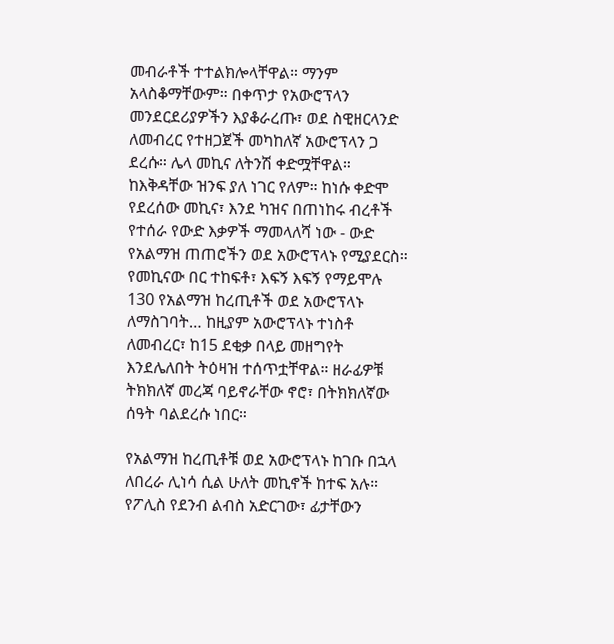መብራቶች ተተልክሎላቸዋል። ማንም አላስቆማቸውም። በቀጥታ የአውሮፕላን መንደርደሪያዎችን እያቆራረጡ፣ ወደ ስዊዘርላንድ ለመብረር የተዘጋጀች መካከለኛ አውሮፕላን ጋ ደረሱ። ሌላ መኪና ለትንሽ ቀድሟቸዋል። ከእቅዳቸው ዝንፍ ያለ ነገር የለም። ከነሱ ቀድሞ የደረሰው መኪና፣ እንደ ካዝና በጠነከሩ ብረቶች የተሰራ የውድ እቃዎች ማመላለሻ ነው - ውድ የአልማዝ ጠጠሮችን ወደ አውሮፕላኑ የሚያደርስ። የመኪናው በር ተከፍቶ፣ እፍኝ እፍኝ የማይሞሉ 130 የአልማዝ ከረጢቶች ወደ አውሮፕላኑ ለማስገባት… ከዚያም አውሮፕላኑ ተነስቶ ለመብረር፣ ከ15 ደቂቃ በላይ መዘግየት እንደሌለበት ትዕዛዝ ተሰጥቷቸዋል። ዘራፊዎቹ ትክክለኛ መረጃ ባይኖራቸው ኖሮ፣ በትክክለኛው ሰዓት ባልደረሱ ነበር።

የአልማዝ ከረጢቶቹ ወደ አውሮፕላኑ ከገቡ በኋላ ለበረራ ሊነሳ ሲል ሁለት መኪኖች ከተፍ አሉ። የፖሊስ የደንብ ልብስ አድርገው፣ ፊታቸውን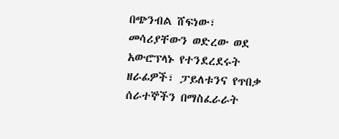በጭንብል ሸፍነው፣ መሳሪያቸውን ወድረው ወደ አውሮፕላኑ የተንደረደሩት ዘራፊዎች፣ ፓይለቱንና የጥበቃ ሰራተኞችን በማስፈራራት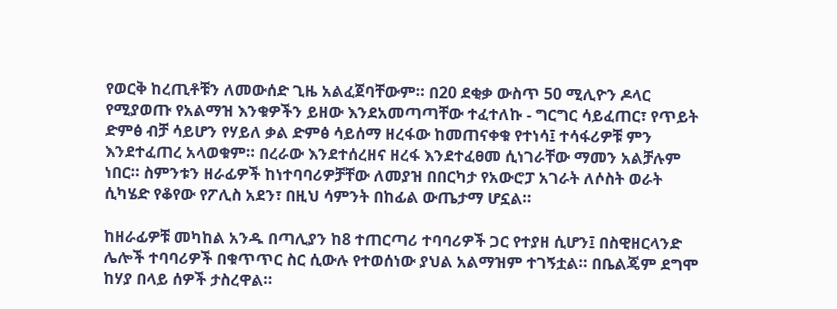የወርቅ ከረጢቶቹን ለመውሰድ ጊዜ አልፈጀባቸውም። በ20 ደቂቃ ውስጥ 50 ሚሊዮን ዶላር የሚያወጡ የአልማዝ እንቁዎችን ይዘው እንደአመጣጣቸው ተፈተለኩ - ግርግር ሳይፈጠር፣ የጥይት ድምፅ ብቻ ሳይሆን የሃይለ ቃል ድምፅ ሳይሰማ ዘረፋው ከመጠናቀቁ የተነሳ፤ ተሳፋሪዎቹ ምን እንደተፈጠረ አላወቁም። በረራው እንደተሰረዘና ዘረፋ እንደተፈፀመ ሲነገራቸው ማመን አልቻሉም ነበር። ስምንቱን ዘራፊዎች ከነተባባሪዎቻቸው ለመያዝ በበርካታ የአውሮፓ አገራት ለሶስት ወራት ሲካሄድ የቆየው የፖሊስ አደን፣ በዚህ ሳምንት በከፊል ውጤታማ ሆኗል።

ከዘራፊዎቹ መካከል አንዱ በጣሊያን ከ8 ተጠርጣሪ ተባባሪዎች ጋር የተያዘ ሲሆን፤ በስዊዘርላንድ ሌሎች ተባባሪዎች በቁጥጥር ስር ሲውሉ የተወሰነው ያህል አልማዝም ተገኝቷል። በቤልጄም ደግሞ ከሃያ በላይ ሰዎች ታስረዋል።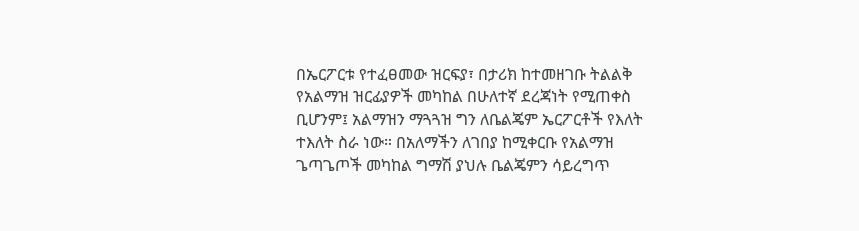በኤርፖርቱ የተፈፀመው ዝርፍያ፣ በታሪክ ከተመዘገቡ ትልልቅ የአልማዝ ዝርፊያዎች መካከል በሁለተኛ ደረጃነት የሚጠቀስ ቢሆንም፤ አልማዝን ማጓጓዝ ግን ለቤልጄም ኤርፖርቶች የእለት ተእለት ስራ ነው። በአለማችን ለገበያ ከሚቀርቡ የአልማዝ ጌጣጌጦች መካከል ግማሽ ያህሉ ቤልጄምን ሳይረግጥ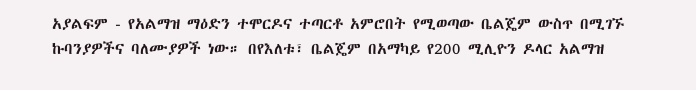አያልፍም - የአልማዝ ማዕድን ተሞርዶና ተጣርቶ አምሮበት የሚወጣው ቤልጄም ውስጥ በሚገኙ ኩባንያዎችና ባለሙያዎች ነው። በየእለቱ፣ ቤልጄም በአማካይ የ200 ሚሊዮን ዶላር አልማዝ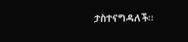ታስተናግዳለች።